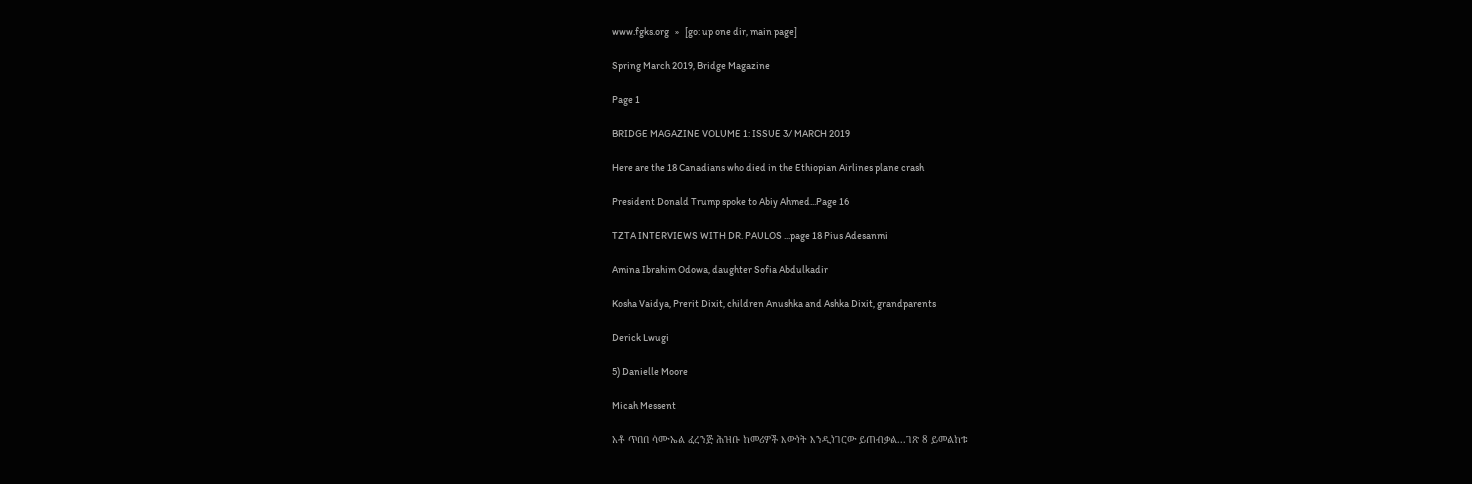www.fgks.org   »   [go: up one dir, main page]

Spring March 2019, Bridge Magazine

Page 1

BRIDGE MAGAZINE VOLUME 1: ISSUE 3/ MARCH 2019

Here are the 18 Canadians who died in the Ethiopian Airlines plane crash

President Donald Trump spoke to Abiy Ahmed...Page 16

TZTA INTERVIEWS WITH DR. PAULOS ...page 18 Pius Adesanmi

Amina Ibrahim Odowa, daughter Sofia Abdulkadir

Kosha Vaidya, Prerit Dixit, children Anushka and Ashka Dixit, grandparents

Derick Lwugi

5) Danielle Moore

Micah Messent

አቶ ጥበበ ሳሙኤል ፈረንጅ ሕዝቡ ከመሪዎች እውነት እንዲነገርው ይጠብቃል...ገጽ 8 ይመልከቱ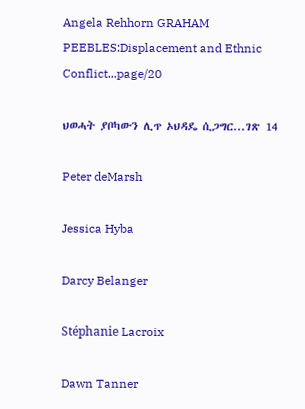Angela Rehhorn GRAHAM PEEBLES:Displacement and Ethnic Conflict...page/20

ህወሓት ያቦካውን ሊጥ ኦህዳዴ ሲጋግር...ገጽ 14

Peter deMarsh

Jessica Hyba

Darcy Belanger

Stéphanie Lacroix

Dawn Tanner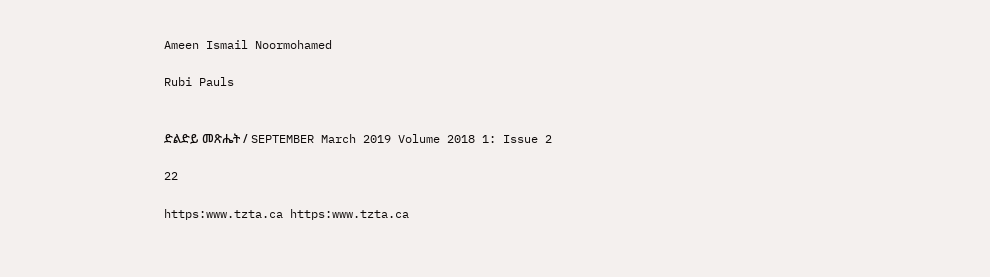Ameen Ismail Noormohamed

Rubi Pauls


ድልድይ መጽሔት / SEPTEMBER March 2019 Volume 2018 1: Issue 2

22

https:www.tzta.ca https:www.tzta.ca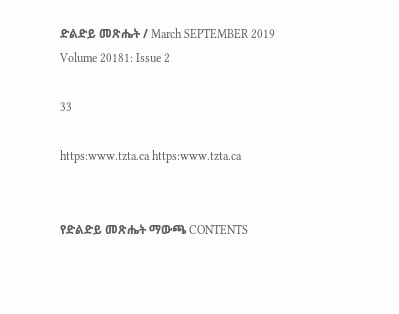ድልድይ መጽሔት / March SEPTEMBER 2019 Volume 20181: Issue 2

33

https:www.tzta.ca https:www.tzta.ca


የድልድይ መጽሔት ማውጫ CONTENTS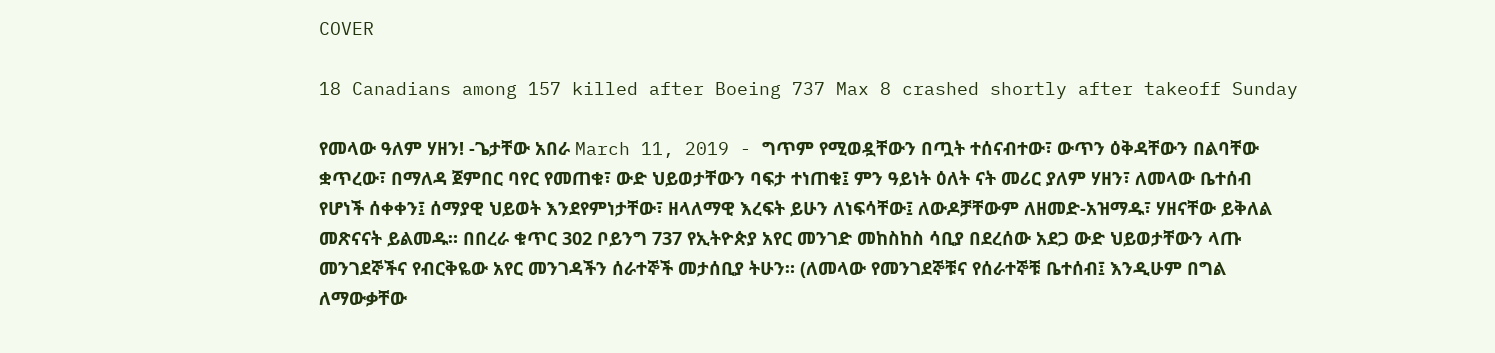COVER

18 Canadians among 157 killed after Boeing 737 Max 8 crashed shortly after takeoff Sunday

የመላው ዓለም ሃዘን! -ጌታቸው አበራ March 11, 2019 - ግጥም የሚወዷቸውን በጧት ተሰናብተው፣ ውጥን ዕቅዳቸውን በልባቸው ቋጥረው፣ በማለዳ ጀምበር ባየር የመጠቁ፣ ውድ ህይወታቸውን ባፍታ ተነጠቁ፤ ምን ዓይነት ዕለት ናት መሪር ያለም ሃዘን፣ ለመላው ቤተሰብ የሆነች ሰቀቀን፤ ሰማያዊ ህይወት እንደየምነታቸው፣ ዘላለማዊ እረፍት ይሁን ለነፍሳቸው፤ ለውዶቻቸውም ለዘመድ-አዝማዱ፣ ሃዘናቸው ይቅለል መጽናናት ይልመዱ። በበረራ ቁጥር 302 ቦይንግ 737 የኢትዮጵያ አየር መንገድ መከስከስ ሳቢያ በደረሰው አደጋ ውድ ህይወታቸውን ላጡ መንገደኞችና የብርቅዬው አየር መንገዳችን ሰራተኞች መታሰቢያ ትሁን። (ለመላው የመንገደኞቹና የሰራተኞቹ ቤተሰብ፤ እንዲሁም በግል ለማውቃቸው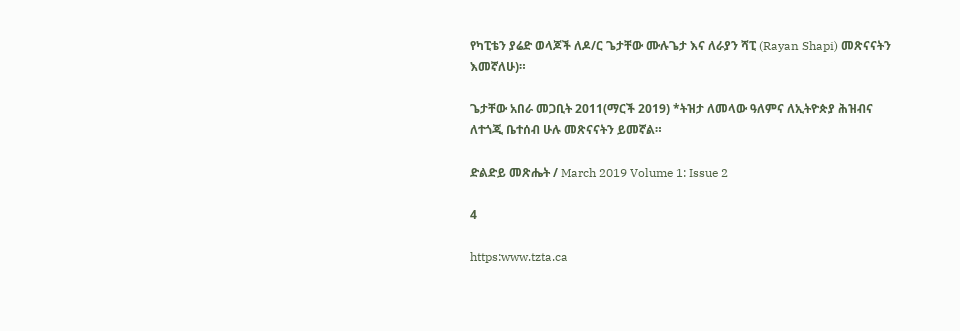የካፒቴን ያሬድ ወላጆች ለዶ/ር ጌታቸው ሙሉጌታ እና ለራያን ሻፒ (Rayan Shapi) መጽናናትን እመኛለሁ)።

ጌታቸው አበራ መጋቢት 2011(ማርች 2019) *ትዝታ ለመላው ዓለምና ለኢትዮጵያ ሕዝብና ለተጎጂ ቤተሰብ ሁሉ መጽናናትን ይመኛል።

ድልድይ መጽሔት / March 2019 Volume 1: Issue 2

4

https:www.tzta.ca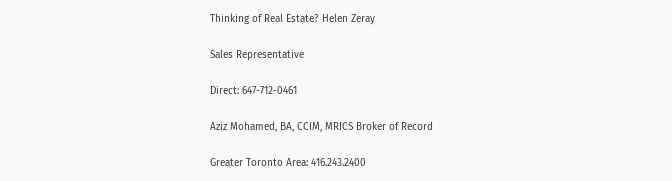Thinking of Real Estate? Helen Zeray

Sales Representative

Direct: 647-712-0461

Aziz Mohamed, BA, CCIM, MRICS Broker of Record

Greater Toronto Area: 416.243.2400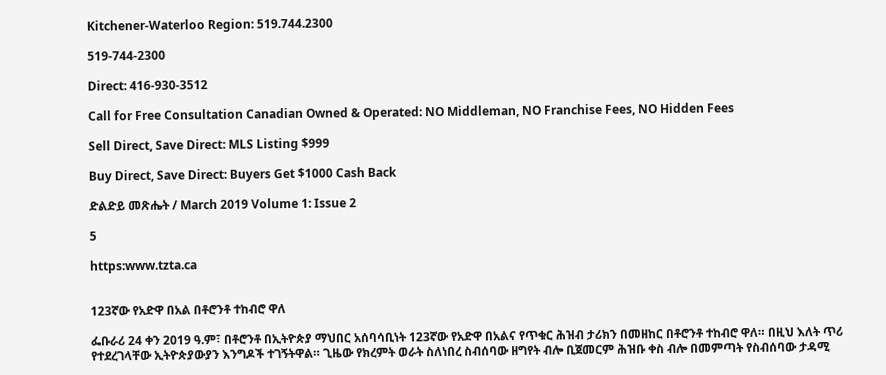Kitchener-Waterloo Region: 519.744.2300

519-744-2300

Direct: 416-930-3512

Call for Free Consultation Canadian Owned & Operated: NO Middleman, NO Franchise Fees, NO Hidden Fees

Sell Direct, Save Direct: MLS Listing $999

Buy Direct, Save Direct: Buyers Get $1000 Cash Back

ድልድይ መጽሔት / March 2019 Volume 1: Issue 2

5

https:www.tzta.ca


123ኛው የአድዋ በአል በቶሮንቶ ተከብሮ ዋለ

ፌቡራሪ 24 ቀን 2019 ዓ.ም፣ በቶሮንቶ በኢትዮጵያ ማህበር አሰባሳቢነት 123ኛው የአድዋ በአልና የጥቁር ሕዝብ ታሪክን በመዘከር በቶሮንቶ ተከብሮ ዋለ። በዚህ እለት ጥሪ የተደረገላቸው ኢትዮጵያውያን እንግዶች ተገኝትዋል። ጊዜው የክረምት ወራት ስለነበረ ስብሰባው ዘግየት ብሎ ቢጀመርም ሕዝቡ ቀስ ብሎ በመምጣት የስብሰባው ታዳሚ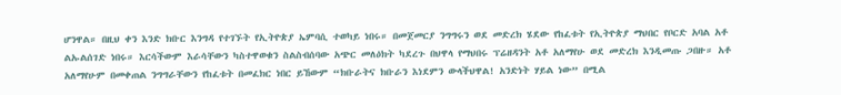ሆንዋል። በዚህ ቀን እንድ ክቡር እንግዳ የተገኙት የኢትዮጵያ ኤምባሲ ተወካይ ነበሩ። በመጀመርያ ንግግሩን ወደ መድረክ ሄደው የከፈቱት የኢትዮጵያ ማህበር የቦርድ አባል አቶ ልኡልሰገድ ነበሩ። እርሳችውም እራሳቸውን ካስተዋወቁን ስልስብሰባው አጭር መለዕክት ካደረጉ በህዋላ የማህበሩ ፕሬዘዳንት አቶ አለማየሁ ወደ መድረክ እንዲመጡ ጋበዙ። አቶ አለማየሁም በመቀጠል ንግግራቸውን የከፈቱት በመፈክር ነበር ይኸውም “ክቡራትና ክቡራን እነደምን ውላችህዋል! አንድነት ሃይል ነው” በሚል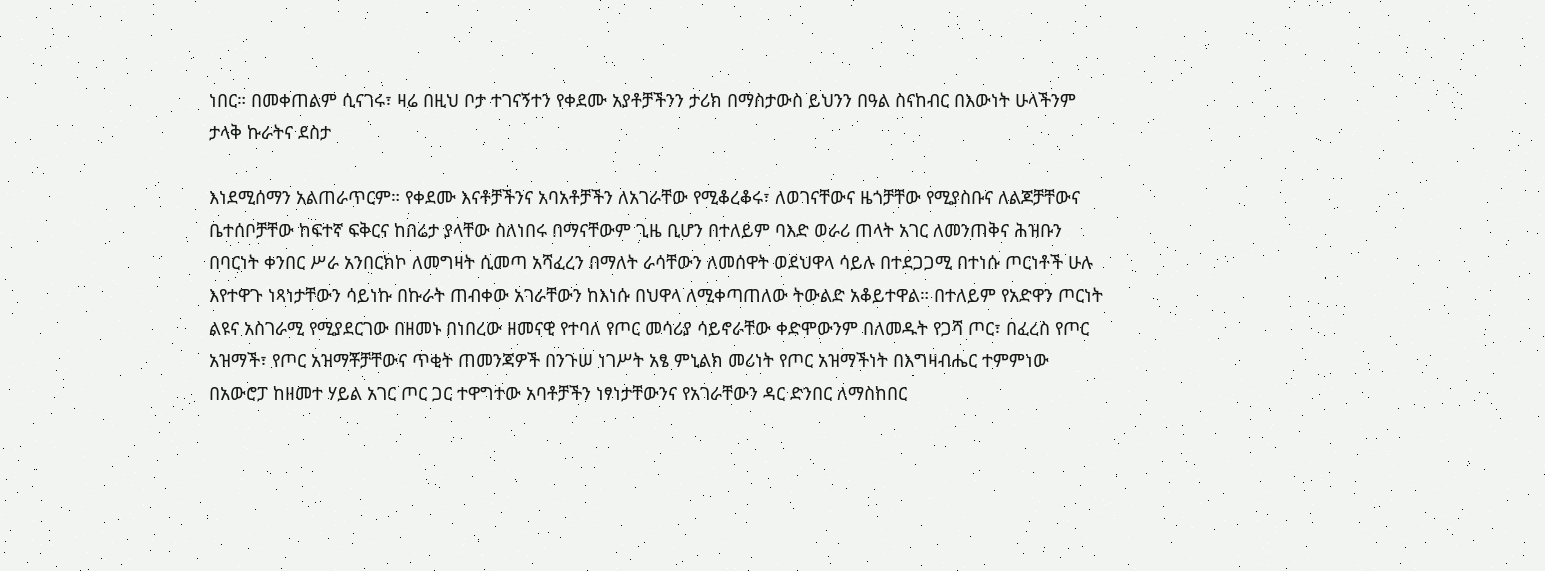ነበር። በመቀጠልም ሲናገሩ፣ ዛሬ በዚህ ቦታ ተገናኝተን የቀደሙ አያቶቻችንን ታሪክ በማስታውስ ይህንን በዓል ስናከብር በእውነት ሁላችንም ታላቅ ኩራትና ደስታ

እነደሚሰማን አልጠራጥርም። የቀደሙ እናቶቻችንና አባአቶቻችን ለአገራቸው የሚቆረቆሩ፣ ለወገናቸውና ዜጎቻቸው የሚያስቡና ለልጆቻቸውና ቤተሰቦቻቸው ከፍተኛ ፍቅርና ከበሬታ ያላቸው ስለነበሩ በማናቸውም ጊዜ ቢሆን በተለይም ባእድ ወራሪ ጠላት አገር ለመንጠቅና ሕዝቡን በባርነት ቀንበር ሥራ አንበርክኮ ለመግዛት ሲመጣ አሻፈረን በማለት ራሳቸውን ለመሰዋት ወደህዋላ ሳይሉ በተደጋጋሚ በተነሱ ጦርነቶች ሁሉ እየተዋጉ ነጻነታቸውን ሳይነኩ በኩራት ጠብቀው አገራቸውን ከእነሱ በህዋላ ለሚቀጣጠለው ትውልድ አቆይተዋል። በተለይም የአድዋን ጦርነት ልዩና አስገራሚ የሚያደርገው በዘመኑ በነበረው ዘመናዊ የተባለ የጦር መሳሪያ ሳይኖራቸው ቀድሞውንም በለመዱት የጋሻ ጦር፣ በፈረስ የጦር አዝማች፣ የጦር አዝማቾቻቸውና ጥቂት ጠመንጃዎች በንጉሠ ነገሥት አፄ ምኒልክ መሪነት የጦር አዝማችነት በእግዛብሔር ተምምነው በአውሮፓ ከዘመተ ሃይል አገር ጦር ጋር ተዋግተው አባቶቻችን ነፃነታቸውንና የአገራቸውን ዳር ድንበር ለማስከበር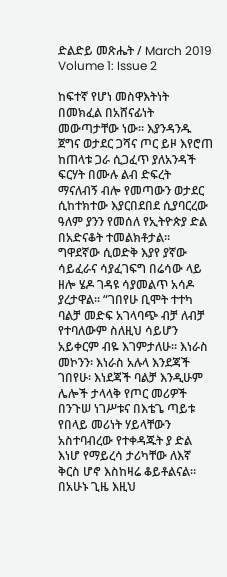ድልድይ መጽሔት / March 2019 Volume 1: Issue 2

ከፍተኛ የሆነ መስዋእትነት በመክፈል በአሸናፊነት መውጣታቸው ነው። እያንዳንዱ ጀግና ወታደር ጋሻና ጦር ይዞ እየሮጠ ከጠላቱ ጋራ ሲጋፈጥ ያለአንዳች ፍርሃት በሙሉ ልብ ድፍረት ማናለብኝ ብሎ የመጣውን ወታደር ሲከተክተው እያርበደበደ ሲያባርረው ዓለም ያንን የመሰለ የኢትዮጵያ ድል በአድናቆት ተመልክቶታል። ግዋደኛው ሲወድቅ እያየ ያኛው ሳይፈራና ሳያፈገፍግ በሬሳው ላይ ዘሎ ሄዶ ገዳዩ ሳያመልጥ አሳዶ ያረታዋል። “ገበየሁ ቢሞት ተተካ ባልቻ መድፍ አገላባጭ ብቻ ለብቻ የተባለውም ስለዚህ ሳይሆን አይቀርም ብዬ እገምታለሁ። እነራስ መኮንን፡ እነራስ አሉላ እንደጃች ገበየሁ፡ እነደጃች ባልቻ እንዲሁም ሌሎች ታላላቅ የጦር መሪዎች በንጉሠ ነገሥቱና በእቴጌ ጣይቱ የበላይ መሪነት ሃይላቸውን አስተባብረው የተቀዳጁት ያ ድል እነሆ የማይረሳ ታሪካቸው ለእኛ ቅርስ ሆኖ እስከዛሬ ቆይቶልናል። በአሁኑ ጊዜ እዚህ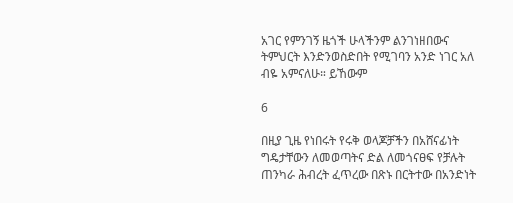አገር የምንገኝ ዜጎች ሁላችንም ልንገነዘበውና ትምህርት እንድንወስድበት የሚገባን አንድ ነገር አለ ብዬ አምናለሁ። ይኸውም

6

በዚያ ጊዜ የነበሩት የሩቅ ወላጆቻችን በአሸናፊነት ግዴታቸውን ለመወጣትና ድል ለመጎናፀፍ የቻሉት ጠንካራ ሕብረት ፈጥረው በጽኑ በርትተው በአንድነት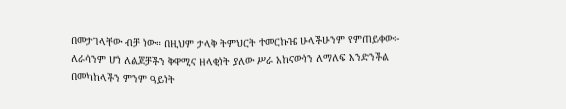በመታገላቸው ብቻ ነው። በዚህም ታላቅ ትምህርት ተመርኩዤ ሁላችሁንም የምጠይቀው፦ ለራሳንም ሆነ ለልጆቻችን ቅዋሚና ዘላቂነት ያለው ሥራ አከናውነን ለማለፍ እንድንችል በመካከላችን ምንም ዓይነት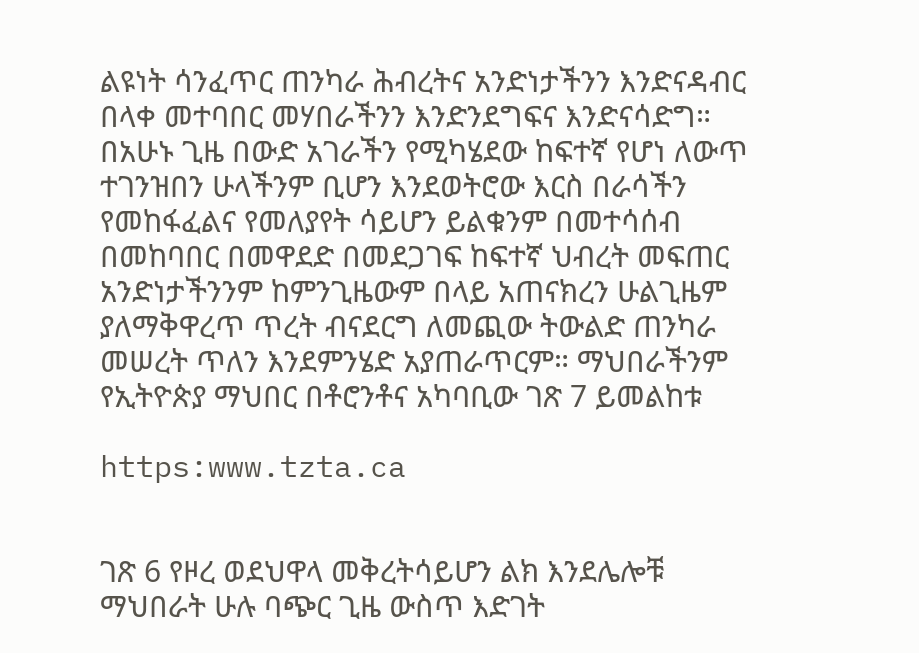ልዩነት ሳንፈጥር ጠንካራ ሕብረትና አንድነታችንን እንድናዳብር በላቀ መተባበር መሃበራችንን እንድንደግፍና እንድናሳድግ። በአሁኑ ጊዜ በውድ አገራችን የሚካሄደው ከፍተኛ የሆነ ለውጥ ተገንዝበን ሁላችንም ቢሆን እንደወትሮው እርስ በራሳችን የመከፋፈልና የመለያየት ሳይሆን ይልቁንም በመተሳሰብ በመከባበር በመዋደድ በመደጋገፍ ከፍተኛ ህብረት መፍጠር አንድነታችንንም ከምንጊዜውም በላይ አጠናክረን ሁልጊዜም ያለማቅዋረጥ ጥረት ብናደርግ ለመጪው ትውልድ ጠንካራ መሠረት ጥለን እንደምንሄድ አያጠራጥርም። ማህበራችንም የኢትዮጵያ ማህበር በቶሮንቶና አካባቢው ገጽ 7 ይመልከቱ

https:www.tzta.ca


ገጽ 6 የዞረ ወደህዋላ መቅረትሳይሆን ልክ እንደሌሎቹ ማህበራት ሁሉ ባጭር ጊዜ ውስጥ እድገት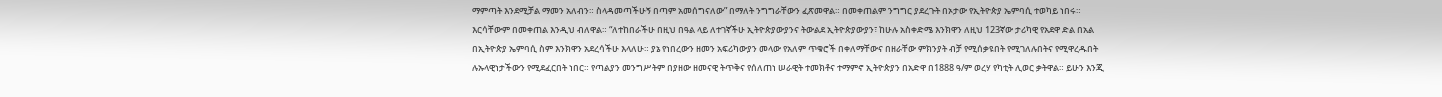ማምጣት እንደሚቻል ማመን አለብን። ስላዳመጣችሁኝ በጣም አመሰግናለው” በማለት ንግግራቸውን ፈጽመዋል። በመቀጠልም ንግግር ያደረጉት በኦታው የኢትዮጵያ ኤምባሲ ተወካይ ነበሩ። እርሳቸውም በመቀጠል እንዲህ ብለዋል። “ለተከበራችሁ በዚህ በዓል ላይ ለተገኛችሁ ኢትዮጵያውያንና ትውልደ ኢትዮጵያውያን፣ ከሁሉ አስቀድሜ እንክዋን ለዚህ 123ኛው ታሪካዊ የአደዋ ድል በአል በኢትዮጵያ ኤምባሲ ስም እንክዋን አደረሳችሁ እላለሁ። ያኔ የነበረውን ዘመን አፍሪካውያን መላው የአለም ጥቁሮች በቀለማቸውና በዘራቸው ምክንያት ብቻ የሚሰቃዩበት የሚገለሉበትና የሚዋረዱበት ሉኡላዊነታችውን የሚደፈርበት ነበር። የጣልያን መንግሥትም በያዘው ዘመናዊ ትጥቅና የሰለጠነ ሠራዊት ተመክቶና ተማምኖ ኢትዮጵያን በአድዋ በ1888 ዓ/ም ወረሃ የካቲት ሊወር ቃትዋል። ይሁን እንጂ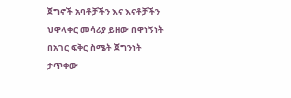ጀግኖች አባቶቻችን እና እናቶቻችን ህዋላቀር መሳሪያ ይዘው በዋነኝነት በአገር ፍቅር ስሜት ጀግንነት ታጥቀው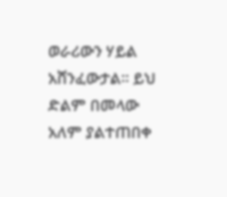ወራሪውን ሃይል አሸንፈውታል። ይህ ድልም በመላው አለም ያልተጠበቀ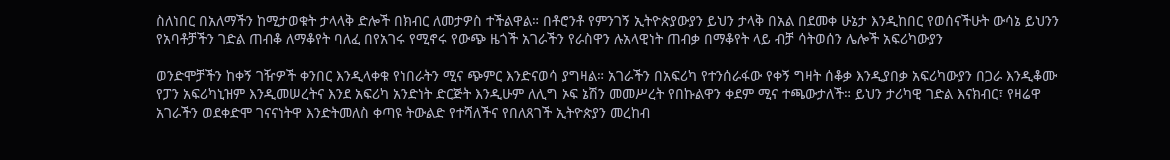ስለነበር በአለማችን ከሚታወቁት ታላላቅ ድሎች በክብር ለመታዎስ ተችልዋል። በቶሮንቶ የምንገኝ ኢትዮጵያውያን ይህን ታላቅ በአል በደመቀ ሁኔታ እንዲከበር የወሰናችሁት ውሳኔ ይህንን የአባቶቻችን ገድል ጠብቆ ለማቆየት ባለፈ በየአገሩ የሚኖሩ የውጭ ዜጎች አገራችን የራስዋን ሉአላዊነት ጠብቃ በማቆየት ላይ ብቻ ሳትወሰን ሌሎች አፍሪካውያን

ወንድሞቻችን ከቀኝ ገዥዎች ቀንበር እንዲላቀቁ የነበራትን ሚና ጭምር እንድናወሳ ያግዛል። አገራችን በአፍሪካ የተንሰራፋው የቀኝ ግዛት ሰቆቃ እንዲያበቃ አፍሪካውያን በጋራ እንዲቆሙ የፓን አፍሪካኒዝም እንዲመሠረትና እንደ አፍሪካ አንድነት ድርጅት እንዲሁም ለሊግ ኦፍ ኔሽን መመሥረት የበኩልዋን ቀደም ሚና ተጫውታለች። ይህን ታሪካዊ ገድል እናክብር፣ የዛሬዋ አገራችን ወደቀድሞ ገናናነትዋ እንድትመለስ ቀጣዩ ትውልድ የተሻለችና የበለጸገች ኢትዮጵያን መረከብ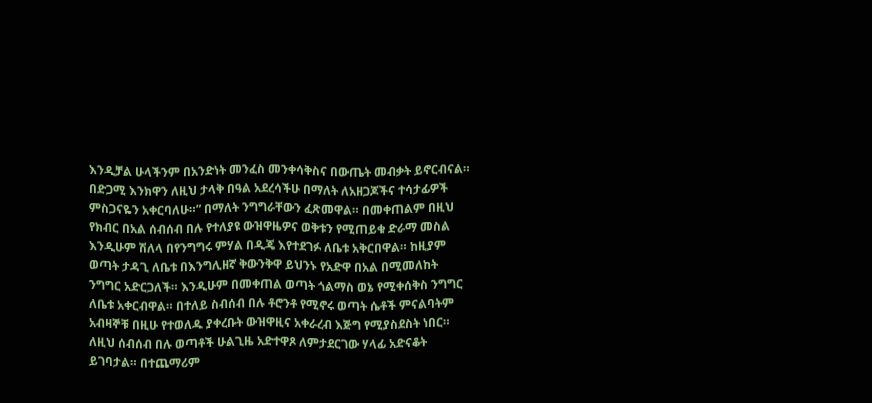እንዲቻል ሁላችንም በአንድነት መንፈስ መንቀሳቅስና በውጤት መብቃት ይኖርብናል። በድጋሚ እንክዋን ለዚህ ታላቅ በዓል አደረሳችሁ በማለት ለአዘጋጆችና ተሳታፊዎች ምስጋናዬን አቀርባለሁ።” በማለት ንግግራቸውን ፈጽመዋል። በመቀጠልም በዚህ የክብር በአል ሰብሰብ በሉ የተለያዩ ውዝዋዜዎና ወቅቱን የሚጠይቁ ድራማ መስል እንዲሁም ሽለላ በየንግግሩ ምሃል በዲጄ እየተደገፉ ለቤቱ አቅርበዋል። ከዚያም ወጣት ታዳጊ ለቤቱ በእንግሊዘኛ ቅውንቅዋ ይህንኑ የአድዋ በአል በሚመለከት ንግግር አድርጋለች። እንዲሁም በመቀጠል ወጣት ጎልማስ ወኔ የሚቀሰቅስ ንግግር ለቤቱ አቀርብዋል። በተለይ ስብሰብ በሉ ቶሮንቶ የሚኖሩ ወጣት ሴቶች ምናልባትም አብዛኞቹ በዚሁ የተወለዱ ያቀረቡት ውዝዋዚና አቀራረብ እጅግ የሚያስደስት ነበር። ለዚህ ሰብሰብ በሉ ወጣቶች ሁልጊዜ አድተዋጾ ለምታደርገው ሃላፊ አድናቆት ይገባታል። በተጨማሪም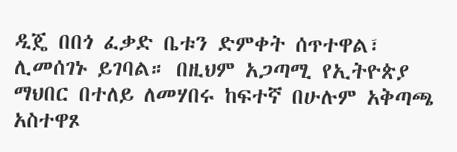ዲጄ በበጎ ፈቃድ ቤቱን ድምቀት ሰጥተዋል፣ ሊመሰገኑ ይገባል። በዚህም አጋጣሚ የኢትዮጵያ ማህበር በተለይ ለመሃበሩ ከፍተኛ በሁሉም አቅጣጫ አስተዋጾ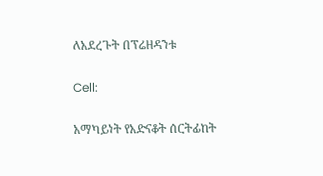ለአደረጉት በፕሬዘዳንቱ

Cell:

አማካይነት የአድናቆት ሰርትፊከት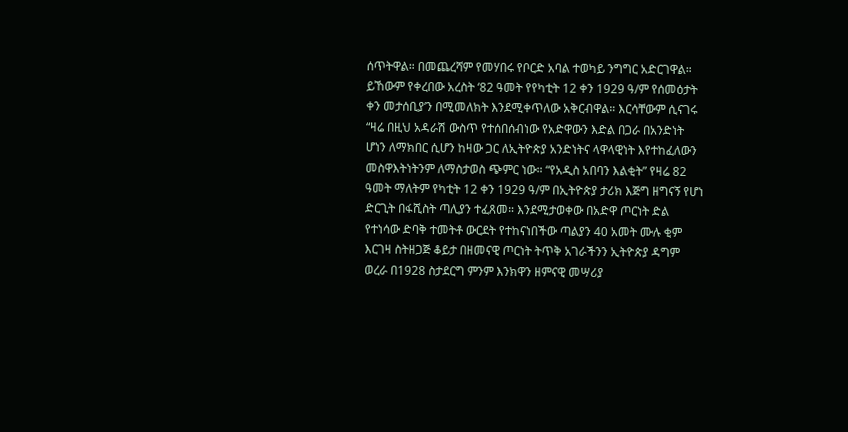ሰጥትዋል። በመጨረሻም የመሃበሩ የቦርድ አባል ተወካይ ንግግር አድርገዋል። ይኸውም የቀረበው አረስት ‘82 ዓመት የየካቲት 12 ቀን 1929 ዓ/ም የሰመዕታት ቀን መታሰቢያ’ን በሚመለክት እንደሚቀጥለው አቅርብዋል። እርሳቸውም ሲናገሩ “ዛሬ በዚህ አዳራሽ ውስጥ የተሰበሰብነው የአድዋውን እድል በጋራ በአንድነት ሆነን ለማክበር ሲሆን ከዛው ጋር ለኢትዮጵያ አንድነትና ላዋላዊነት እየተከፈለውን መስዋእትነትንም ለማስታወስ ጭምር ነው። “የአዲስ አበባን እልቂት” የዛሬ 82 ዓመት ማለትም የካቲት 12 ቀን 1929 ዓ/ም በኢትዮጵያ ታሪክ እጅግ ዘግናኝ የሆነ ድርጊት በፋሺስት ጣሊያን ተፈጸመ። እንደሚታወቀው በአድዋ ጦርነት ድል የተነሳው ድባቅ ተመትቶ ውርደት የተከናነበችው ጣልያን 40 አመት ሙሉ ቂም እርገዛ ስትዘጋጅ ቆይታ በዘመናዊ ጦርነት ትጥቅ አገራችንን ኢትዮጵያ ዳግም ወረራ በ1928 ስታደርግ ምንም እንክዋን ዘምናዊ መሣሪያ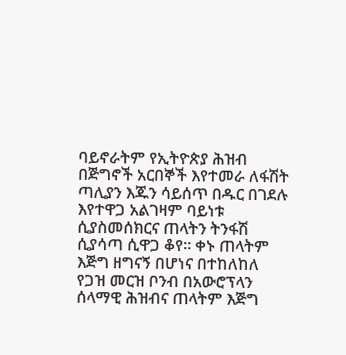ባይኖራትም የኢትዮጵያ ሕዝብ በጅግኖች አርበኞች እየተመራ ለፋሽት ጣሊያን እጁን ሳይሰጥ በዱር በገደሉ እየተዋጋ አልገዛም ባይነቱ ሲያስመሰክርና ጠላትን ትንፋሽ ሲያሳጣ ሲዋጋ ቆየ። ቀኑ ጠላትም እጅግ ዘግናኝ በሆነና በተከለከለ የጋዝ መርዝ ቦንብ በአውሮፕላን ሰላማዊ ሕዝብና ጠላትም እጅግ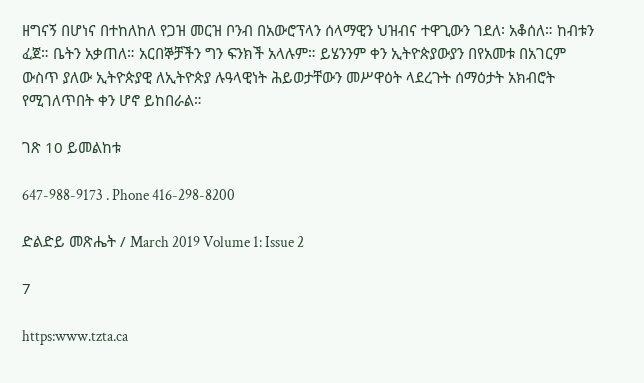ዘግናኝ በሆነና በተከለከለ የጋዝ መርዝ ቦንብ በአውሮፕላን ሰላማዊን ህዝብና ተዋጊውን ገደለ፡ አቆሰለ። ከብቱን ፈጀ። ቤትን አቃጠለ። አርበኞቻችን ግን ፍንክች አላሉም። ይሄንንም ቀን ኢትዮጵያውያን በየአመቱ በአገርም ውስጥ ያለው ኢትዮጵያዊ ለኢትዮጵያ ሉዓላዊነት ሕይወታቸውን መሥዋዕት ላደረጉት ሰማዕታት አክብሮት የሚገለጥበት ቀን ሆኖ ይከበራል።

ገጽ 10 ይመልከቱ

647-988-9173 . Phone 416-298-8200

ድልድይ መጽሔት / March 2019 Volume 1: Issue 2

7

https:www.tzta.ca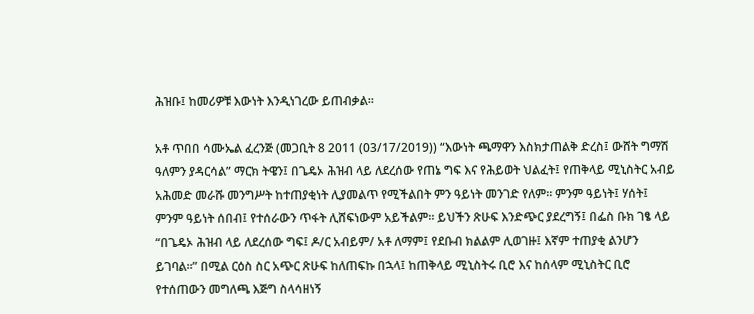ሕዝቡ፤ ከመሪዎቹ እውነት እንዲነገረው ይጠብቃል።

አቶ ጥበበ ሳሙኤል ፈረንጅ (መጋቢት 8 2011 (03/17/2019)) “እውነት ጫማዋን እስክታጠልቅ ድረስ፤ ውሸት ግማሽ ዓለምን ያዳርሳል” ማርክ ትዌን፤ በጌዴኦ ሕዝብ ላይ ለደረሰው የጠኔ ግፍ እና የሕይወት ህልፈት፤ የጠቅላይ ሚኒስትር አብይ አሕመድ መራሹ መንግሥት ከተጠያቂነት ሊያመልጥ የሚችልበት ምን ዓይነት መንገድ የለም። ምንም ዓይነት፤ ሃሰት፤ ምንም ዓይነት ሰበብ፤ የተሰራውን ጥፋት ሊሸፍነውም አይችልም። ይህችን ጽሁፍ እንድጭር ያደረግኝ፤ በፌስ ቡክ ገፄ ላይ “በጌዴኦ ሕዝብ ላይ ለደረሰው ግፍ፤ ዶ/ር አብይም/ አቶ ለማም፤ የደቡብ ክልልም ሊወገዙ፤ እኛም ተጠያቂ ልንሆን ይገባል።” በሚል ርዕስ ስር አጭር ጽሁፍ ከለጠፍኩ በኋላ፤ ከጠቅላይ ሚኒስትሩ ቢሮ እና ከሰላም ሚኒስትር ቢሮ የተሰጠውን መግለጫ እጅግ ስላሳዘነኝ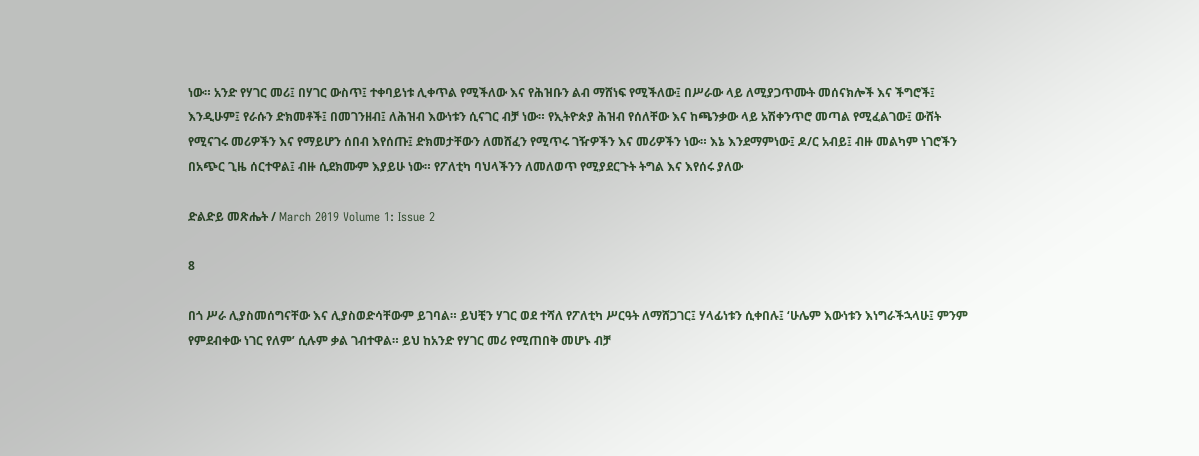ነው። አንድ የሃገር መሪ፤ በሃገር ውስጥ፤ ተቀባይነቱ ሊቀጥል የሚችለው እና የሕዝቡን ልብ ማሸነፍ የሚችለው፤ በሥራው ላይ ለሚያጋጥሙት መሰናክሎች እና ችግሮች፤ እንዲሁም፤ የራሱን ድክመቶች፤ በመገንዘብ፤ ለሕዝብ እውነቱን ሲናገር ብቻ ነው። የኢትዮጵያ ሕዝብ የሰለቸው እና ከጫንቃው ላይ አሽቀንጥሮ መጣል የሚፈልገው፤ ውሸት የሚናገሩ መሪዎችን እና የማይሆን ሰበብ እየሰጡ፤ ድክመታቸውን ለመሸፈን የሚጥሩ ገዥዎችን እና መሪዎችን ነው። እኔ እንደማምነው፤ ዶ/ር አብይ፤ ብዙ መልካም ነገሮችን በአጭር ጊዜ ሰርተዋል፤ ብዙ ሲደክሙም እያይሁ ነው። የፖለቲካ ባህላችንን ለመለወጥ የሚያደርጉት ትግል እና እየሰሩ ያለው

ድልድይ መጽሔት / March 2019 Volume 1: Issue 2

8

በጎ ሥራ ሊያስመሰግናቸው እና ሊያስወድሳቸውም ይገባል። ይህቺን ሃገር ወደ ተሻለ የፖለቲካ ሥርዓት ለማሸጋገር፤ ሃላፊነቱን ሲቀበሉ፤ ‘ሁሌም እውነቱን እነግራችኋላሁ፤ ምንም የምደብቀው ነገር የለም’ ሲሉም ቃል ገብተዋል። ይህ ከአንድ የሃገር መሪ የሚጠበቅ መሆኑ ብቻ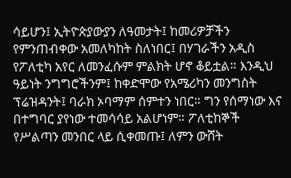ሳይሆን፤ ኢትዮጵያውያን ለዓመታት፤ ከመሪዎቻችን የምንጠብቀው አመለካከት ስለነበር፤ በሃገራችን አዲስ የፖለቲካ አየር ለመንፈሱም ምልክት ሆኖ ቆይቷል። እንዲህ ዓይነት ንግግሮችንም፤ ከቀድሞው የአሜሪካን መንግስት ፕሬዝዳንት፤ ባራክ ኦባማም ሰምተን ነበር። ግን የሰማነው እና በተግባር ያየነው ተመሳሳይ አልሆነም። ፖለቲከኞች የሥልጣን መንበር ላይ ሲቀመጡ፤ ለምን ውሸት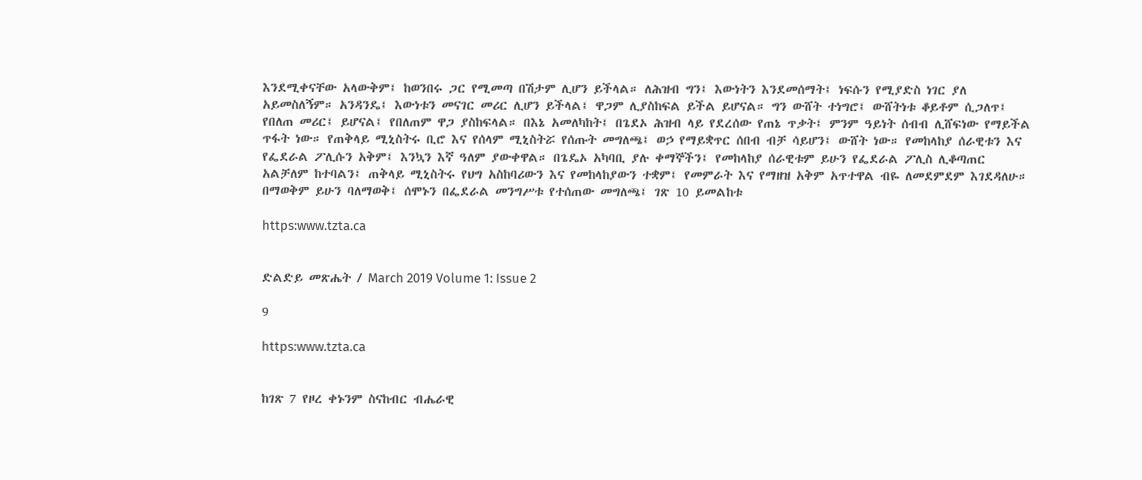እንደሚቀናቸው አላውቅም፤ ከወንበሩ ጋር የሚመጣ በሽታም ሊሆን ይችላል። ለሕዝብ ግን፤ እውነትን እንደመሰማት፤ ነፍሱን የሚያድስ ነገር ያለ አይመስለኝም። አንዳንዴ፤ እውነቱን መናገር መሪር ሊሆን ይችላል፤ ዋጋም ሊያስከፍል ይችል ይሆናል። ግን ውሸት ተነግሮ፤ ውሸትነቱ ቆይቶም ሲጋለጥ፤ የበለጠ መሪር፤ ይሆናል፤ የበለጠም ዋጋ ያስከፍላል። በእኔ አመለካከት፤ በጌደኦ ሕዝብ ላይ የደረሰው የጠኔ ጥቃት፤ ምንም ዓይነት ሰብብ ሊሸፍነው የማይችል ጥፋት ነው። የጠቅላይ ሚኒስትሩ ቢሮ እና የሰላም ሚኒስትሯ የሰጡት መግለጫ፤ ወኃ የማይቋጥር ሰበብ ብቻ ሳይሆን፤ ውሸት ነው። የመከላከያ ሰራዊቱን እና የፌደራል ፖሊሱን አቅም፤ እንኳን እኛ ዓለም ያውቀዋል። በጌዴኦ አካባቢ ያሉ ቀማኞችን፤ የመከላከያ ሰራዊቱም ይሁን የፌደራል ፖሊስ ሊቆጣጠር አልቻለም ከተባልን፤ ጠቅላይ ሚኒስትሩ የህግ አስከባሪውን እና የመከላከያውን ተቋም፤ የመምራት እና የማዘዝ አቅም አጥተዋል ብዬ ለመደምደም እገደዳለሁ። በማወቅም ይሁን ባለማወቅ፤ ሰሞኑን በፌደራል መንግሥቱ የተሰጠው መግለጫ፤ ገጽ 10 ይመልከቱ

https:www.tzta.ca


ድልድይ መጽሔት / March 2019 Volume 1: Issue 2

9

https:www.tzta.ca


ከገጽ 7 የዞረ ቀኑንም ስናከብር ብሔራዊ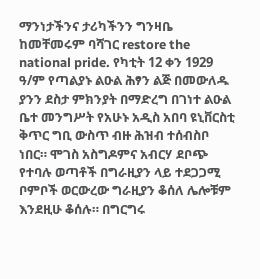ማንነታችንና ታሪካችንን ግንዛቤ ከመቸመሩም ባሻገር restore the national pride. የካቲት 12 ቀን 1929 ዓ/ም የጣልያኑ ልዑል ሕፃን ልጅ በመውለዱ ያንን ደስታ ምክንያት በማድረግ በገነተ ልዑል ቤተ መንግሥት የአሁኑ አዲስ አበባ ዩኒቨርስቲ ቅጥር ግቢ ውስጥ ብዙ ሕዝብ ተሰብስቦ ነበር። ሞገስ አስግዶምና አብርሃ ደቦጭ የተባሉ ወጣቶች በግራዚያን ላይ ተደጋጋሚ ቦምቦች ወርውረው ግራዚያን ቆሰለ ሌሎቹም እንደዚሁ ቆሰሉ። በግርግሩ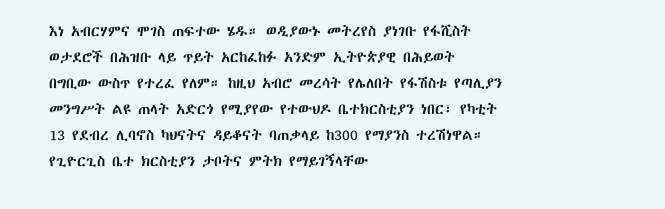እነ አብርሃምና ሞገስ ጠፍተው ሄዱ። ወዲያውኑ መትረየስ ያነገቡ የፋሺስት ወታደሮች በሕዝቡ ላይ ጥይት አርከፈከፉ አንድም ኢትዮጵያዊ በሕይወት በግቢው ውስጥ የተረፈ የለም። ከዚህ አብሮ መረሳት የሌለበት የፋሽስቱ የጣሊያን መንግሥት ልዩ ጠላት አድርጎ የሚያየው የተውህዶ ቤተክርስቲያን ነበር፣ የካቲት 13 የደብረ ሊባኖስ ካህናትና ዳይቆናት ባጠቃላይ ከ300 የማያንስ ተረሽነዋል። የጊዮርጊስ ቤተ ክርስቲያን ታቦትና ምትክ የማይገኝላቸው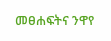መፀሐፍትና ንዋየ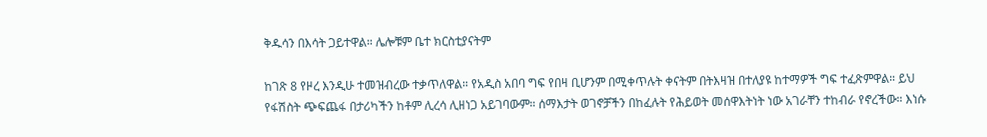ቅዱሳን በእሳት ጋይተዋል። ሌሎቹም ቤተ ክርስቲያናትም

ከገጽ 8 የዞረ እንዲሁ ተመዝብረው ተቃጥለዋል። የአዲስ አበባ ግፍ የበዛ ቢሆንም በሚቀጥሉት ቀናትም በትእዛዝ በተለያዩ ከተማዎች ግፍ ተፈጽምዋል። ይህ የፋሽስት ጭፍጨፋ በታሪካችን ከቶም ሊረሳ ሊዘነጋ አይገባውም። ሰማእታት ወገኖቻችን በከፈሉት የሕይወት መሰዋእትነት ነው አገራቸን ተከብራ የኖረችው። እነሱ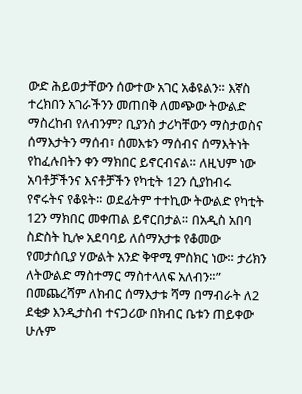ውድ ሕይወታቸውን ሰውተው አገር አቆዩልን። እኛስ ተረክበን አገራችንን መጠበቅ ለመጭው ትውልድ ማስረከብ የለብንም? ቢያንስ ታሪካቸውን ማስታወስና ሰማእታትን ማሰብ፣ ሰመእቱን ማሰብና ሰማእትነት የከፈሉበትን ቀን ማክበር ይኖርብናል። ለዚህም ነው አባቶቻችንና እናቶቻችን የካቲት 12ን ሲያከብሩ የኖሩትና የቆዩት። ወደፊትም ተተኪው ትውልድ የካቲት 12ን ማክበር መቀጠል ይኖርበታል። በአዲስ አበባ ስድስት ኪሎ አደባባይ ለሰማአታቱ የቆመው የመታሰቢያ ሃውልት አንድ ቅዋሚ ምስክር ነው። ታሪክን ለትውልድ ማስተማር ማስተላለፍ አለብን።” በመጨረሻም ለክብር ሰማእታቱ ሻማ በማብራት ለ2 ደቂቃ እንዲታስብ ተናጋሪው በክብር ቤቱን ጠይቀው ሁሉም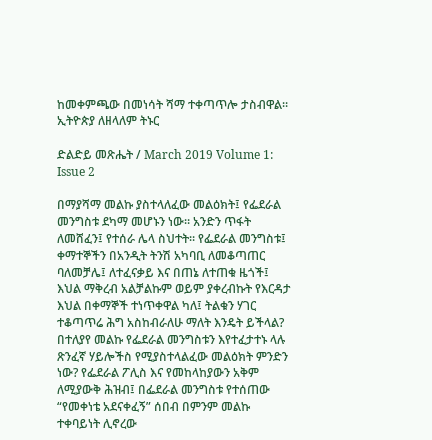ከመቀምጫው በመነሳት ሻማ ተቀጣጥሎ ታስብዋል። ኢትዮጵያ ለዘላለም ትኑር

ድልድይ መጽሔት / March 2019 Volume 1: Issue 2

በማያሻማ መልኩ ያስተላለፈው መልዕክት፤ የፌደራል መንግስቱ ደካማ መሆኑን ነው። አንድን ጥፋት ለመሸፈን፤ የተሰራ ሌላ ስህተት። የፌደራል መንግስቱ፤ ቀማተኞችን በአንዲት ትንሽ አካባቢ ለመቆጣጠር ባለመቻሌ፤ ለተፈናቃይ እና በጠኔ ለተጠቁ ዜጎች፤ እህል ማቅረብ አልቻልኩም ወይም ያቀረብኩት የእርዳታ እህል በቀማኞች ተነጥቀዋል ካለ፤ ትልቁን ሃገር ተቆጣጥሬ ሕግ አስከብራለሁ ማለት እንዴት ይችላል? በተለያየ መልኩ የፌደራል መንግስቱን እየተፈታተኑ ላሉ ጽንፈኛ ሃይሎችስ የሚያስተላልፈው መልዕክት ምንድን ነው? የፌደራል ፖሊስ እና የመከላከያውን አቅም ለሚያውቅ ሕዝብ፤ በፌደራል መንግስቱ የተሰጠው “የመቀነቴ አደናቀፈኝ” ሰበብ በምንም መልኩ ተቀባይነት ሊኖረው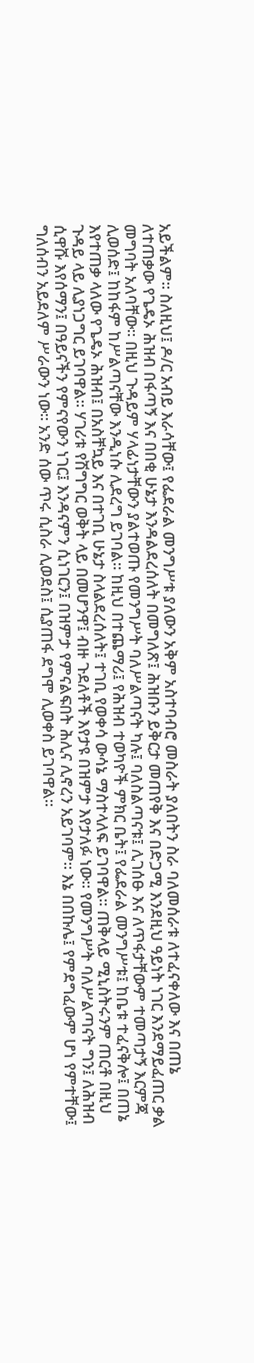አይችልም። ስለዚህ፤ ዶ/ር አብይ እራሳቸው፤ የፌደራል መንግሥቱ ያለውን አቅም አስተባብሮ መስራት ያለበትን ስራ ባለመሰራቱ ለተፈናቀለው እና በጠኔ ለተጠቃው የጌዴኦ ሕዝብ በፋጣኝ እና በበቂ ሁኔታ እንዳልደረሰለት በመግለጽ፤ ሕዝቡን ይቅርታ መጠየቅ እና በድጋሚ እንደዚህ ዓይነት ነገር እንደማይፈጠር ቃል መግባት አለባቸው። በዚህ ጉዳይም ሃላፊነታቸውን ያልተወጡ የመንግሥት ባለሥልጣናት ካሉ፤ ባለስልጣናቱ፤ ሊገሰፁ እና ለጥፋታቸውም ተመጣታኝ እርምጃ ሊወሰድ፤ ከከፋም ከሥልጣናቸው እንዲነሱ ሊደረግ ይገባል። ከዚህ በተጨማሪ፤ የሕዝብ ተወካዮች ምክር ቤት፤ የፌደራል መንግሥቱ፤ ከቤቱ ተፈናቅሎ፤ በጠኔ እየተጠቃ ላለው የጌዴኦ ሕዝብ፤ በአስቸኳይ እና በተገቢ ሁኔታ ስላልደረሰለት፤ ተገቢ የወቀሳ ውሳኔ ማስተላለፍ ይገባዋል። ጠቅላይ ሚኒስትሩንም ጠርቶ በዚህ ጉዳይ ላይ ሊያነጋግር ይገባዋል። ሃገሪቱ የሽግግር ወቅት ላይ በመሆንዋ፤ ብዙ ጉደለቶች እየታዩ በዝምታ እየታለፉ ነው። የመንግሥት ባለሥልጣናት ግን፤ ለሕዝብ ሲዋሹ እየሰማን፤ በዓይናችን የምናየውን ነገር፤ እንዳናምን ሲነገርን፤ በዝምታ የምናልፍበት ሕሊና ሊኖረን አይገባም። እኔ በበኩሌ፤ የምደግፈውም ሆነ የምተቸው፤ ግለሰብን አይደለም ሥራውን ነው። አንድ ሰው ጥሩ ሲስራ ሊወደስ፤ ሲያጠፋ ደግሞ ሊወቀስ ይገባዋል።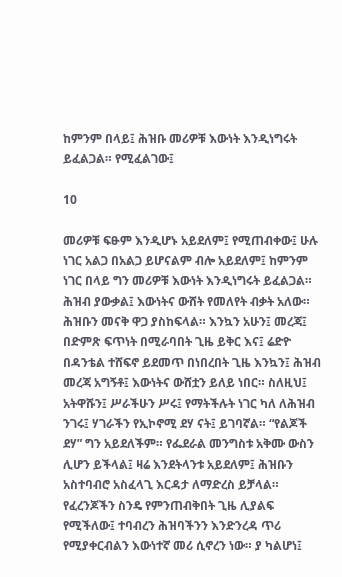ከምንም በላይ፤ ሕዝቡ መሪዎቹ እውነት እንዲነግሩት ይፈልጋል። የሚፈልገው፤

10

መሪዎቹ ፍፁም እንዲሆኑ አይደለም፤ የሚጠብቀው፤ ሁሉ ነገር አልጋ በአልጋ ይሆናልም ብሎ አይደለም፤ ከምንም ነገር በላይ ግን መሪዎቹ እውነት እንዲነግሩት ይፈልጋል። ሕዝብ ያውቃል፤ እውነትና ውሸት የመለየት ብቃት አለው። ሕዝቡን መናቅ ዋጋ ያስከፍላል። እንኳን አሁን፤ መረጃ፤ በድምጽ ፍጥነት በሚራባበት ጊዜ ይቅር እና፤ ሬድዮ በዳንቴል ተሸፍኖ ይደመጥ በነበረበት ጊዜ እንኳን፤ ሕዝብ መረጃ አግኝቶ፤ እውነትና ውሸቷን ይለይ ነበር። ስለዚህ፤ አትዋሹን፤ ሥራችሁን ሥሩ፤ የማትችሉት ነገር ካለ ለሕዝብ ንገሩ፤ ሃገራችን የኢኮኖሚ ደሃ ናት፤ ይገባኛል። “የልጆች ደሃ” ግን አይደለችም። የፌደራል መንግስቱ አቅሙ ውስን ሊሆን ይችላል፤ ዛሬ እንደትላንቱ አይደለም፤ ሕዝቡን አስተባብሮ አስፈላጊ እርዳታ ለማድረስ ይቻላል። የፈረንጆችን ስንዴ የምንጠብቅበት ጊዜ ሊያልፍ የሚችለው፤ ተባብረን ሕዝባችንን እንድንረዳ ጥሪ የሚያቀርብልን እውነተኛ መሪ ሲኖረን ነው። ያ ካልሆነ፤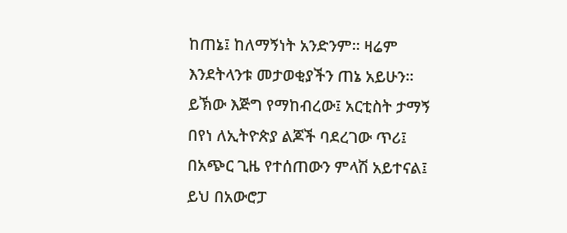ከጠኔ፤ ከለማኝነት አንድንም። ዛሬም እንደትላንቱ መታወቂያችን ጠኔ አይሁን። ይኽው እጅግ የማከብረው፤ አርቲስት ታማኝ በየነ ለኢትዮጵያ ልጆች ባደረገው ጥሪ፤ በአጭር ጊዜ የተሰጠውን ምላሽ አይተናል፤ ይህ በአውሮፓ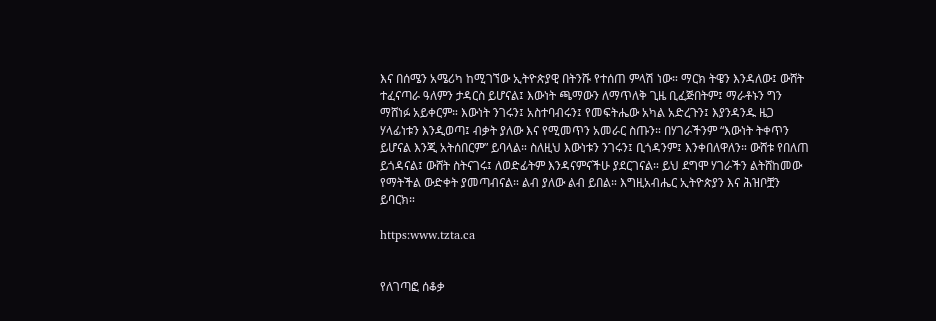እና በሰሜን አሜሪካ ከሚገኘው ኢትዮጵያዊ በትንሹ የተሰጠ ምላሽ ነው። ማርክ ትዌን እንዳለው፤ ውሸት ተፈናጣራ ዓለምን ታዳርስ ይሆናል፤ እውነት ጫማውን ለማጥለቅ ጊዜ ቢፈጅበትም፤ ማራቶኑን ግን ማሸነፉ አይቀርም። እውነት ንገሩን፤ አስተባብሩን፤ የመፍትሔው አካል አድረጉን፤ እያንዳንዱ ዜጋ ሃላፊነቱን እንዲወጣ፤ ብቃት ያለው እና የሚመጥን አመራር ስጡን። በሃገራችንም “እውነት ትቀጥን ይሆናል እንጂ አትሰበርም” ይባላል። ስለዚህ እውነቱን ንገሩን፤ ቢጎዳንም፤ እንቀበለዋለን። ውሸቱ የበለጠ ይጎዳናል፤ ውሸት ስትናገሩ፤ ለወድፊትም እንዳናምናችሁ ያደርገናል። ይህ ደግሞ ሃገራችን ልትሸከመው የማትችል ውድቀት ያመጣብናል። ልብ ያለው ልብ ይበል። እግዚአብሔር ኢትዮጵያን እና ሕዝቦቿን ይባርክ።

https:www.tzta.ca


የለገጣፎ ሰቆቃ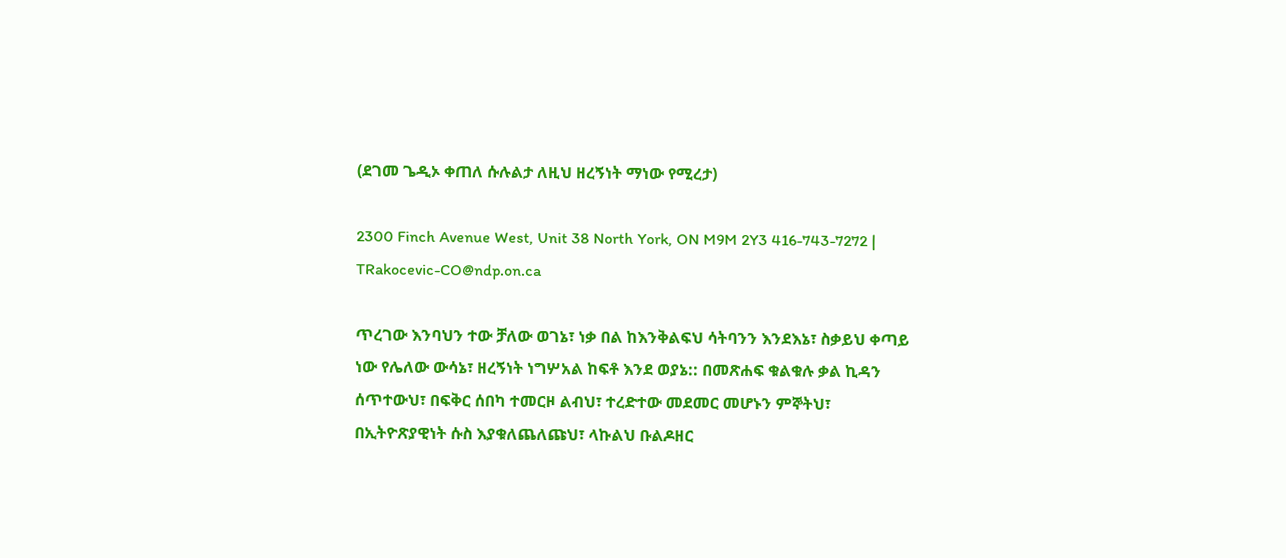(ደገመ ጌዲኦ ቀጠለ ሱሉልታ ለዚህ ዘረኝነት ማነው የሚረታ)

2300 Finch Avenue West, Unit 38 North York, ON M9M 2Y3 416-743-7272 | TRakocevic-CO@ndp.on.ca

ጥረገው እንባህን ተው ቻለው ወገኔ፣ ነቃ በል ከእንቅልፍህ ሳትባንን እንደእኔ፣ ስቃይህ ቀጣይ ነው የሌለው ውሳኔ፣ ዘረኝነት ነግሦአል ከፍቶ እንደ ወያኔ:: በመጽሐፍ ቁልቁሉ ቃል ኪዳን ሰጥተውህ፣ በፍቅር ሰበካ ተመርዞ ልብህ፣ ተረድተው መደመር መሆኑን ምኞትህ፣ በኢትዮጽያዊነት ሱስ እያቁለጨለጩህ፣ ላኩልህ ቡልዶዘር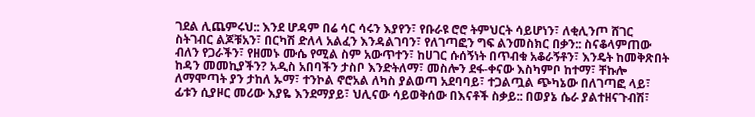ገደል ሊጨምሩህ:: እንደ ሆዳም በሬ ሳር ሳሩን እያየን፣ የቡራዩ ሮሮ ትምህርት ሳይሆነን፣ ለቂሊንጦ ሸገር ስትገብር ልጆቹአን፣ በርካሽ ድለላ አልፈን እንዳልገባን፣ የለገጣፎን ግፍ ልንመስክር በቃን:: ስናቆላምጠው ብለን የጋራችን፣ የዘመኑ ሙሴ የሚል ስም አውጥተን፣ ከሀገር ሱሰኝነት በጥብቁ አቆራኝቶን፣ እንዴት ከመቅጽበት ከዳን መመኪያችን? አዲስ አበባችን ታስቦ እንድትለማ፣ መስሎን ደፋ-ቀናው እስካምቦ ከተማ፣ ቸኩሎ ለማሞጣት ያን ታከለ ኡማ፣ ተንኮል ኖሮአል ለካስ ያልወጣ አደባባይ፣ ተጋልጧል ጭካኔው በለገጣፎ ላይ፣ ፊቱን ሲያዞር መሪው እያዬ እንደማያይ፣ ህሊናው ሳይወቅሰው በእናቶች ስቃይ:: በወያኔ ሴራ ያልተዘናጉብሽ፣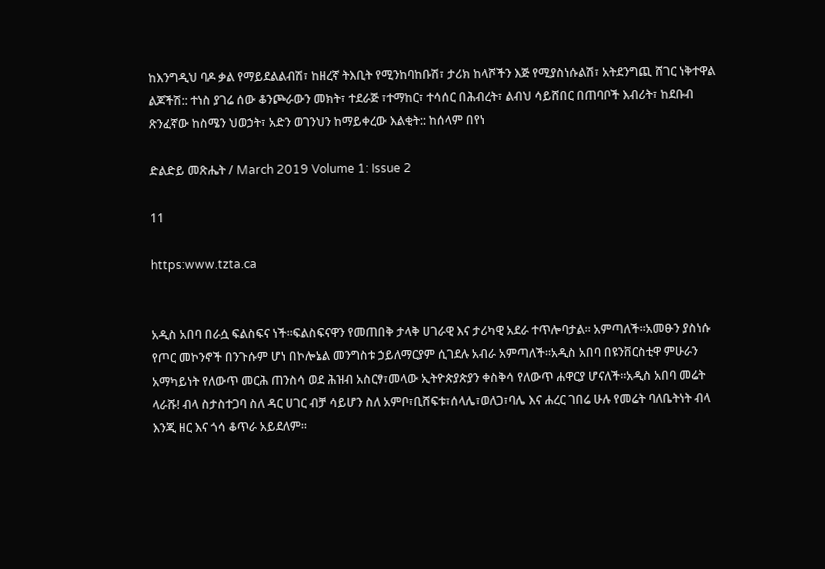ከእንግዲህ ባዶ ቃል የማይደልልብሽ፣ ከዘረኛ ትእቢት የሚንከባከቡሽ፣ ታሪክ ከላሾችን እጅ የሚያስነሱልሽ፣ አትደንግጪ ሸገር ነቅተዋል ልጆችሽ:: ተነስ ያገሬ ሰው ቆንጮራውን መክት፣ ተደራጅ ፣ተማከር፣ ተሳሰር በሕብረት፣ ልብህ ሳይሸበር በጠባቦች እብሪት፣ ከደቡብ ጽንፈኛው ከስሜን ህወኃት፣ አድን ወገንህን ከማይቀረው እልቂት:: ከሰላም በየነ

ድልድይ መጽሔት / March 2019 Volume 1: Issue 2

11

https:www.tzta.ca


አዲስ አበባ በራሷ ፍልስፍና ነች።ፍልስፍናዋን የመጠበቅ ታላቅ ሀገራዊ እና ታሪካዊ አደራ ተጥሎባታል። አምጣለች።አመፁን ያስነሱ የጦር መኮንኖች በንጉሱም ሆነ በኮሎኔል መንግስቱ ኃይለማርያም ሲገደሉ አብራ አምጣለች።አዲስ አበባ በዩንቨርስቲዋ ምሁራን አማካይነት የለውጥ መርሕ ጠንስሳ ወደ ሕዝብ አስርፃ፣መላው ኢትዮጵያጵያን ቀስቅሳ የለውጥ ሐዋርያ ሆናለች።አዲስ አበባ መሬት ላራሹ! ብላ ስታስተጋባ ስለ ዳር ሀገር ብቻ ሳይሆን ስለ አምቦ፣ቢሸፍቱ፣ሰላሌ፣ወለጋ፣ባሌ እና ሐረር ገበሬ ሁሉ የመሬት ባለቤትነት ብላ እንጂ ዘር እና ጎሳ ቆጥራ አይደለም።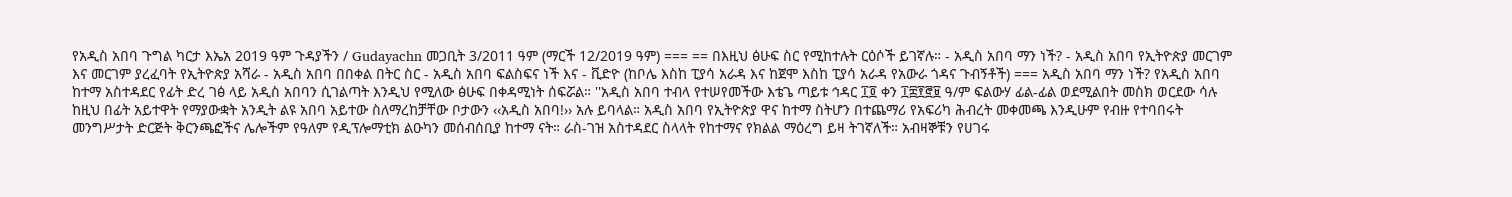የአዲስ አበባ ጉግል ካርታ እኤአ 2019 ዓም ጉዳያችን / Gudayachn መጋቢት 3/2011 ዓም (ማርች 12/2019 ዓም) === == በእዚህ ፅሁፍ ስር የሚከተሉት ርዕሶች ይገኛሉ። - አዲስ አበባ ማን ነች? - አዲስ አበባ የኢትዮጵያ መርገም እና መርገም ያረፈባት የኢትዮጵያ አሻራ - አዲስ አበባ በበቀል በትር ስር - አዲስ አበባ ፍልስፍና ነች እና - ቪድዮ (ከቦሌ እስከ ፒያሳ አራዳ እና ከጀሞ እስከ ፒያሳ አራዳ የአውራ ጎዳና ጉብኝቶች) === አዲስ አበባ ማን ነች? የአዲስ አበባ ከተማ አስተዳደር የፊት ድረ ገፅ ላይ አዲስ አበባን ሲገልጣት እንዲህ የሚለው ፅሁፍ በቀዳሚነት ሰፍሯል። ''አዲስ አበባ ተብላ የተሠየመችው እቴጌ ጣይቱ ኅዳር ፲፬ ቀን ፲፰፻፸፱ ዓ/ም ፍልውሃ ፊል-ፊል ወደሚልበት መስክ ወርደው ሳሉ ከዚህ በፊት አይተዋት የማያውቋት አንዲት ልዩ አበባ አይተው ስለማረከቻቸው ቦታውን ‹‹አዲስ አበባ!›› አሉ ይባላል። አዲስ አበባ የኢትዮጵያ ዋና ከተማ ስትሆን በተጨማሪ የአፍሪካ ሕብረት መቀመጫ እንዲሁም የብዙ የተባበሩት መንግሥታት ድርጅት ቅርንጫፎችና ሌሎችም የዓለም የዲፕሎማቲክ ልዑካን መሰብሰቢያ ከተማ ናት። ራስ-ገዝ አስተዳደር ስላላት የከተማና የክልል ማዕረግ ይዛ ትገኛለች። አብዛኞቹን የሀገሩ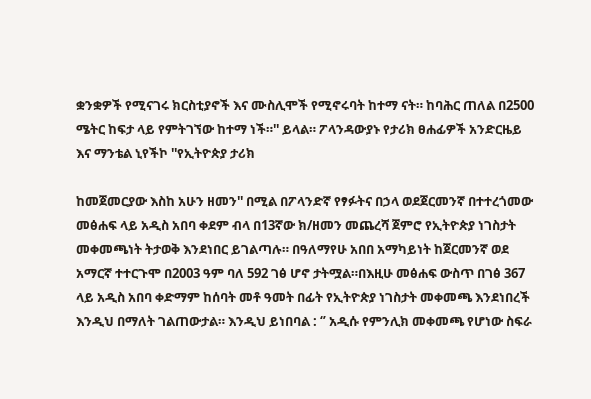ቋንቋዎች የሚናገሩ ክርስቲያኖች እና ሙስሊሞች የሚኖሩባት ከተማ ናት። ከባሕር ጠለል በ2500 ሜትር ከፍታ ላይ የምትገኘው ከተማ ነች።'' ይላል። ፖላንዳውያኑ የታሪክ ፀሐፊዎች አንድርዜይ እና ማንቴል ኒየችኮ ''የኢትዮጵያ ታሪክ

ከመጀመርያው እስከ አሁን ዘመን'' በሚል በፖላንድኛ የፃፉትና በኃላ ወደጀርመንኛ በተተረጎመው መፅሐፍ ላይ አዲስ አበባ ቀደም ብላ በ13ኛው ክ/ዘመን መጨረሻ ጀምሮ የኢትዮጵያ ነገስታት መቀመጫነት ትታወቅ እንደነበር ይገልጣሉ። በዓለማየሁ አበበ አማካይነት ከጀርመንኛ ወደ አማርኛ ተተርጉሞ በ2003 ዓም ባለ 592 ገፅ ሆኖ ታትሟል።በእዚሁ መፅሐፍ ውስጥ በገፅ 367 ላይ አዲስ አበባ ቀድማም ከሰባት መቶ ዓመት በፊት የኢትዮጵያ ነገስታት መቀመጫ እንደነበረች እንዲህ በማለት ገልጠውታል። እንዲህ ይነበባል : ‘’ አዲሱ የምንሊክ መቀመጫ የሆነው ስፍራ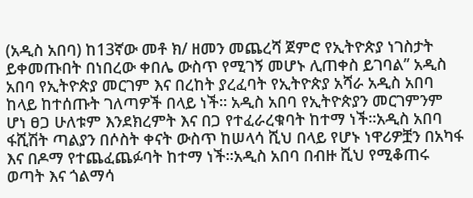(አዲስ አበባ) ከ13ኛው መቶ ክ/ ዘመን መጨረሻ ጀምሮ የኢትዮጵያ ነገስታት ይቀመጡበት በነበረው ቀበሌ ውስጥ የሚገኝ መሆኑ ሊጠቀስ ይገባል’’ አዲስ አበባ የኢትዮጵያ መርገም እና በረከት ያረፈባት የኢትዮጵያ አሻራ አዲስ አበባ ከላይ ከተሰጡት ገለጣዎች በላይ ነች። አዲስ አበባ የኢትዮጵያን መርገምንም ሆነ ፀጋ ሁለቱም እንደክረምት እና በጋ የተፈራረቁባት ከተማ ነች።አዲስ አበባ ፋሺሽት ጣልያን በሶስት ቀናት ውስጥ ከሠላሳ ሺህ በላይ የሆኑ ነዋሪዎቿን በአካፋ እና በዶማ የተጨፈጨፉባት ከተማ ነች።አዲስ አበባ በብዙ ሺህ የሚቆጠሩ ወጣት እና ጎልማሳ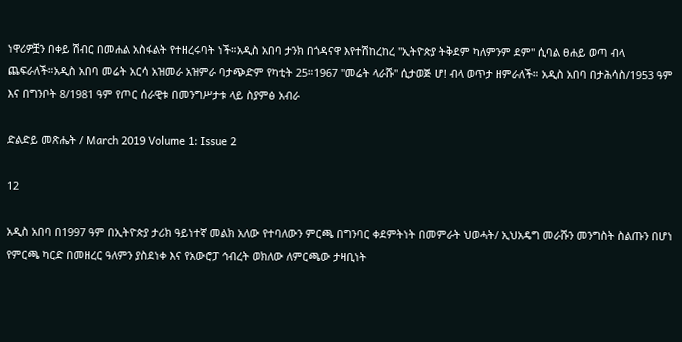ነዋሪዎቿን በቀይ ሽብር በመሐል አስፋልት የተዘረሩባት ነች።አዲስ አበባ ታንክ በጎዳናዋ እየተሽከረከረ ''ኢትዮጵያ ትቅደም ካለምንም ደም'' ሲባል ፀሐይ ወጣ ብላ ጨፍራለች።አዲስ አበባ መሬት አርሳ አዝመራ አዝምራ ባታጭድም የካቲት 25።1967 ''መሬት ላራሹ'' ሲታወጅ ሆ! ብላ ወጥታ ዘምራለች። አዲስ አበባ በታሕሳስ/1953 ዓም እና በግንቦት 8/1981 ዓም የጦር ሰራዊቱ በመንግሥታቱ ላይ ስያምፅ አብራ

ድልድይ መጽሔት / March 2019 Volume 1: Issue 2

12

አዲስ አበባ በ1997 ዓም በኢትዮጵያ ታሪክ ዓይነተኛ መልክ አለው የተባለውን ምርጫ በግንባር ቀደምትነት በመምራት ህወሓት/ ኢህአዴግ መራሹን መንግስት ስልጡን በሆነ የምርጫ ካርድ በመዘረር ዓለምን ያስደነቀ እና የአውሮፓ ኅብረት ወክለው ለምርጫው ታዛቢነት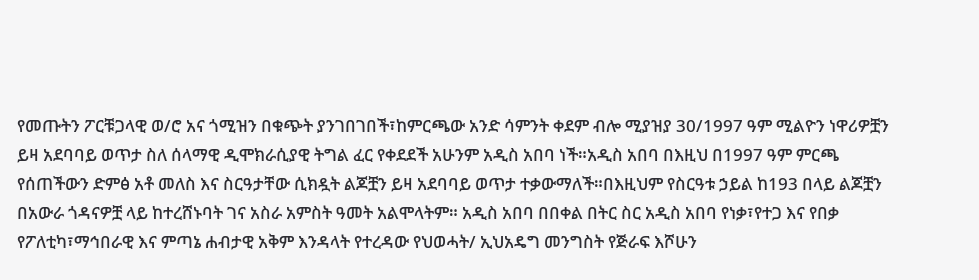የመጡትን ፖርቹጋላዊ ወ/ሮ አና ጎሚዝን በቁጭት ያንገበገበች፣ከምርጫው አንድ ሳምንት ቀደም ብሎ ሚያዝያ 30/1997 ዓም ሚልዮን ነዋሪዎቿን ይዛ አደባባይ ወጥታ ስለ ሰላማዊ ዲሞክራሲያዊ ትግል ፈር የቀደደች አሁንም አዲስ አበባ ነች።አዲስ አበባ በእዚህ በ1997 ዓም ምርጫ የሰጠችውን ድምፅ አቶ መለስ እና ስርዓታቸው ሲክዷት ልጆቿን ይዛ አደባባይ ወጥታ ተቃውማለች።በእዚህም የስርዓቱ ኃይል ከ193 በላይ ልጆቿን በአውራ ጎዳናዎቿ ላይ ከተረሸኑባት ገና አስራ አምስት ዓመት አልሞላትም። አዲስ አበባ በበቀል በትር ስር አዲስ አበባ የነቃ፣የተጋ እና የበቃ የፖለቲካ፣ማኅበራዊ እና ምጣኔ ሐብታዊ አቅም እንዳላት የተረዳው የህወሓት/ ኢህአዴግ መንግስት የጅራፍ እሾሁን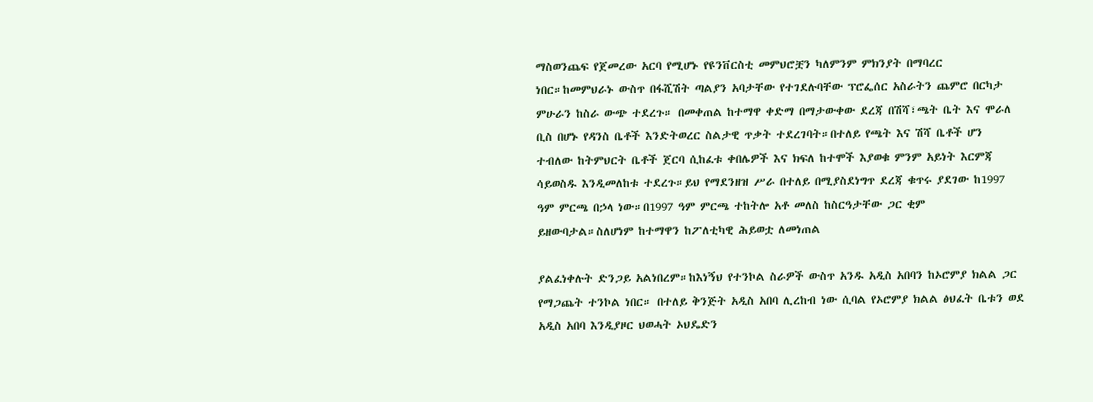ማስወንጨፍ የጀመረው አርባ የሚሆኑ የዩንቨርስቲ መምህሮቿን ካለምንም ምክንያት በማባረር ነበር።ከመምህራኑ ውስጥ በፋሺሽት ጣልያን አባታቸው የተገደሉባቸው ፕሮፌሰር አስራትን ጨምሮ በርካታ ምሁራን ከስራ ውጭ ተደረጉ። በመቀጠል ከተማዋ ቀድማ በማታውቀው ደረጃ በሽሻ፣ጫት ቤት እና ሞራለ ቢስ በሆኑ የዳንስ ቤቶች እንድትወረር ስልታዊ ጥቃት ተደረገባት።በተለይ የጫት እና ሽሻ ቤቶች ሆን ተብለው ከትምህርት ቤቶች ጀርባ ሲከፈቱ ቀበሌዎች እና ክፍለ ከተሞች እያወቁ ምንም አይነት እርምጃ ሳይወስዱ እንዲመለከቱ ተደረጉ።ይህ የማደንዘዝ ሥራ በተለይ በሚያስደነግጥ ደረጃ ቁጥሩ ያደገው ከ1997 ዓም ምርጫ በኃላ ነው።በ1997 ዓም ምርጫ ተከትሎ አቶ መለስ ከስርዓታቸው ጋር ቂም ይዘውባታል።ስለሆነም ከተማዋን ከፖለቲካዊ ሕይወቷ ለመነጠል

ያልፈነቀሉት ድንጋይ አልነበረም።ከእነኝህ የተንኮል ስራዎች ውስጥ አንዱ አዲስ አበባን ከኦሮምያ ክልል ጋር የማጋጨት ተንኮል ነበር። በተለይ ቅንጅት አዲስ አበባ ሊረከብ ነው ሲባል የኦሮምያ ክልል ፅህፈት ቤቱን ወደ አዲስ አበባ እንዲያዞር ህወሓት ኦህዴድን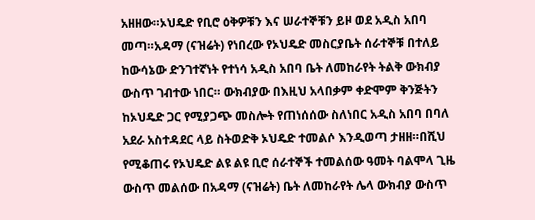አዘዘው።ኦህዴድ የቢሮ ዕቅዎቹን እና ሠራተኞቹን ይዞ ወደ አዲስ አበባ መጣ።አዳማ (ናዝሬት) የነበረው የኦህዴድ መስርያቤት ሰራተኞቹ በተለይ ከውሳኔው ድንገተኛነት የተነሳ አዲስ አበባ ቤት ለመከራየት ትልቅ ውክብያ ውስጥ ገብተው ነበር። ውክብያው በእዚህ አላበቃም ቀድሞም ቅንጅትን ከኦህዴድ ጋር የሚያጋጭ መስሎት የጠነሰሰው ስለነበር አዲስ አበባ በባለ አደራ አስተዳደር ላይ ስትወድቅ ኦህዴድ ተመልሶ እንዲወጣ ታዘዘ።በሺህ የሚቆጠሩ የኦህዴድ ልዩ ልዩ ቢሮ ሰራተኞች ተመልሰው ዓመት ባልሞላ ጊዜ ውስጥ መልሰው በአዳማ (ናዝሬት) ቤት ለመከራየት ሌላ ውክብያ ውስጥ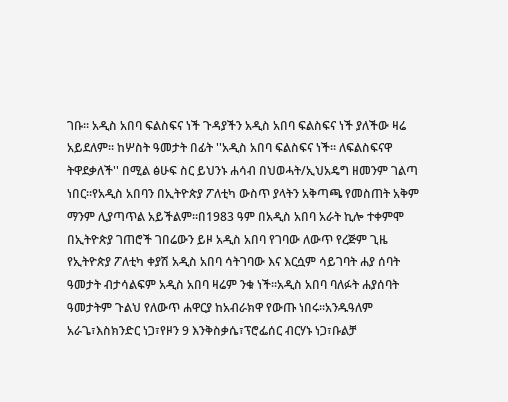ገቡ። አዲስ አበባ ፍልስፍና ነች ጉዳያችን አዲስ አበባ ፍልስፍና ነች ያለችው ዛሬ አይደለም። ከሦስት ዓመታት በፊት ''አዲስ አበባ ፍልስፍና ነች። ለፍልስፍናዋ ትዋደቃለች'' በሚል ፅሁፍ ስር ይህንኑ ሐሳብ በህወሓት/ኢህአዴግ ዘመንም ገልጣ ነበር።የአዲስ አበባን በኢትዮጵያ ፖለቲካ ውስጥ ያላትን አቅጣጫ የመስጠት አቅም ማንም ሊያጣጥል አይችልም።በ1983 ዓም በአዲስ አበባ አራት ኪሎ ተቀምሞ በኢትዮጵያ ገጠሮች ገበሬውን ይዞ አዲስ አበባ የገባው ለውጥ የረጅም ጊዜ የኢትዮጵያ ፖለቲካ ቀያሽ አዲስ አበባ ሳትገባው እና እርሷም ሳይገባት ሐያ ሰባት ዓመታት ብታሳልፍም አዲስ አበባ ዛሬም ንቁ ነች።አዲስ አበባ ባለፉት ሐያሰባት ዓመታትም ጉልህ የለውጥ ሐዋርያ ከአብራክዋ የውጡ ነበሩ።አንዱዓለም አራጌ፣እስክንድር ነጋ፣የዞን 9 እንቅስቃሴ፣ፕሮፌሰር ብርሃኑ ነጋ፣ቡልቻ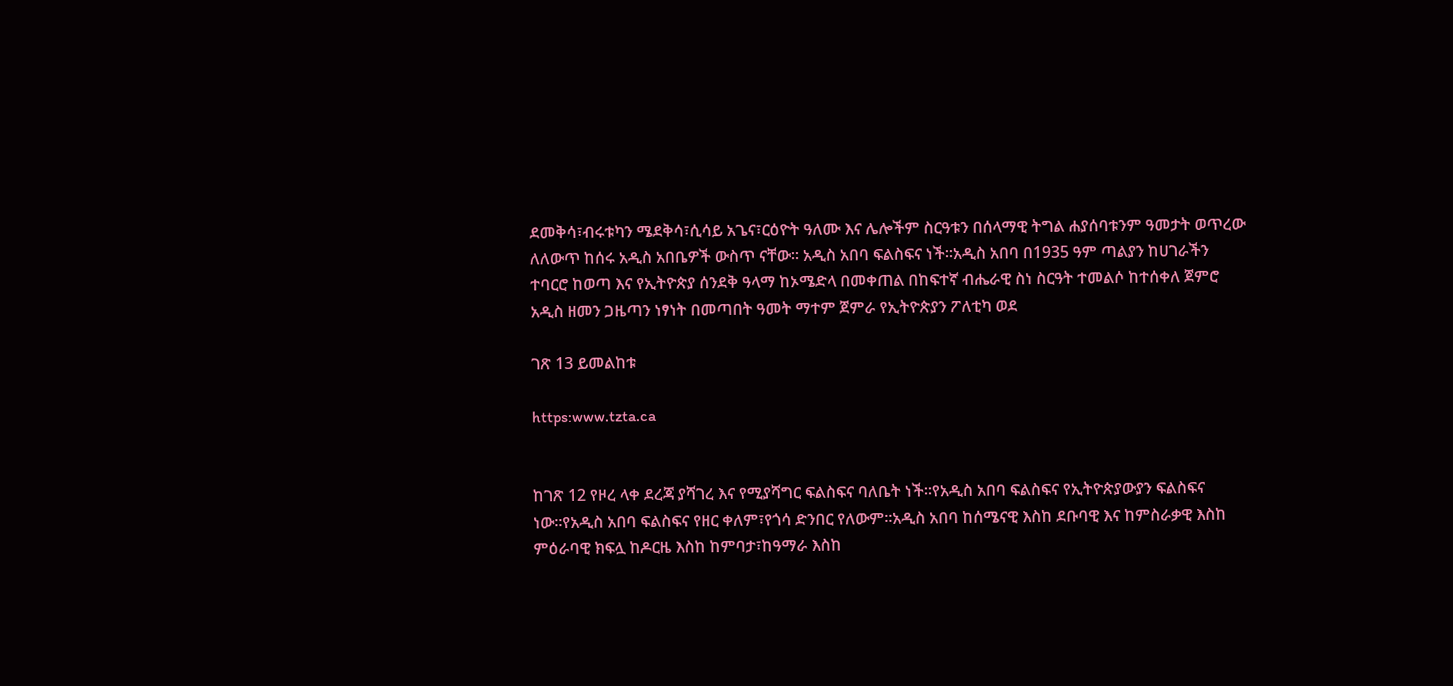ደመቅሳ፣ብሩቱካን ሜደቅሳ፣ሲሳይ አጌና፣ርዕዮት ዓለሙ እና ሌሎችም ስርዓቱን በሰላማዊ ትግል ሐያሰባቱንም ዓመታት ወጥረው ለለውጥ ከሰሩ አዲስ አበቤዎች ውስጥ ናቸው። አዲስ አበባ ፍልስፍና ነች።አዲስ አበባ በ1935 ዓም ጣልያን ከሀገራችን ተባርሮ ከወጣ እና የኢትዮጵያ ሰንደቅ ዓላማ ከኦሜድላ በመቀጠል በከፍተኛ ብሔራዊ ስነ ስርዓት ተመልሶ ከተሰቀለ ጀምሮ አዲስ ዘመን ጋዜጣን ነፃነት በመጣበት ዓመት ማተም ጀምራ የኢትዮጵያን ፖለቲካ ወደ

ገጽ 13 ይመልከቱ

https:www.tzta.ca


ከገጽ 12 የዞረ ላቀ ደረጃ ያሻገረ እና የሚያሻግር ፍልስፍና ባለቤት ነች።የአዲስ አበባ ፍልስፍና የኢትዮጵያውያን ፍልስፍና ነው።የአዲስ አበባ ፍልስፍና የዘር ቀለም፣የጎሳ ድንበር የለውም።አዲስ አበባ ከሰሜናዊ እስከ ደቡባዊ እና ከምስራቃዊ እስከ ምዕራባዊ ክፍሏ ከዶርዜ እስከ ከምባታ፣ከዓማራ እስከ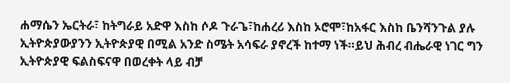ሐማሴን ኤርትራ፣ ከትግራይ አድዋ እስከ ሶዶ ጉራጌ፣ከሐረሪ እስከ ኦሮሞ፣ከአፋር እስከ ቤንሻንጉል ያሉ ኢትዮጵያውያንን ኢትዮጵያዊ በሚል አንድ ስሜት አሳፍራ ያኖረች ከተማ ነች።ይህ ሕብረ ብሔራዊ ነገር ግን ኢትዮጵያዊ ፍልስፍናዋ በወረቀት ላይ ብቻ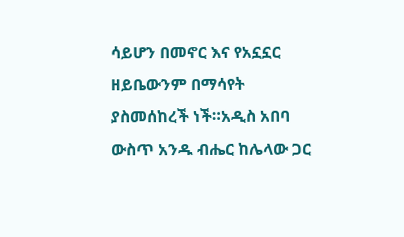ሳይሆን በመኖር እና የአኗኗር ዘይቤውንም በማሳየት ያስመሰከረች ነች።አዲስ አበባ ውስጥ አንዱ ብሔር ከሌላው ጋር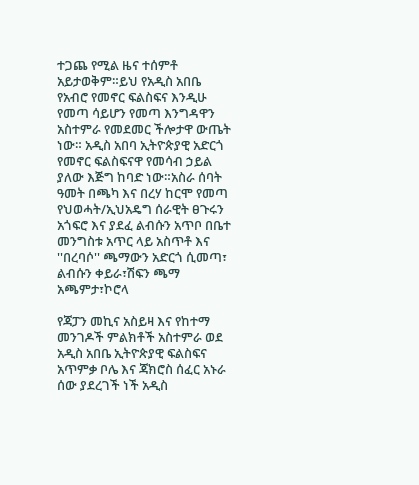ተጋጨ የሚል ዜና ተሰምቶ አይታወቅም።ይህ የአዲስ አበቤ የአብሮ የመኖር ፍልስፍና እንዲሁ የመጣ ሳይሆን የመጣ እንግዳዋን አስተምራ የመደመር ችሎታዋ ውጤት ነው። አዲስ አበባ ኢትዮጵያዊ አድርጎ የመኖር ፍልስፍናዋ የመሳብ ኃይል ያለው እጅግ ከባድ ነው።አስራ ሰባት ዓመት በጫካ እና በረሃ ከርሞ የመጣ የህወሓት/ኢህአዴግ ሰራዊት ፀጉሩን አጎፍሮ እና ያደፈ ልብሱን አጥቦ በቤተ መንግስቱ አጥር ላይ አስጥቶ እና ''በረባሶ'' ጫማውን አድርጎ ሲመጣ፣ ልብሱን ቀይራ፣ሽፍን ጫማ አጫምታ፣ኮሮላ

የጃፓን መኪና አስይዛ እና የከተማ መንገዶች ምልክቶች አስተምራ ወደ አዲስ አበቤ ኢትዮጵያዊ ፍልስፍና አጥምቃ ቦሌ እና ጃክሮስ ሰፈር አኑራ ሰው ያደረገች ነች አዲስ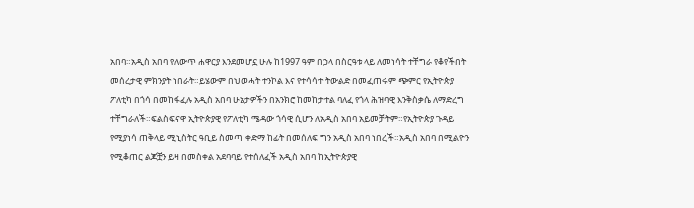አበባ።አዲስ አበባ የለውጥ ሐዋርያ እንደመሆኗ ሁሉ ከ1997 ዓም በኃላ በስርዓቱ ላይ ለመነሳት ተቸግራ የቆየችበት መሰረታዊ ምክንያት ነበራት።ይሄውም በህወሓት ተንኮል እና የተሳሳተ ትውልድ በመፈጠሩም ጭምር የኢትዮጵያ ፖለቲካ በጎሳ በመከፋፈሉ አዲስ አበባ ሁኔታዎችን በአንክሮ ከመከታተል ባለፈ የጎላ ሕዝባዊ እንቅስቃሴ ለማድረግ ተቸግራለች።ፍልስፍናዋ ኢትዮጵያዊ የፖለቲካ ሜዳው ጎሳዊ ሲሆን ለአዲስ አበባ አይመቻትም።የኢትዮጵያ ጉዳይ የሚያነሳ ጠቅላይ ሚኒስትር ዓቢይ ስመጣ ቀድማ ከፊት በመሰለፍ ግን አዲስ አበባ ነበረች።አዲስ አበባ በሚልዮን የሚቆጠር ልጆቿን ይዛ በመስቀል አደባባይ የተሰለፈች አዲስ አበባ ከኢትዮጵያዊ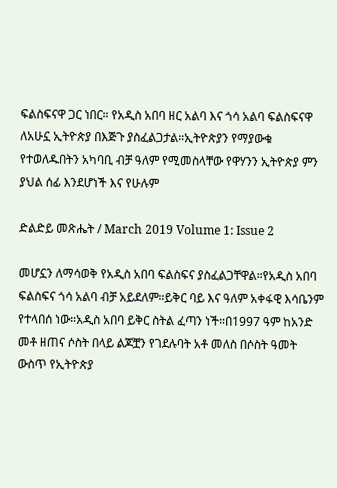ፍልስፍናዋ ጋር ነበር። የአዲስ አበባ ዘር አልባ እና ጎሳ አልባ ፍልስፍናዋ ለአሁኗ ኢትዮጵያ በእጅጉ ያስፈልጋታል።ኢትዮጵያን የማያውቁ የተወለዱበትን አካባቢ ብቻ ዓለም የሚመስላቸው የዋሃንን ኢትዮጵያ ምን ያህል ሰፊ እንደሆነች እና የሁሉም

ድልድይ መጽሔት / March 2019 Volume 1: Issue 2

መሆኗን ለማሳወቅ የአዲስ አበባ ፍልስፍና ያስፈልጋቸዋል።የአዲስ አበባ ፍልስፍና ጎሳ አልባ ብቻ አይደለም።ይቅር ባይ እና ዓለም አቀፋዊ እሳቤንም የተላበሰ ነው።አዲስ አበባ ይቅር ስትል ፈጣን ነች።በ1997 ዓም ከአንድ መቶ ዘጠና ሶስት በላይ ልጆቿን የገደሉባት አቶ መለስ በሶስት ዓመት ውስጥ የኢትዮጵያ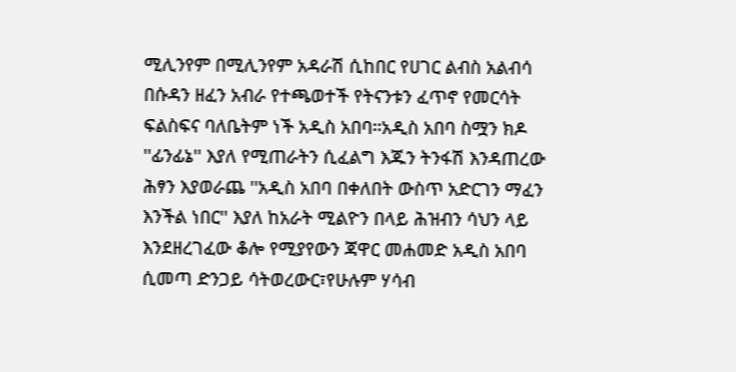ሚሊንየም በሚሊንየም አዳራሽ ሲከበር የሀገር ልብስ አልብሳ በሱዳን ዘፈን አብራ የተጫወተች የትናንቱን ፈጥኖ የመርሳት ፍልስፍና ባለቤትም ነች አዲስ አበባ።አዲስ አበባ ስሟን ክዶ ''ፊንፊኔ'' እያለ የሚጠራትን ሲፈልግ እጁን ትንፋሽ እንዳጠረው ሕፃን እያወራጨ ''አዲስ አበባ በቀለበት ውስጥ አድርገን ማፈን እንችል ነበር'' እያለ ከአራት ሚልዮን በላይ ሕዝብን ሳህን ላይ እንደዘረገፈው ቆሎ የሚያየውን ጃዋር መሐመድ አዲስ አበባ ሲመጣ ድንጋይ ሳትወረውር፣የሁሉም ሃሳብ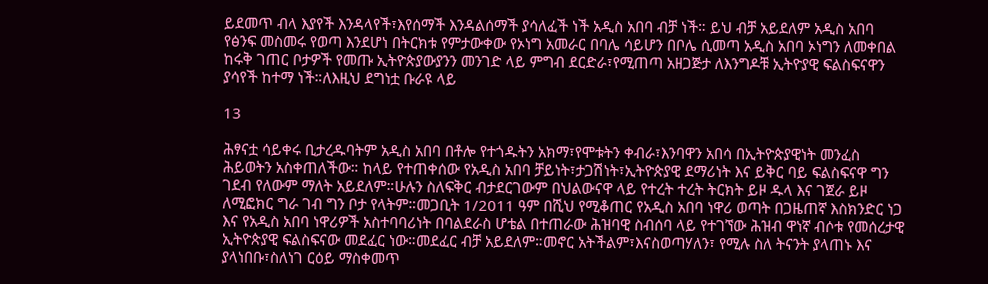ይደመጥ ብላ እያየች እንዳላየች፣እየሰማች እንዳልሰማች ያሳለፈች ነች አዲስ አበባ ብቻ ነች። ይህ ብቻ አይደለም አዲስ አበባ የፅንፍ መስመሩ የወጣ እንደሆነ በትርክቱ የምታውቀው የኦነግ አመራር በባሌ ሳይሆን በቦሌ ሲመጣ አዲስ አበባ ኦነግን ለመቀበል ከሩቅ ገጠር ቦታዎች የመጡ ኢትዮጵያውያንን መንገድ ላይ ምግብ ደርድራ፣የሚጠጣ አዘጋጅታ ለእንግዶቹ ኢትዮያዊ ፍልስፍናዋን ያሳየች ከተማ ነች።ለእዚህ ደግነቷ ቡራዩ ላይ

13

ሕፃናቷ ሳይቀሩ ቢታረዱባትም አዲስ አበባ በቶሎ የተጎዱትን አክማ፣የሞቱትን ቀብራ፣እንባዋን አበሳ በኢትዮጵያዊነት መንፈስ ሕይወትን አስቀጠለችው። ከላይ የተጠቀሰው የአዲስ አበባ ቻይነት፣ታጋሽነት፣ኢትዮጵያዊ ደማሪነት እና ይቅር ባይ ፍልስፍናዋ ግን ገደብ የለውም ማለት አይደለም።ሁሉን ስለፍቅር ብታደርገውም በህልውናዋ ላይ የተረት ተረት ትርክት ይዞ ዱላ እና ገጀራ ይዞ ለሚፎክር ግራ ገብ ግን ቦታ የላትም።መጋቢት 1/2011 ዓም በሺህ የሚቆጠር የአዲስ አበባ ነዋሪ ወጣት በጋዜጠኛ እስክንድር ነጋ እና የአዲስ አበባ ነዋሪዎች አስተባባሪነት በባልደራስ ሆቴል በተጠራው ሕዝባዊ ስብሰባ ላይ የተገኘው ሕዝብ ዋነኛ ብሶቱ የመሰረታዊ ኢትዮጵያዊ ፍልስፍናው መደፈር ነው።መደፈር ብቻ አይደለም።መኖር አትችልም፣እናስወጣሃለን፣ የሚሉ ስለ ትናንት ያላጠኑ እና ያላነበቡ፣ስለነገ ርዕይ ማስቀመጥ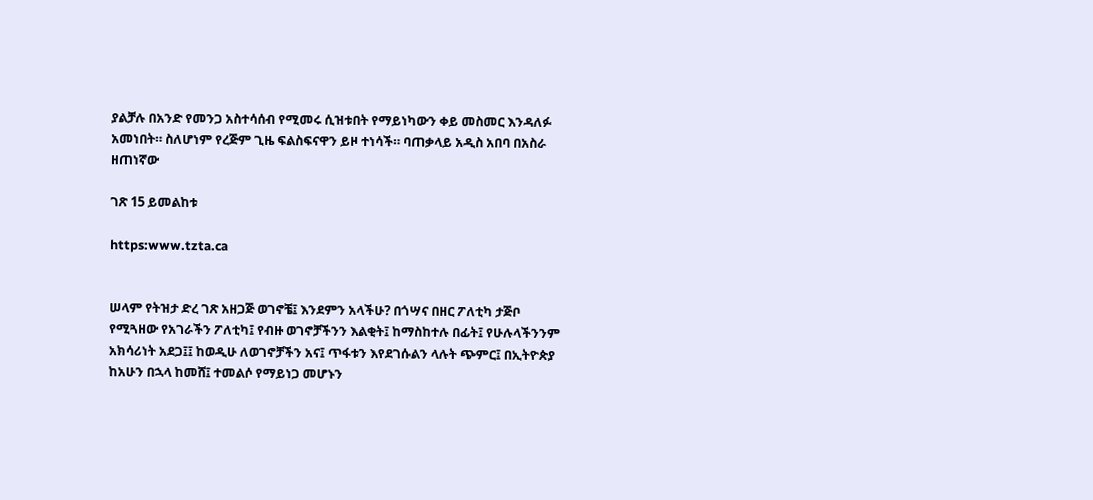ያልቻሉ በአንድ የመንጋ አስተሳሰብ የሚመሩ ሲዝቱበት የማይነካውን ቀይ መስመር እንዳለፉ አመነበት። ስለሆነም የረጅም ጊዜ ፍልስፍናዋን ይዞ ተነሳች። ባጠቃላይ አዲስ አበባ በአስራ ዘጠነኛው

ገጽ 15 ይመልከቱ

https:www.tzta.ca


ሠላም የትዝታ ድረ ገጽ አዘጋጅ ወገኖቼ፤ እንደምን አላችሁ? በጎሣና በዘር ፖለቲካ ታጅቦ የሚጓዘው የአገራችን ፖለቲካ፤ የብዙ ወገኖቻችንን እልቂት፤ ከማስከተሉ በፊት፤ የሁሉላችንንም አክሳሪነት አደጋ፤፤ ከወዲሁ ለወገኖቻችን አና፤ ጥፋቱን እየደገሱልን ላሉት ጭምር፤ በኢትዮጵያ ከአሁን በኋላ ከመሸ፤ ተመልሶ የማይነጋ መሆኑን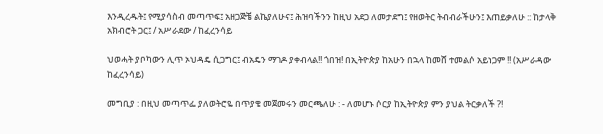እንዲረዱት፤ የሚያሳስብ መጣጥፍ፤ አዘጋጅቼ ልኬያለሁና፤ ሕዝባችንን ከዚህ አደጋ ለመታደግ፤ የዘወትር ትብብራችሁን፤ እጠይቃለሁ :: ከታላቅ አክብሮት ጋር፤ / አሥራደው / ከፈረንሳይ

ህወሓት ያቦካውን ሊጥ ኦህዳዴ ሲጋግር፤ ብአዴን ማገዶ ያቀብላል!! ጎበዝ! በኢትዮጵያ ከአሁን በኋላ ከመሸ ተመልሶ አይነጋም !! (አሥራዳው ከፈረንሳይ)

መግቢያ : በዚህ መጣጥፌ ያለወትሮዬ በጥያቄ መጀመሩን መርጫለሁ : - ለመሆኑ ሶርያ ከኢትዮጵያ ምን ያህል ትርቃለች ?!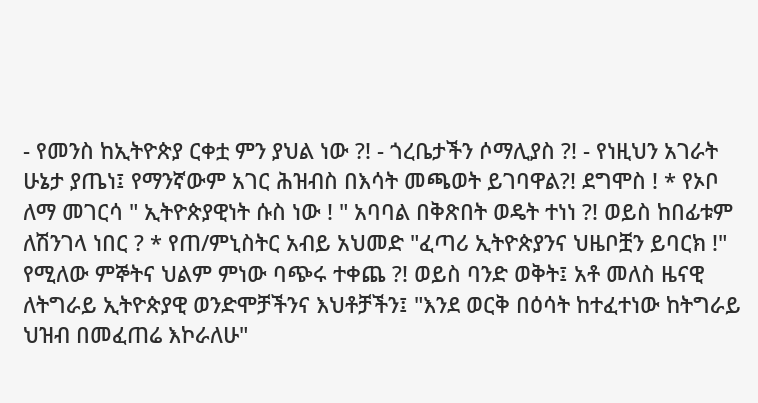- የመንስ ከኢትዮጵያ ርቀቷ ምን ያህል ነው ?! - ጎረቤታችን ሶማሊያስ ?! - የነዚህን አገራት ሁኔታ ያጤነ፤ የማንኛውም አገር ሕዝብስ በእሳት መጫወት ይገባዋል?! ደግሞስ ! * የኦቦ ለማ መገርሳ " ኢትዮጵያዊነት ሱስ ነው ! " አባባል በቅጽበት ወዴት ተነነ ?! ወይስ ከበፊቱም ለሽንገላ ነበር ? * የጠ/ምኒስትር አብይ አህመድ "ፈጣሪ ኢትዮጵያንና ህዜቦቿን ይባርክ !" የሚለው ምኞትና ህልም ምነው ባጭሩ ተቀጨ ?! ወይስ ባንድ ወቅት፤ አቶ መለስ ዜናዊ ለትግራይ ኢትዮጵያዊ ወንድሞቻችንና እህቶቻችን፤ "እንደ ወርቅ በዕሳት ከተፈተነው ከትግራይ ህዝብ በመፈጠሬ እኮራለሁ"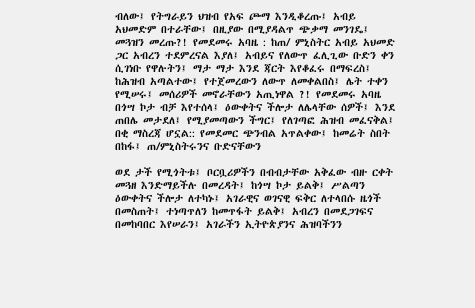ብለው፤ የትግራይን ህዝብ የአፍ ጮማ እንዲቆረጡ፤ አብይ አህመድም በተራቸው፤ በዚያው በሚያዳልጥ ጭቃማ መንገዴ፤ መጓዝን መረጡ?! የመደመሩ አባዜ : ከጠ/ ምኒስትር አብይ አህመድ ጋር አብረን ተደምረናል እያለ፤ አብይና የለውጥ ፈሊጊው ቡድን ቀን ሲገነቡ የዋሉትን፤ ማታ ማታ እንደ ጃርት እየቆፈሩ በማፍረስ፤ ከሕዝብ አጣልተው፤ የተጀመረውን ለውጥ ለመቀልበስ፤ ሌት ተቀን የሚሠሩ፤ መሰሪዎች መኖራቸውን አጢነዋል ?! የመደመሩ አባዜ በጎሣ ኮታ ብቻ እየተሰላ፤ ዕውቀትና ችሎታ ለሌላቸው ሰዎች፤ እንደ ጠበሌ መታደለ፤ የሚያመጣውን ችግር፤ የለገጣፎ ሕዝብ መፈናቅል፤ በቂ ማስረጃ ሆኗል:: የመደመር ጭንብል አጥልቀው፤ ከመሬት ስበት በከፋ፤ ጠ/ምኒስትሩንና ቡድናቸውን

ወደ ታች የሚጎትቱ፤ ቦርቧሪዎችን በብብታቸው አቅፈው ብዙ ርቀት መጓዘ እንድማይችሉ በመረዳት፤ ከጎሣ ኮታ ይልቅ፤ ሥልጣን ዕውቀትና ችሎታ ለተካኑ፤ አገራዊና ወገናዊ ፍቅር ለተላበሱ ዜጎች በመስጠት፤ ተነጣጥለን ከመጥፋት ይልቅ፤ አብረን በመደጋገፍና በመከባበር እየሠራን፤ አገራችን ኢትዮጵያንና ሕዝባችንን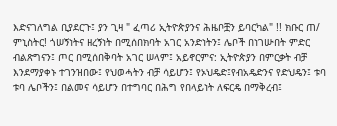እድናገለግል ቢያደርጉ፤ ያን ጊዛ " ፈጣሪ ኢትዮጵያንና ሕዜቦቿን ይባርካል" !! ክቡር ጠ/ ምኒስትር! ጎሠኝነትና ዘረኝነት በሚሰበክባት አገር አንድነትን፤ ሌቦች በነገሡበት ምድር ብልጽግናን፤ ጦር በሚሰበቅባት አገር ሠላም፤ አይኖርምና: ኢትዮጵያን በምርቃት ብቻ እንደማያቀኑ ተገንዝበው፤ የህወሓትን ብቻ ሳይሆን፤ የኦህዴድ፤የብአዴድንና የድህዴን፤ ቱባ ቱባ ሌቦችን፤ በልመና ሳይሆን በተግባር በሕግ የበላይነት ለፍርዴ በማቅረብ፤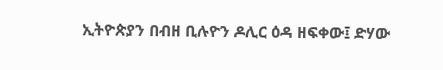ኢትዮጵያን በብዘ ቢሉዮን ዶሊር ዕዳ ዘፍቀው፤ ድሃው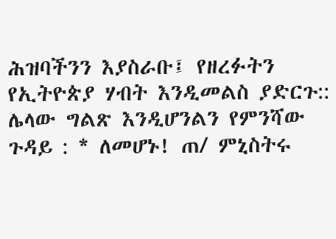ሕዝባችንን እያስራቡ፤ የዘረፉትን የኢትዮጵያ ሃብት እንዲመልስ ያድርጉ:: ሌላው ግልጽ እንዲሆንልን የምንሻው ጉዳይ : * ለመሆኑ! ጠ/ ምኒስትሩ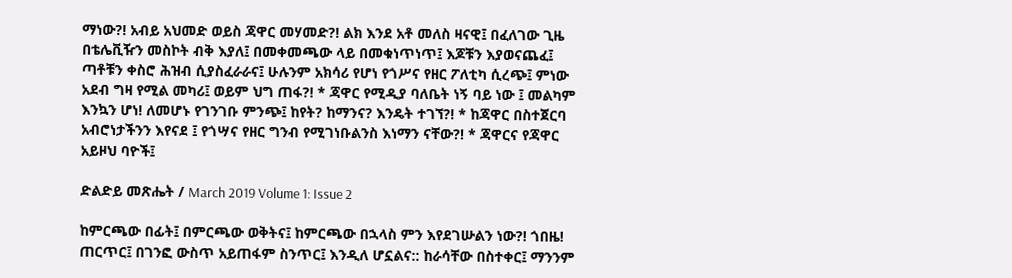ማነው?! አብይ አህመድ ወይስ ጃዋር መሃመድ?! ልክ እንደ አቶ መለስ ዛናዊ፤ በፈለገው ጊዜ በቴሌቪዥን መስኮት ብቅ እያለ፤ በመቀመጫው ላይ በመቁነጥነጥ፤ እጆቹን እያወናጨፈ፤ ጣቶቹን ቀስሮ ሕዝብ ሲያስፈራራና፤ ሁሉንም አክሳሪ የሆነ የጎሥና የዘር ፖለቲካ ሲረጭ፤ ምነው አደብ ግዛ የሚል መካሪ፤ ወይም ህግ ጠፋ?! * ጃዋር የሚዲያ ባለቤት ነኝ ባይ ነው ፤ መልካም እንኳን ሆነ! ለመሆኑ የገንገቡ ምንጭ፤ ከየት? ከማንና? እንዴት ተገኘ?! * ከጃዋር በስተጀርባ አብሮነታችንን እየናደ ፤ የጎሣና የዘር ግንብ የሚገነቡልንስ እነማን ናቸው?! * ጃዋርና የጃዋር አይዞህ ባዮች፤

ድልድይ መጽሔት / March 2019 Volume 1: Issue 2

ከምርጫው በፊት፤ በምርጫው ወቅትና፤ ከምርጫው በኋላስ ምን እየደገሡልን ነው?! ጎበዜ! ጠርጥር፤ በገንፎ ውስጥ አይጠፋም ስንጥር፤ እንዲለ ሆኗልና:: ከራሳቸው በስተቀር፤ ማንንም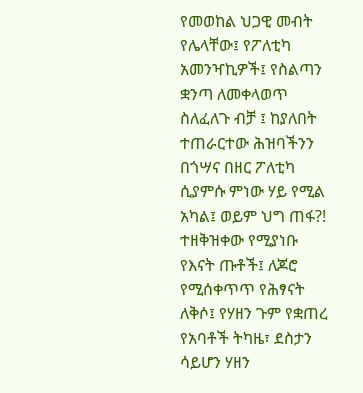የመወከል ህጋዊ መብት የሌላቸው፤ የፖለቲካ አመንዣኪዎች፤ የስልጣን ቋንጣ ለመቀላወጥ ስለፈለጉ ብቻ ፤ ከያለበት ተጠራርተው ሕዝባችንን በጎሣና በዘር ፖለቲካ ሲያምሱ ምነው ሃይ የሚል አካል፤ ወይም ህግ ጠፋ?! ተዘቅዝቀው የሚያነቡ የእናት ጡቶች፤ ለጆሮ የሚሰቀጥጥ የሕፃናት ለቅሶ፤ የሃዘን ጉም የቋጠረ የአባቶች ትካዜ፣ ደስታን ሳይሆን ሃዘን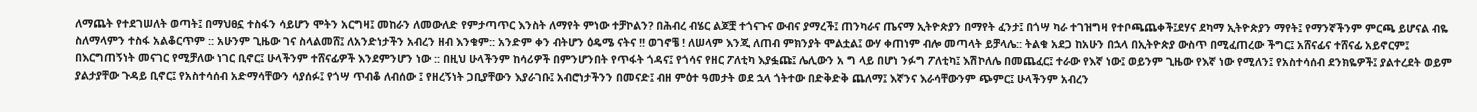ለማጨት የተደገሠለት ወጣት፤ በማህፀኗ ተስፋን ሳይሆን ሞትን አርግዛ፤ መከራን ለመውለድ የምታጣጥር እንስት ለማየት ምነው ተቻኮልን? በሕብረ ብሄር ልጆቿ ተጎናጉና ውብና ያማረች፤ ጠንካራና ጤናማ ኢትዮጵያን በማየት ፈንታ፤ በጎሣ ካራ ተገዝግዛ የተቦጫጨቀች፤ደሃና ደካማ ኢትዮጵያን ማየት፤ የማንኛችንም ምርጫ ይሆናል ብዬ ስለማላምን ተስፋ አልቆርጥም :: አሁንም ጊዜው ገና ስላልመሸ፤ ለአንድነታችን አብረን ዘብ እንቁም:: አንድም ቀን ብትሆን ዕዴሜ ናትና !! ወገኖቼ ! ለሠላም እንጂ ለጠብ ምክንያት ሞልቷል፤ ውሃ ቀጠነም ብሎ መጣላት ይቻላሌ:: ትልቁ አደጋ ከአሁን በኋላ በኢትዮጵያ ውስጥ በሚፈጠረው ችግር፤ አሸናፊና ተሸናፊ አይኖርም፤ በእርግጠኝነት መናገር የሚቻለው ነገር ቢኖር፤ ሁላችንም ተሸናፊዎች እንደምንሆን ነው :: በዚህ ሁላችንም ከሳሪዎች በምንሆንበት የጥፋት ጎዳና፤ የጎሳና የዘር ፖለቲካ እያፏጩ፤ ሌሊውን አ ግ ላይ በሆነ ንፉግ ፖለቲካ፤ እሽኮለሌ በመጨፈር፤ ተራው የእኛ ነው፤ ወይንም ጊዜው የእኛ ነው የሚለን፤ የአስተሳሰብ ደንክዬዎች፤ ያልተረደት ወይም ያልታያቸው ጉዳይ ቢኖር፤ የአስተሳሰብ አድማሳቸውን ሳያሰፉ፤ የጎሣ ጥብቆ ለብሰው ፤ የዘረኝነት ጋቢያቸውን እያራገቡ፤ አብሮነታችንን በመናድ፤ ብዘ ምዕተ ዓመታት ወደ ኋላ ጎትተው በድቅድቅ ጨለማ፤ እኛንና እራሳቸውንም ጭምር፤ ሁላችንም አብረን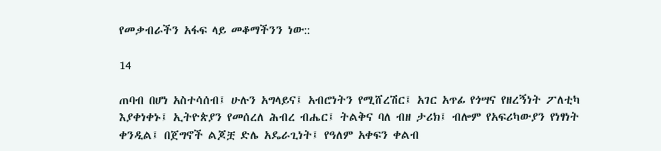የመቃብራችን አፋፍ ላይ መቆማችንን ነው::

14

ጠባብ በሆነ አስተሳሰብ፤ ሁሉን አግላይና፤ አብሮነትን የሚሸረሽር፤ አገር አጥፊ የጎሣና የዘረኝነት ፖለቲካ እያቀነቀኑ፤ ኢትዮጵያን የመሰረለ ሕብረ ብሔር፤ ትልቅና ባለ ብዘ ታሪክ፤ ብሎም የአፍሪካውያን የነፃነት ቀንዲል፤ በጀግኖች ልጆቿ ድሌ አዴራጊነት፤ የዓለም አቀፍን ቀልብ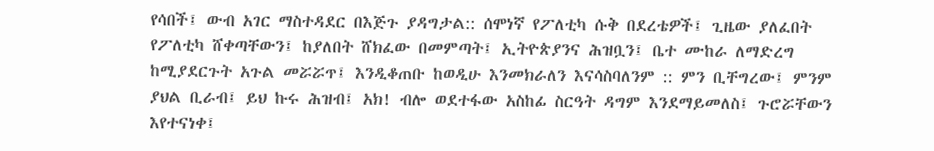የሳበች፤ ውብ አገር ማስተዳደር በእጅጉ ያዳግታል:: ሰሞነኛ የፖለቲካ ሱቅ በደረቴዎች፤ ጊዜው ያለፈበት የፖለቲካ ሸቀጣቸውን፤ ከያለበት ሸክፈው በመምጣት፤ ኢትዮጵያንና ሕዝቧን፤ ቤተ ሙከራ ለማድረግ ከሚያደርጉት አጉል መሯሯጥ፤ እንዲቆጠቡ ከወዲሁ እንመክራለን እናሳስባለንም :: ምን ቢቸግረው፤ ምንም ያህል ቢራብ፤ ይህ ኩሩ ሕዝብ፤ አክ! ብሎ ወደተፋው አስከፊ ስርዓት ዳግም እንደማይመለስ፤ ጉሮሯቸውን እየተናነቀ፤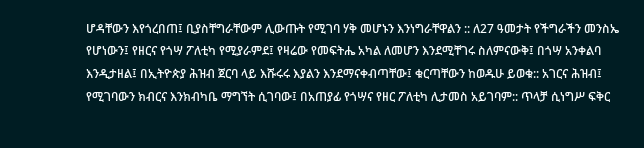ሆዳቸውን እየጎረበጠ፤ ቢያስቸግራቸውም ሊውጡት የሚገባ ሃቅ መሆኑን እንነግራቸዋልን :: ለ27 ዓመታት የችግራችን መንስኤ የሆነውን፤ የዘርና የጎሣ ፖለቲካ የሚያራምደ፤ የዛሬው የመፍትሔ አካል ለመሆን እንደሚቸገሩ ስለምናውቅ፤ በጎሣ አንቀልባ እንዲታዘል፤ በኢትዮጵያ ሕዝብ ጀርባ ላይ እሹሩሩ እያልን እንደማናቀብጣቸው፤ ቁርጣቸውን ከወዱሁ ይወቁ:: አገርና ሕዝብ፤ የሚገባውን ክብርና እንክብካቤ ማግኘት ሲገባው፤ በአጠያፊ የጎሣና የዘር ፖለቲካ ሊታመስ አይገባም:: ጥላቻ ሲነግሥ ፍቅር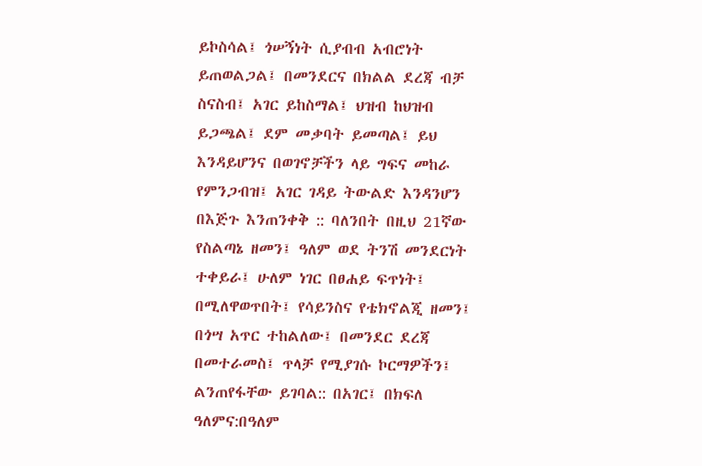ይኮስሳል፤ ጎሠኝነት ሲያብብ አብሮነት ይጠወልጋል፤ በመንደርና በክልል ደረጃ ብቻ ስናስብ፤ አገር ይከስማል፤ ህዝብ ከህዝብ ይጋጫል፤ ደም መቃባት ይመጣል፤ ይህ እንዳይሆንና በወገኖቻችን ላይ ግፍና መከራ የምንጋብዝ፤ አገር ገዳይ ትውልድ እንዳንሆን በእጅጉ እንጠንቀቅ :: ባለንበት በዚህ 21ኛው የስልጣኔ ዘመን፤ ዓለም ወደ ትንሽ መንደርነት ተቀይራ፤ ሁለም ነገር በፀሐይ ፍጥነት፤ በሚለዋወጥበት፤ የሳይንስና የቴክኖልጂ ዘመን፤ በጎሣ አጥር ተከልለው፤ በመንደር ደረጃ በመተራመስ፤ ጥላቻ የሚያገሱ ኮርማዎችን፤ ልንጠየፋቸው ይገባል:: በአገር፤ በክፍለ ዓለምና:በዓለም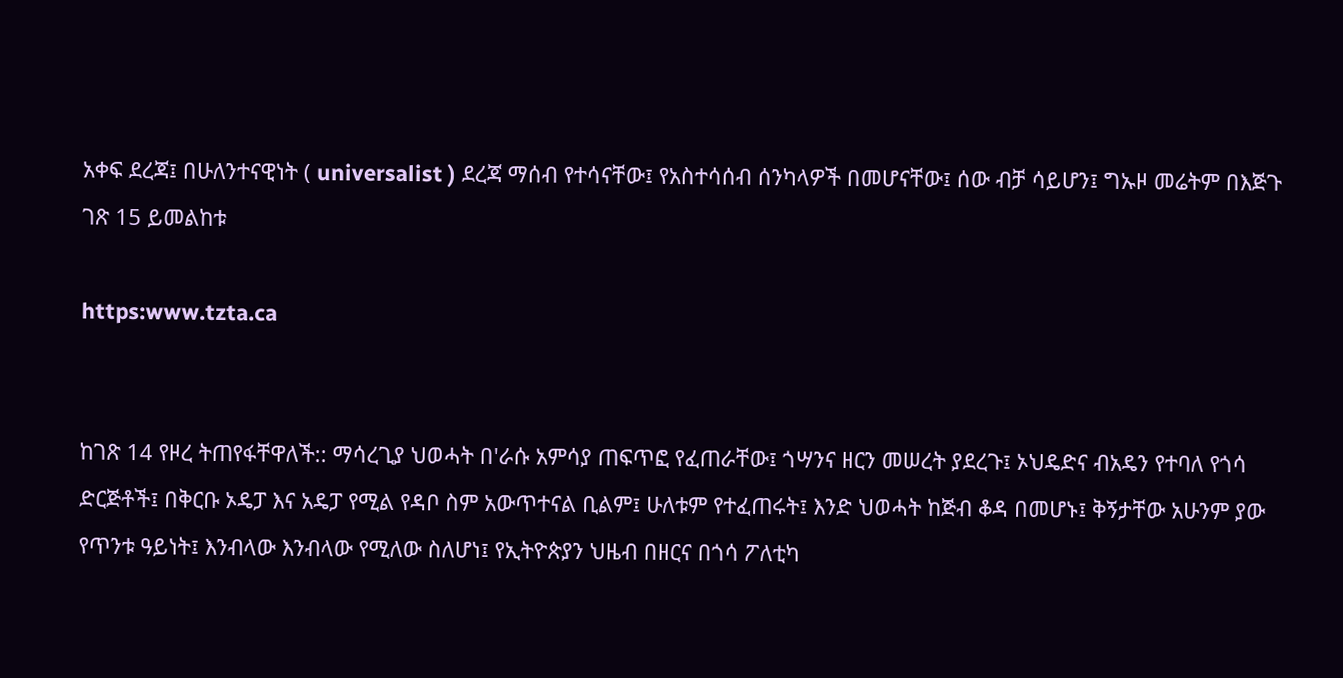አቀፍ ደረጃ፤ በሁለንተናዊነት ( universalist ) ደረጃ ማሰብ የተሳናቸው፤ የአስተሳሰብ ሰንካላዎች በመሆናቸው፤ ሰው ብቻ ሳይሆን፤ ግኡዞ መሬትም በእጅጉ ገጽ 15 ይመልከቱ

https:www.tzta.ca


ከገጽ 14 የዞረ ትጠየፋቸዋለች:: ማሳረጊያ ህወሓት በ'ራሱ አምሳያ ጠፍጥፎ የፈጠራቸው፤ ጎሣንና ዘርን መሠረት ያደረጉ፤ ኦህዴድና ብአዴን የተባለ የጎሳ ድርጅቶች፤ በቅርቡ ኦዴፓ እና አዴፓ የሚል የዳቦ ስም አውጥተናል ቢልም፤ ሁለቱም የተፈጠሩት፤ እንድ ህወሓት ከጅብ ቆዳ በመሆኑ፤ ቅኝታቸው አሁንም ያው የጥንቱ ዓይነት፤ እንብላው እንብላው የሚለው ስለሆነ፤ የኢትዮጵያን ህዜብ በዘርና በጎሳ ፖለቲካ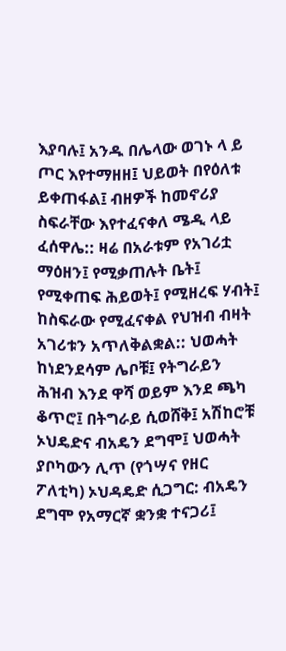እያባሉ፤ አንዱ በሌላው ወገኑ ላ ይ ጦር እየተማዘዘ፤ ህይወት በየዕለቱ ይቀጠፋል፤ ብዘዎች ከመኖሪያ ስፍራቸው እየተፈናቀለ ሜዲ ላይ ፈሰዋሌ:: ዛሬ በአራቱም የአገሪቷ ማዕዘን፤ የሚቃጠሉት ቤት፤ የሚቀጠፍ ሕይወት፤ የሚዘረፍ ሃብት፤ ከስፍራው የሚፈናቀል የህዝብ ብዛት አገሪቱን አጥለቅልቋል:: ህወሓት ከነደንደሳም ሌቦቹ፤ የትግራይን ሕዝብ እንደ ዋሻ ወይም እንደ ጫካ ቆጥሮ፤ በትግራይ ሲወሸቅ፤ አሽከሮቹ ኦህዴድና ብአዴን ደግሞ፤ ህወሓት ያቦካውን ሊጥ (የጎሣና የዘር ፖለቲካ) ኦህዳዴድ ሲጋግር: ብአዴን ደግሞ የአማርኛ ቋንቋ ተናጋሪ፤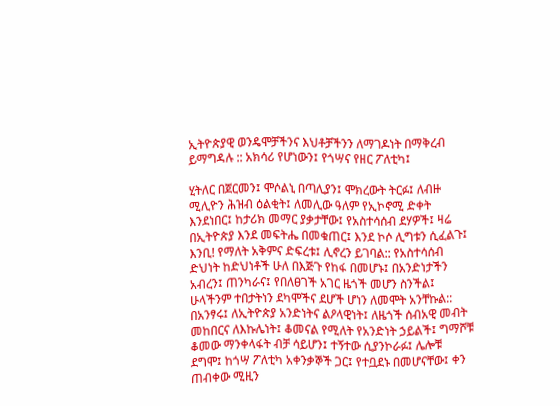ኢትዮጵያዊ ወንዴሞቻችንና እህቶቻችንን ለማገዶነት በማቅረብ ይማግዳሉ :: አክሳሪ የሆነውን፤ የጎሣና የዘር ፖለቲካ፤

ሂትለር በጀርመን፤ ሞሶልኒ በጣሊያን፤ ሞክረውት ትርፉ፤ ለብዙ ሚሊዮን ሕዝብ ዕልቂት፤ ለመሊው ዓለም የኢኮኖሚ ድቀት እንደነበር፤ ከታሪክ መማር ያቃታቸው፤ የአስተሳሰብ ደሃዎች፤ ዛሬ በኢትዮጵያ እንደ መፍትሔ በመቁጠር፤ እንደ ኮሶ ሊግቱን ሲፈልጉ፤ እንቢ! የማለት አቅምና ድፍረቱ፤ ሊኖረን ይገባል:: የአስተሳሰብ ድህነት ከድህነቶች ሁለ በእጅጉ የከፋ በመሆኑ፤ በአንድነታችን አብረን፤ ጠንካራና፤ የበለፀገች አገር ዜጎች መሆን ስንችል፤ ሁላችንም ተበታትነን ደካሞችና ደሆች ሆነን ለመሞት አንቸኩል:: በአንፃሩ፤ ለኢትዮጵያ አንድነትና ልዖላዊነት፤ ለዜጎች ሰብአዊ መብት መከበርና ለእኩሌነት፤ ቆመናል የሚለት የአንድነት ኃይልች፤ ግማሾቹ ቆመው ማንቀላፋት ብቻ ሳይሆን፤ ተኝተው ሲያንኮራፉ፤ ሌሎቹ ደግሞ፤ ከጎሣ ፖለቲካ አቀንቃኞች ጋር፤ የተቧደኑ በመሆናቸው፤ ቀን ጠብቀው ሚዚን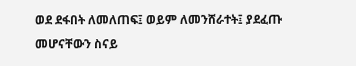ወደ ደፋበት ለመለጠፍ፤ ወይም ለመንሸራተት፤ ያደፈጡ መሆናቸውን ስናይ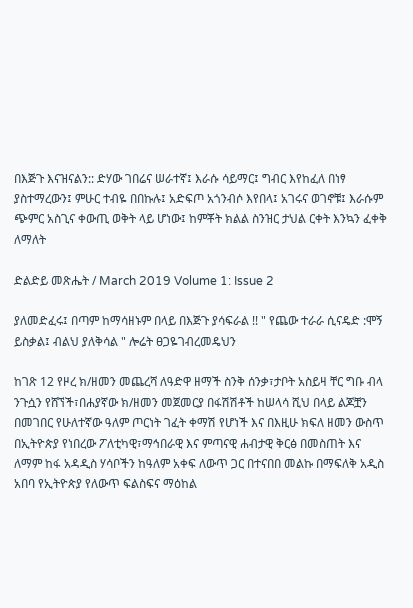በእጅጉ እናዝናልን:: ድሃው ገበሬና ሠራተኛ፤ እራሱ ሳይማር፤ ግብር እየከፈለ በነፃ ያስተማረውን፤ ምሁር ተብዬ በበኩሉ፤ አድፍጦ አጎንብሶ እየበላ፤ አገሩና ወገኖቹ፤ እራሱም ጭምር አስጊና ቀውጢ ወቅት ላይ ሆነው፤ ከምቾት ክልል ስንዝር ታህል ርቀት እንኳን ፈቀቅ ለማለት

ድልድይ መጽሔት / March 2019 Volume 1: Issue 2

ያለመድፈሩ፤ በጣም ከማሳዘኑም በላይ በእጅጉ ያሳፍራል !! " የጨው ተራራ ሲናዴድ :ሞኝ ይስቃል፤ ብልህ ያለቅሳል " ሎሬት ፀጋዬገብረመዴህን

ከገጽ 12 የዞረ ክ/ዘመን መጨረሻ ለዓድዋ ዘማች ስንቅ ሰንቃ፣ታቦት አስይዛ ቸር ግቡ ብላ ንጉሷን የሸኘች፣በሐያኛው ክ/ዘመን መጀመርያ በፋሽሽቶች ከሠላሳ ሺህ በላይ ልጆቿን በመገበር የሁለተኛው ዓለም ጦርነት ገፈት ቀማሽ የሆነች እና በእዚሁ ክፍለ ዘመን ውስጥ በኢትዮጵያ የነበረው ፖለቲካዊ፣ማኅበራዊ እና ምጣናዊ ሐብታዊ ቅርፅ በመስጠት እና ለማም ከፋ አዳዲስ ሃሳቦችን ከዓለም አቀፍ ለውጥ ጋር በተናበበ መልኩ በማፍለቅ አዲስ አበባ የኢትዮጵያ የለውጥ ፍልስፍና ማዕከል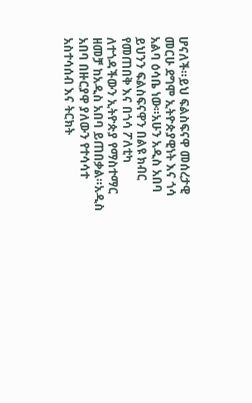ሆናለች።ይህ ፍልስፍናዋ መሰረታዊ መርሁ ደግሞ ኢትዮጵያዊነት እና ጎሳ አልባ ዕሳቤ ነው።አሁን አዲስ አበባ ይህንን ፍልስፍናዋን በልዩ ክብር የመጠበቅ እና በጎሳ ፖለቲካ ለተጎዳችውን ኢትዮጵያ የማስተማር ዘመቻ ከአዲስ አበባ ይጠበቃል።አዲስ አበባ በዙርያዋ ያለውን የተሳሳተ አስተሳሰብ እና ትርክት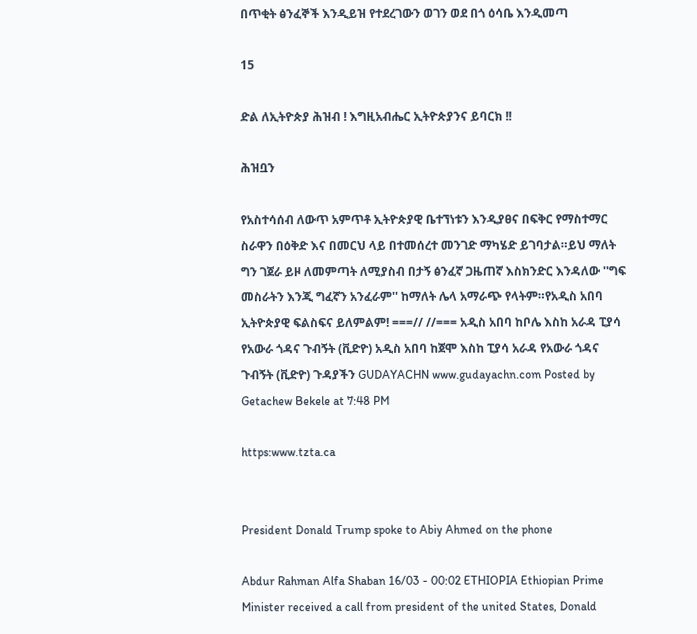በጥቂት ፅንፈኞች እንዲይዝ የተደረገውን ወገን ወደ በጎ ዕሳቤ እንዲመጣ

15

ድል ለኢትዮጵያ ሕዝብ ! እግዚአብሔር ኢትዮጵያንና ይባርክ !!

ሕዝቧን

የአስተሳሰብ ለውጥ አምጥቶ ኢትዮጵያዊ ቤተኘነቱን እንዲያፀና በፍቅር የማስተማር ስራዋን በዕቅድ እና በመርህ ላይ በተመሰረተ መንገድ ማካሄድ ይገባታል።ይህ ማለት ግን ገጀራ ይዞ ለመምጣት ለሚያስብ በታኝ ፅንፈኛ ጋዜጠኛ እስክንድር እንዳለው ''ግፍ መስራትን እንጂ ግፈኛን አንፈራም'' ከማለት ሌላ አማራጭ የላትም።የአዲስ አበባ ኢትዮጵያዊ ፍልስፍና ይለምልም! ===// //=== አዲስ አበባ ከቦሌ እስከ አራዳ ፒያሳ የአውራ ጎዳና ጉብኝት (ቪድዮ) አዲስ አበባ ከጀሞ እስከ ፒያሳ አራዳ የአውራ ጎዳና ጉብኝት (ቪድዮ) ጉዳያችን GUDAYACHN www.gudayachn.com Posted by Getachew Bekele at 7:48 PM

https:www.tzta.ca


President Donald Trump spoke to Abiy Ahmed on the phone

Abdur Rahman Alfa Shaban 16/03 - 00:02 ETHIOPIA Ethiopian Prime Minister received a call from president of the united States, Donald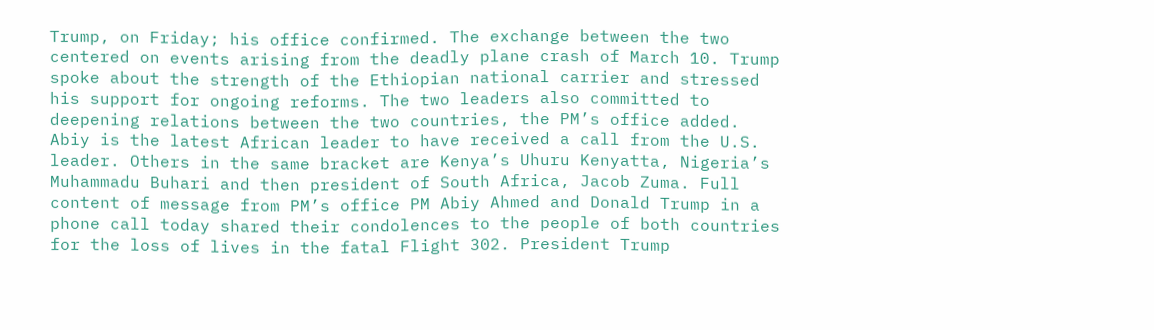Trump, on Friday; his office confirmed. The exchange between the two centered on events arising from the deadly plane crash of March 10. Trump spoke about the strength of the Ethiopian national carrier and stressed his support for ongoing reforms. The two leaders also committed to deepening relations between the two countries, the PM’s office added. Abiy is the latest African leader to have received a call from the U.S. leader. Others in the same bracket are Kenya’s Uhuru Kenyatta, Nigeria’s Muhammadu Buhari and then president of South Africa, Jacob Zuma. Full content of message from PM’s office PM Abiy Ahmed and Donald Trump in a phone call today shared their condolences to the people of both countries for the loss of lives in the fatal Flight 302. President Trump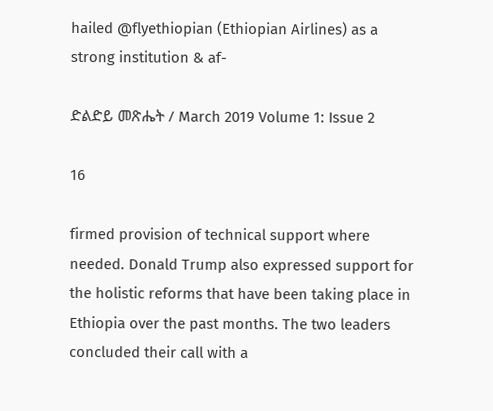hailed @flyethiopian (Ethiopian Airlines) as a strong institution & af-

ድልድይ መጽሔት / March 2019 Volume 1: Issue 2

16

firmed provision of technical support where needed. Donald Trump also expressed support for the holistic reforms that have been taking place in Ethiopia over the past months. The two leaders concluded their call with a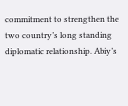commitment to strengthen the two country’s long standing diplomatic relationship. Abiy’s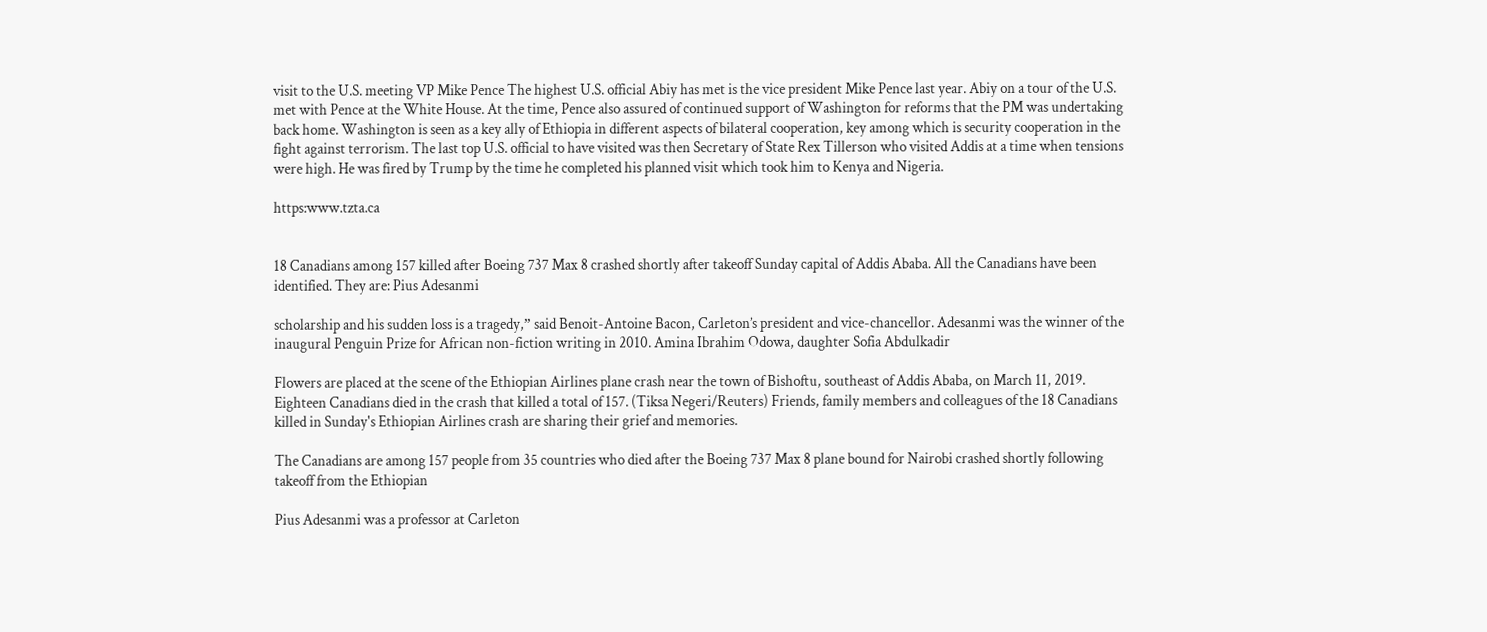visit to the U.S. meeting VP Mike Pence The highest U.S. official Abiy has met is the vice president Mike Pence last year. Abiy on a tour of the U.S. met with Pence at the White House. At the time, Pence also assured of continued support of Washington for reforms that the PM was undertaking back home. Washington is seen as a key ally of Ethiopia in different aspects of bilateral cooperation, key among which is security cooperation in the fight against terrorism. The last top U.S. official to have visited was then Secretary of State Rex Tillerson who visited Addis at a time when tensions were high. He was fired by Trump by the time he completed his planned visit which took him to Kenya and Nigeria.

https:www.tzta.ca


18 Canadians among 157 killed after Boeing 737 Max 8 crashed shortly after takeoff Sunday capital of Addis Ababa. All the Canadians have been identified. They are: Pius Adesanmi

scholarship and his sudden loss is a tragedy,” said Benoit-Antoine Bacon, Carleton’s president and vice-chancellor. Adesanmi was the winner of the inaugural Penguin Prize for African non-fiction writing in 2010. Amina Ibrahim Odowa, daughter Sofia Abdulkadir

Flowers are placed at the scene of the Ethiopian Airlines plane crash near the town of Bishoftu, southeast of Addis Ababa, on March 11, 2019. Eighteen Canadians died in the crash that killed a total of 157. (Tiksa Negeri/Reuters) Friends, family members and colleagues of the 18 Canadians killed in Sunday's Ethiopian Airlines crash are sharing their grief and memories.

The Canadians are among 157 people from 35 countries who died after the Boeing 737 Max 8 plane bound for Nairobi crashed shortly following takeoff from the Ethiopian

Pius Adesanmi was a professor at Carleton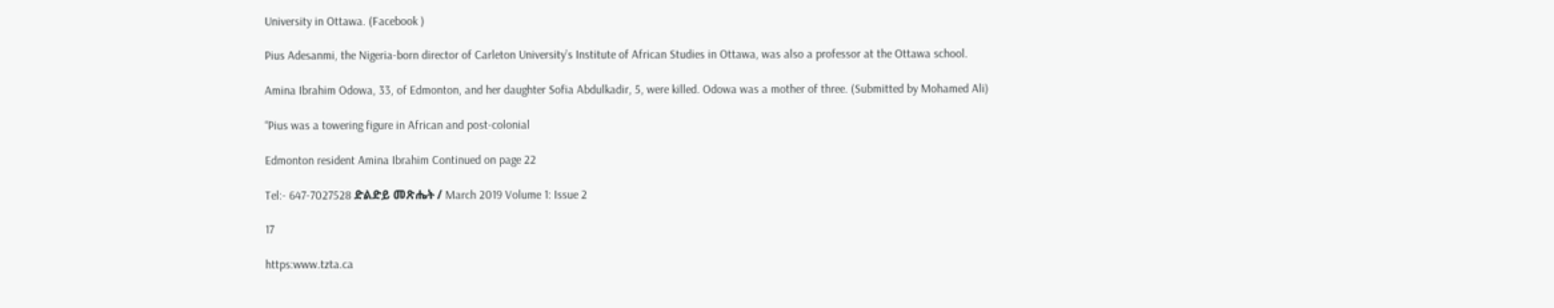University in Ottawa. (Facebook )

Pius Adesanmi, the Nigeria-born director of Carleton University’s Institute of African Studies in Ottawa, was also a professor at the Ottawa school.

Amina Ibrahim Odowa, 33, of Edmonton, and her daughter Sofia Abdulkadir, 5, were killed. Odowa was a mother of three. (Submitted by Mohamed Ali)

“Pius was a towering figure in African and post-colonial

Edmonton resident Amina Ibrahim Continued on page 22

Tel:- 647-7027528 ድልድይ መጽሔት / March 2019 Volume 1: Issue 2

17

https:www.tzta.ca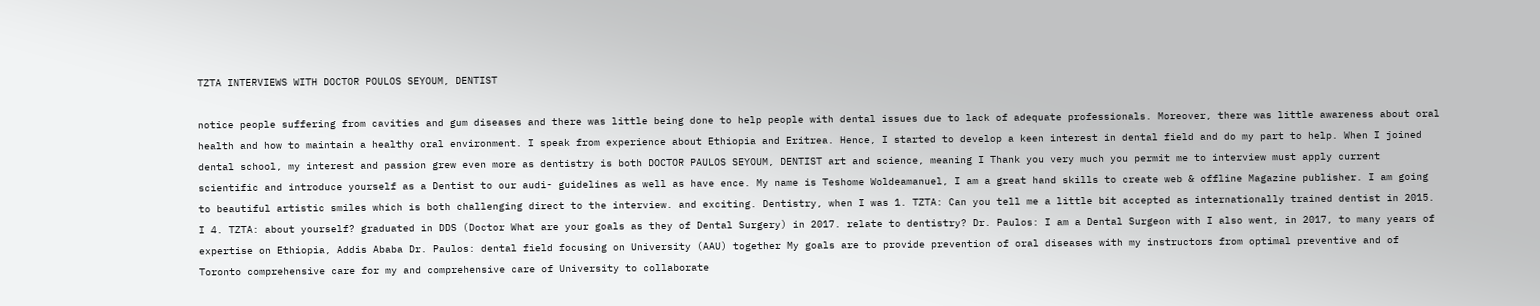TZTA INTERVIEWS WITH DOCTOR POULOS SEYOUM, DENTIST

notice people suffering from cavities and gum diseases and there was little being done to help people with dental issues due to lack of adequate professionals. Moreover, there was little awareness about oral health and how to maintain a healthy oral environment. I speak from experience about Ethiopia and Eritrea. Hence, I started to develop a keen interest in dental field and do my part to help. When I joined dental school, my interest and passion grew even more as dentistry is both DOCTOR PAULOS SEYOUM, DENTIST art and science, meaning I Thank you very much you permit me to interview must apply current scientific and introduce yourself as a Dentist to our audi- guidelines as well as have ence. My name is Teshome Woldeamanuel, I am a great hand skills to create web & offline Magazine publisher. I am going to beautiful artistic smiles which is both challenging direct to the interview. and exciting. Dentistry, when I was 1. TZTA: Can you tell me a little bit accepted as internationally trained dentist in 2015. I 4. TZTA: about yourself? graduated in DDS (Doctor What are your goals as they of Dental Surgery) in 2017. relate to dentistry? Dr. Paulos: I am a Dental Surgeon with I also went, in 2017, to many years of expertise on Ethiopia, Addis Ababa Dr. Paulos: dental field focusing on University (AAU) together My goals are to provide prevention of oral diseases with my instructors from optimal preventive and of Toronto comprehensive care for my and comprehensive care of University to collaborate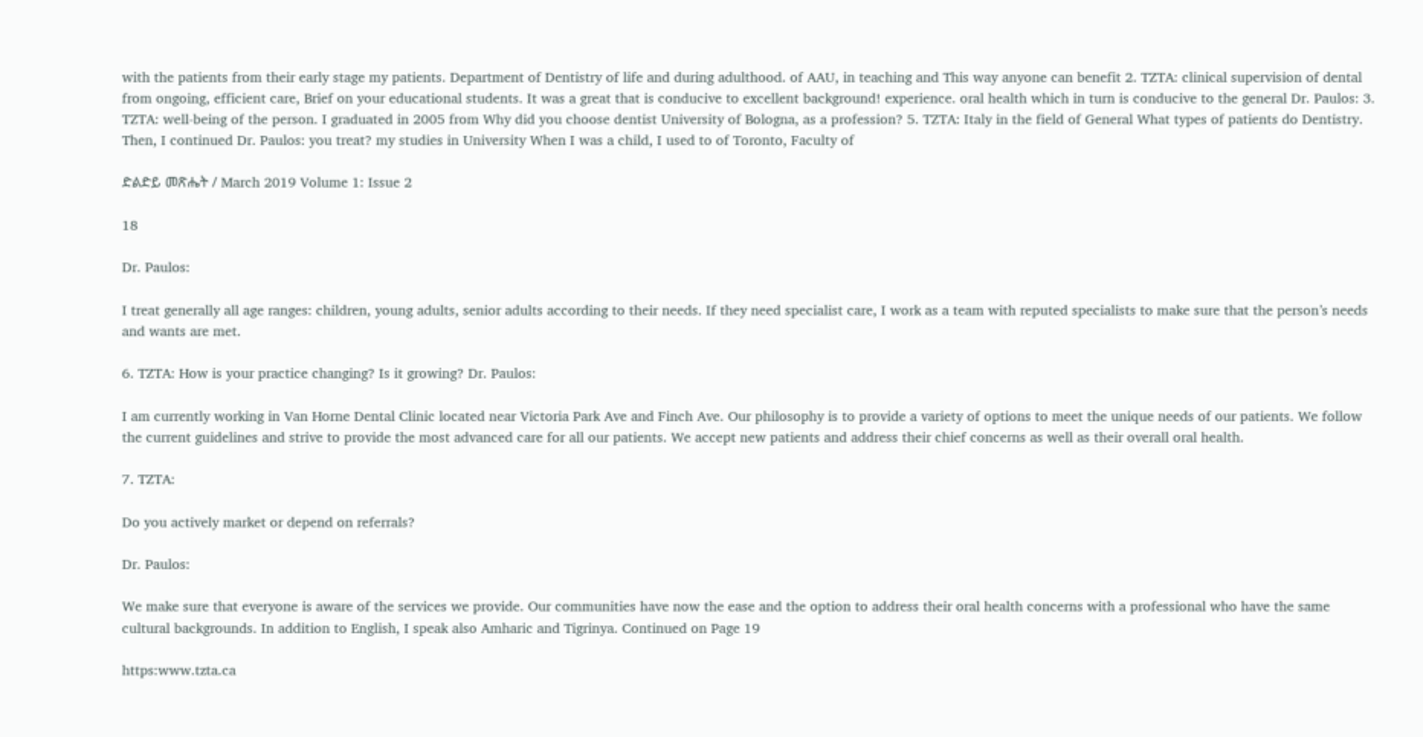with the patients from their early stage my patients. Department of Dentistry of life and during adulthood. of AAU, in teaching and This way anyone can benefit 2. TZTA: clinical supervision of dental from ongoing, efficient care, Brief on your educational students. It was a great that is conducive to excellent background! experience. oral health which in turn is conducive to the general Dr. Paulos: 3. TZTA: well-being of the person. I graduated in 2005 from Why did you choose dentist University of Bologna, as a profession? 5. TZTA: Italy in the field of General What types of patients do Dentistry. Then, I continued Dr. Paulos: you treat? my studies in University When I was a child, I used to of Toronto, Faculty of

ድልድይ መጽሔት / March 2019 Volume 1: Issue 2

18

Dr. Paulos:

I treat generally all age ranges: children, young adults, senior adults according to their needs. If they need specialist care, I work as a team with reputed specialists to make sure that the person’s needs and wants are met.

6. TZTA: How is your practice changing? Is it growing? Dr. Paulos:

I am currently working in Van Horne Dental Clinic located near Victoria Park Ave and Finch Ave. Our philosophy is to provide a variety of options to meet the unique needs of our patients. We follow the current guidelines and strive to provide the most advanced care for all our patients. We accept new patients and address their chief concerns as well as their overall oral health.

7. TZTA:

Do you actively market or depend on referrals?

Dr. Paulos:

We make sure that everyone is aware of the services we provide. Our communities have now the ease and the option to address their oral health concerns with a professional who have the same cultural backgrounds. In addition to English, I speak also Amharic and Tigrinya. Continued on Page 19

https:www.tzta.ca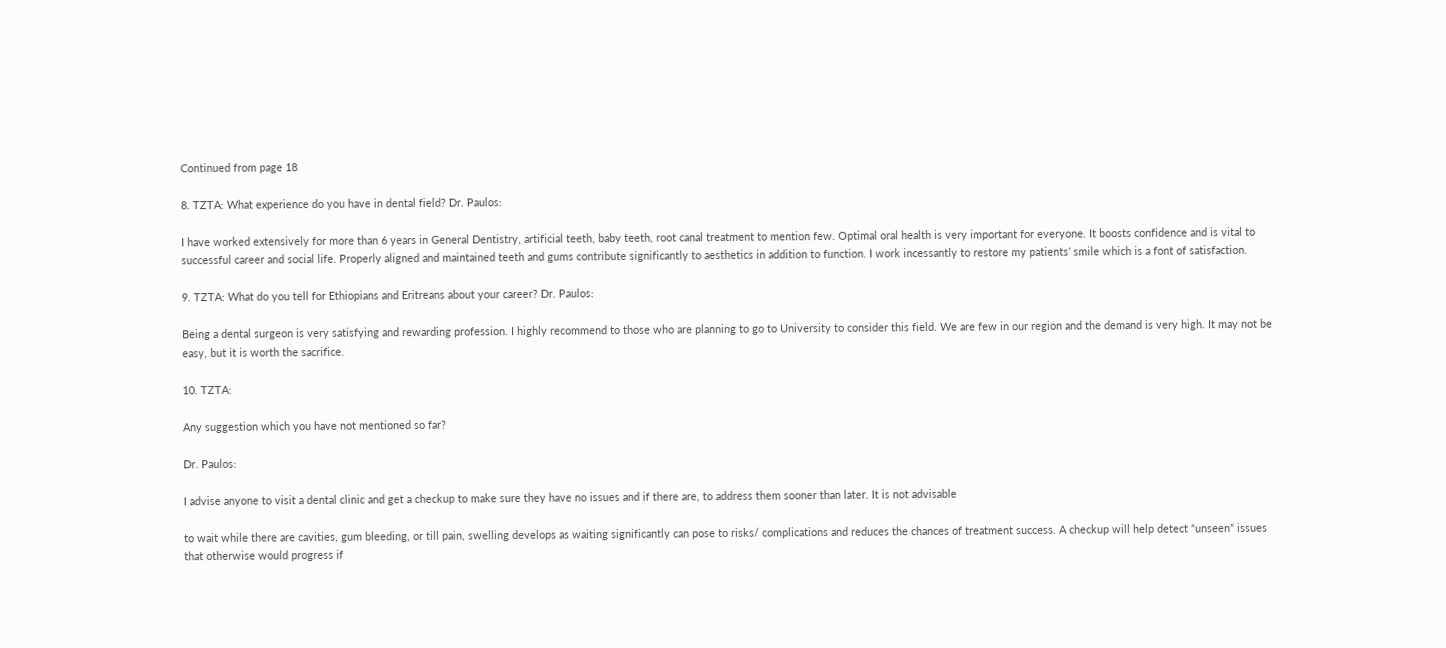Continued from page 18

8. TZTA: What experience do you have in dental field? Dr. Paulos:

I have worked extensively for more than 6 years in General Dentistry, artificial teeth, baby teeth, root canal treatment to mention few. Optimal oral health is very important for everyone. It boosts confidence and is vital to successful career and social life. Properly aligned and maintained teeth and gums contribute significantly to aesthetics in addition to function. I work incessantly to restore my patients’ smile which is a font of satisfaction.

9. TZTA: What do you tell for Ethiopians and Eritreans about your career? Dr. Paulos:

Being a dental surgeon is very satisfying and rewarding profession. I highly recommend to those who are planning to go to University to consider this field. We are few in our region and the demand is very high. It may not be easy, but it is worth the sacrifice.

10. TZTA:

Any suggestion which you have not mentioned so far?

Dr. Paulos:

I advise anyone to visit a dental clinic and get a checkup to make sure they have no issues and if there are, to address them sooner than later. It is not advisable

to wait while there are cavities, gum bleeding, or till pain, swelling develops as waiting significantly can pose to risks/ complications and reduces the chances of treatment success. A checkup will help detect “unseen” issues that otherwise would progress if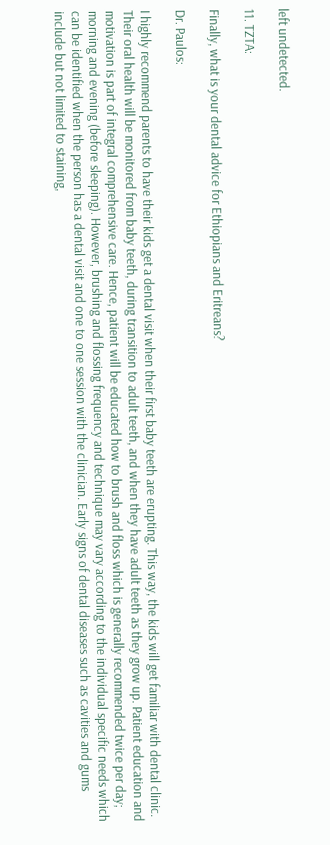left undetected.

11. TZTA:

Finally, what is your dental advice for Ethiopians and Eritreans?

Dr. Paulos:

I highly recommend parents to have their kids get a dental visit when their first baby teeth are erupting. This way, the kids will get familiar with dental clinic. Their oral health will be monitored from baby teeth, during transition to adult teeth, and when they have adult teeth as they grow up. Patient education and motivation is part of integral comprehensive care. Hence, patient will be educated how to brush and floss which is generally recommended twice per day; morning and evening (before sleeping). However, brushing and flossing frequency and technique may vary according to the individual specific needs which can be identified when the person has a dental visit and one to one session with the clinician. Early signs of dental diseases such as cavities and gums include but not limited to staining,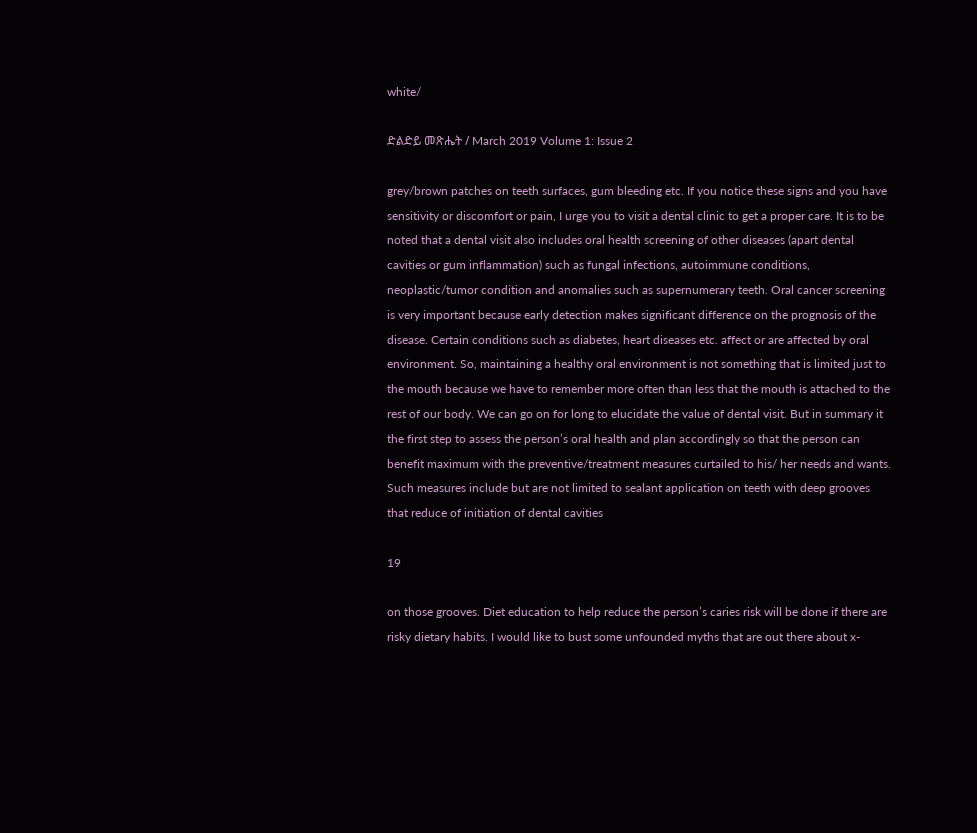white/

ድልድይ መጽሔት / March 2019 Volume 1: Issue 2

grey/brown patches on teeth surfaces, gum bleeding etc. If you notice these signs and you have sensitivity or discomfort or pain, I urge you to visit a dental clinic to get a proper care. It is to be noted that a dental visit also includes oral health screening of other diseases (apart dental cavities or gum inflammation) such as fungal infections, autoimmune conditions, neoplastic/tumor condition and anomalies such as supernumerary teeth. Oral cancer screening is very important because early detection makes significant difference on the prognosis of the disease. Certain conditions such as diabetes, heart diseases etc. affect or are affected by oral environment. So, maintaining a healthy oral environment is not something that is limited just to the mouth because we have to remember more often than less that the mouth is attached to the rest of our body. We can go on for long to elucidate the value of dental visit. But in summary it the first step to assess the person’s oral health and plan accordingly so that the person can benefit maximum with the preventive/treatment measures curtailed to his/ her needs and wants. Such measures include but are not limited to sealant application on teeth with deep grooves that reduce of initiation of dental cavities

19

on those grooves. Diet education to help reduce the person’s caries risk will be done if there are risky dietary habits. I would like to bust some unfounded myths that are out there about x-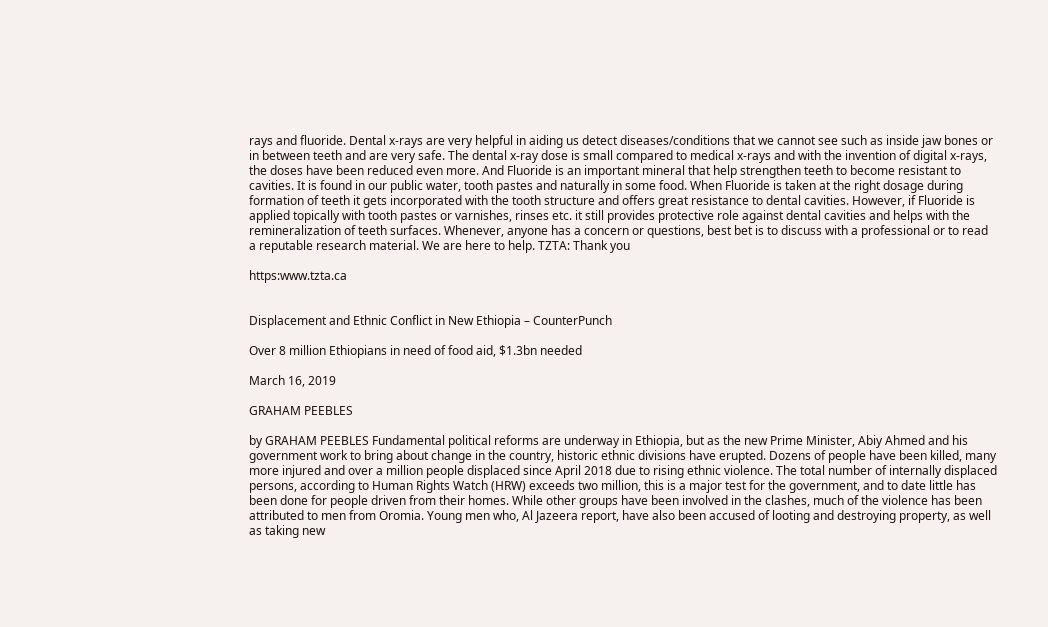rays and fluoride. Dental x-rays are very helpful in aiding us detect diseases/conditions that we cannot see such as inside jaw bones or in between teeth and are very safe. The dental x-ray dose is small compared to medical x-rays and with the invention of digital x-rays, the doses have been reduced even more. And Fluoride is an important mineral that help strengthen teeth to become resistant to cavities. It is found in our public water, tooth pastes and naturally in some food. When Fluoride is taken at the right dosage during formation of teeth it gets incorporated with the tooth structure and offers great resistance to dental cavities. However, if Fluoride is applied topically with tooth pastes or varnishes, rinses etc. it still provides protective role against dental cavities and helps with the remineralization of teeth surfaces. Whenever, anyone has a concern or questions, best bet is to discuss with a professional or to read a reputable research material. We are here to help. TZTA: Thank you

https:www.tzta.ca


Displacement and Ethnic Conflict in New Ethiopia – CounterPunch

Over 8 million Ethiopians in need of food aid, $1.3bn needed

March 16, 2019

GRAHAM PEEBLES

by GRAHAM PEEBLES Fundamental political reforms are underway in Ethiopia, but as the new Prime Minister, Abiy Ahmed and his government work to bring about change in the country, historic ethnic divisions have erupted. Dozens of people have been killed, many more injured and over a million people displaced since April 2018 due to rising ethnic violence. The total number of internally displaced persons, according to Human Rights Watch (HRW) exceeds two million, this is a major test for the government, and to date little has been done for people driven from their homes. While other groups have been involved in the clashes, much of the violence has been attributed to men from Oromia. Young men who, Al Jazeera report, have also been accused of looting and destroying property, as well as taking new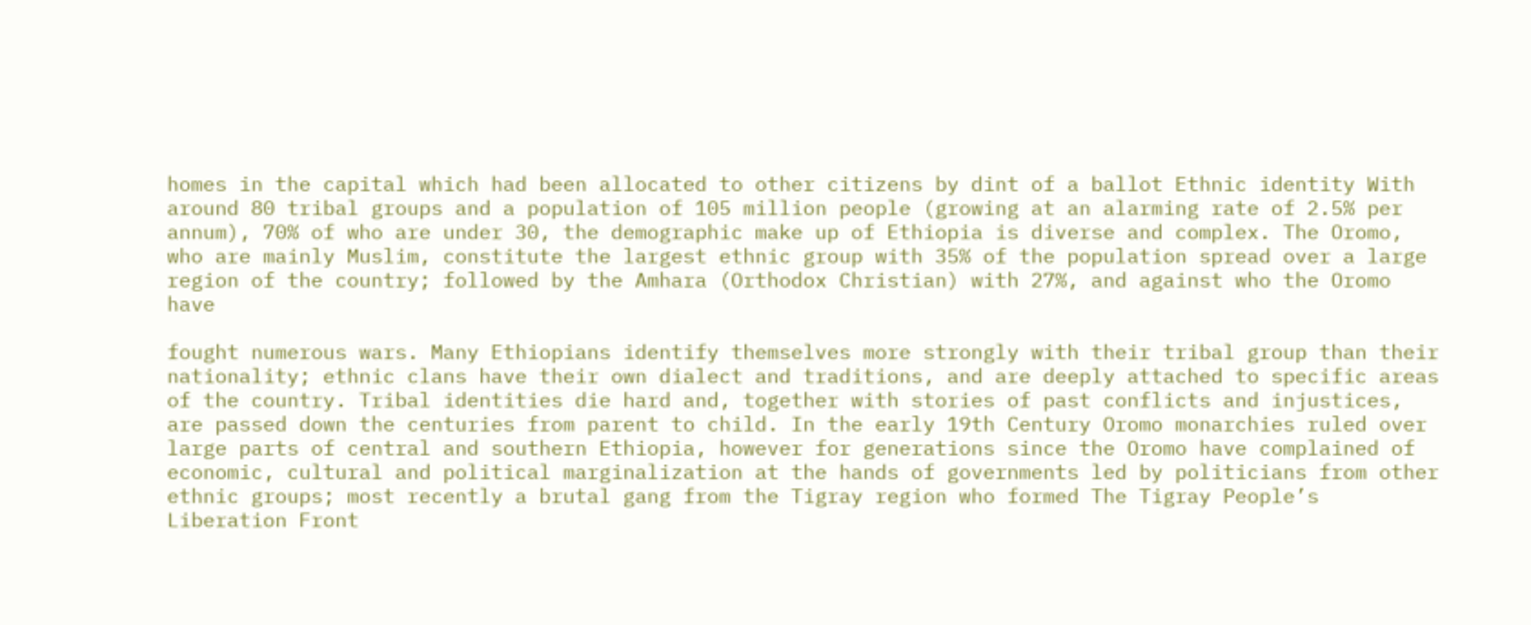homes in the capital which had been allocated to other citizens by dint of a ballot Ethnic identity With around 80 tribal groups and a population of 105 million people (growing at an alarming rate of 2.5% per annum), 70% of who are under 30, the demographic make up of Ethiopia is diverse and complex. The Oromo, who are mainly Muslim, constitute the largest ethnic group with 35% of the population spread over a large region of the country; followed by the Amhara (Orthodox Christian) with 27%, and against who the Oromo have

fought numerous wars. Many Ethiopians identify themselves more strongly with their tribal group than their nationality; ethnic clans have their own dialect and traditions, and are deeply attached to specific areas of the country. Tribal identities die hard and, together with stories of past conflicts and injustices, are passed down the centuries from parent to child. In the early 19th Century Oromo monarchies ruled over large parts of central and southern Ethiopia, however for generations since the Oromo have complained of economic, cultural and political marginalization at the hands of governments led by politicians from other ethnic groups; most recently a brutal gang from the Tigray region who formed The Tigray People’s Liberation Front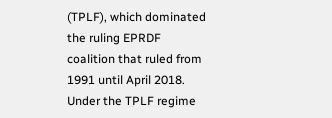(TPLF), which dominated the ruling EPRDF coalition that ruled from 1991 until April 2018. Under the TPLF regime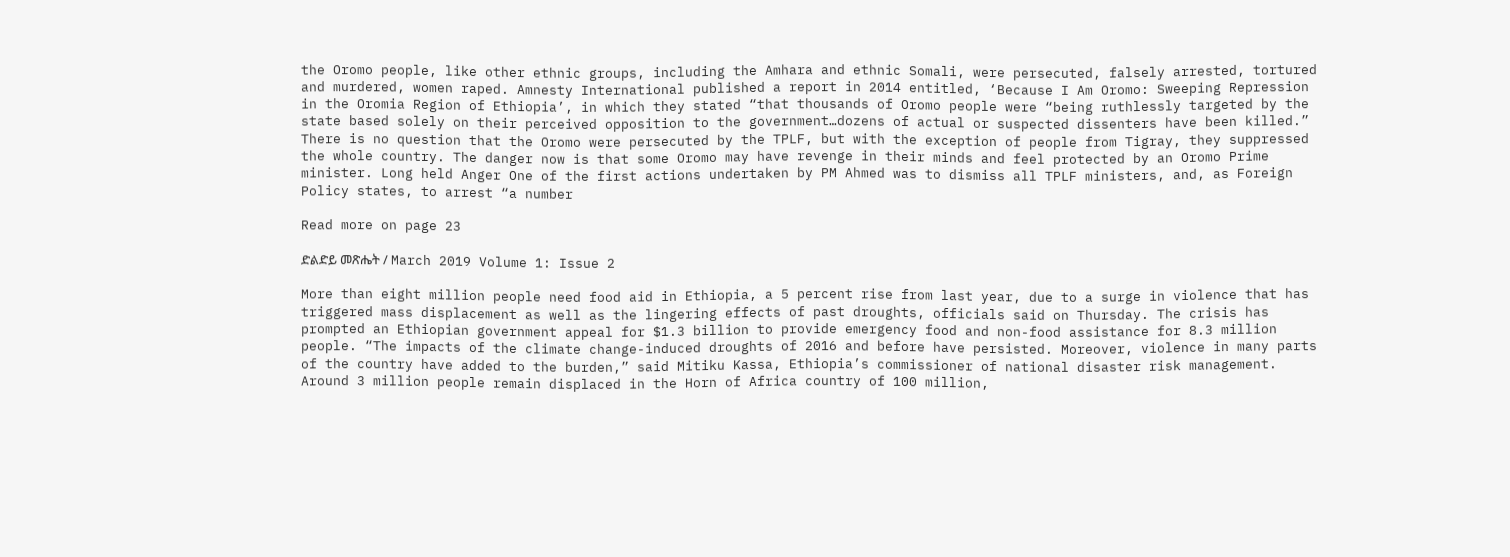the Oromo people, like other ethnic groups, including the Amhara and ethnic Somali, were persecuted, falsely arrested, tortured and murdered, women raped. Amnesty International published a report in 2014 entitled, ‘Because I Am Oromo: Sweeping Repression in the Oromia Region of Ethiopia’, in which they stated “that thousands of Oromo people were “being ruthlessly targeted by the state based solely on their perceived opposition to the government…dozens of actual or suspected dissenters have been killed.” There is no question that the Oromo were persecuted by the TPLF, but with the exception of people from Tigray, they suppressed the whole country. The danger now is that some Oromo may have revenge in their minds and feel protected by an Oromo Prime minister. Long held Anger One of the first actions undertaken by PM Ahmed was to dismiss all TPLF ministers, and, as Foreign Policy states, to arrest “a number

Read more on page 23

ድልድይ መጽሔት / March 2019 Volume 1: Issue 2

More than eight million people need food aid in Ethiopia, a 5 percent rise from last year, due to a surge in violence that has triggered mass displacement as well as the lingering effects of past droughts, officials said on Thursday. The crisis has prompted an Ethiopian government appeal for $1.3 billion to provide emergency food and non-food assistance for 8.3 million people. “The impacts of the climate change-induced droughts of 2016 and before have persisted. Moreover, violence in many parts of the country have added to the burden,” said Mitiku Kassa, Ethiopia’s commissioner of national disaster risk management. Around 3 million people remain displaced in the Horn of Africa country of 100 million,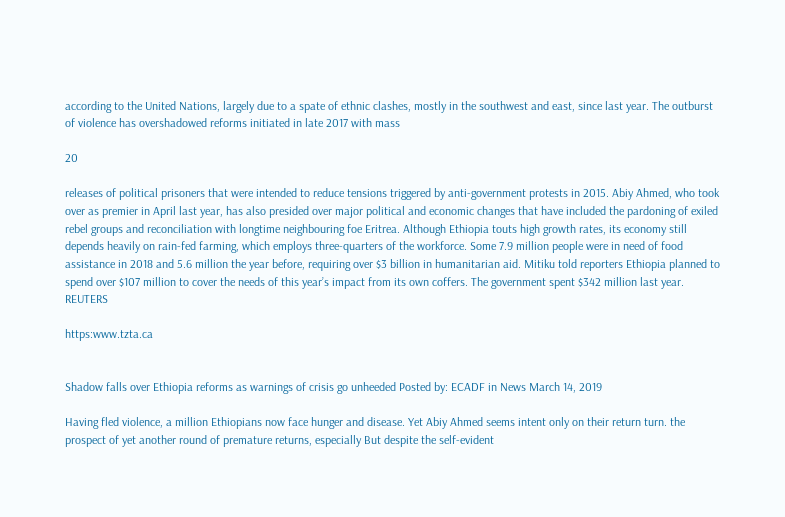according to the United Nations, largely due to a spate of ethnic clashes, mostly in the southwest and east, since last year. The outburst of violence has overshadowed reforms initiated in late 2017 with mass

20

releases of political prisoners that were intended to reduce tensions triggered by anti-government protests in 2015. Abiy Ahmed, who took over as premier in April last year, has also presided over major political and economic changes that have included the pardoning of exiled rebel groups and reconciliation with longtime neighbouring foe Eritrea. Although Ethiopia touts high growth rates, its economy still depends heavily on rain-fed farming, which employs three-quarters of the workforce. Some 7.9 million people were in need of food assistance in 2018 and 5.6 million the year before, requiring over $3 billion in humanitarian aid. Mitiku told reporters Ethiopia planned to spend over $107 million to cover the needs of this year’s impact from its own coffers. The government spent $342 million last year. REUTERS

https:www.tzta.ca


Shadow falls over Ethiopia reforms as warnings of crisis go unheeded Posted by: ECADF in News March 14, 2019

Having fled violence, a million Ethiopians now face hunger and disease. Yet Abiy Ahmed seems intent only on their return turn. the prospect of yet another round of premature returns, especially But despite the self-evident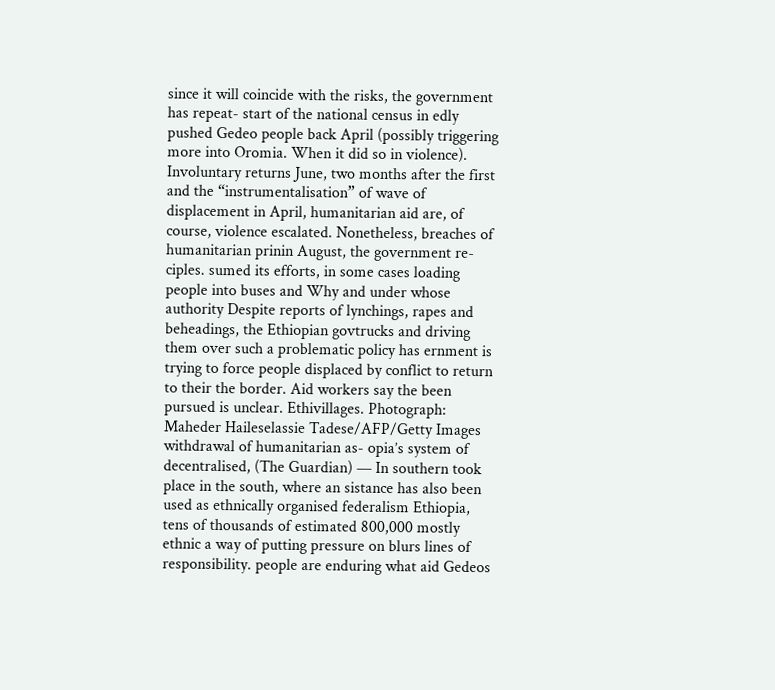since it will coincide with the risks, the government has repeat- start of the national census in edly pushed Gedeo people back April (possibly triggering more into Oromia. When it did so in violence). Involuntary returns June, two months after the first and the “instrumentalisation” of wave of displacement in April, humanitarian aid are, of course, violence escalated. Nonetheless, breaches of humanitarian prinin August, the government re- ciples. sumed its efforts, in some cases loading people into buses and Why and under whose authority Despite reports of lynchings, rapes and beheadings, the Ethiopian govtrucks and driving them over such a problematic policy has ernment is trying to force people displaced by conflict to return to their the border. Aid workers say the been pursued is unclear. Ethivillages. Photograph: Maheder Haileselassie Tadese/AFP/Getty Images withdrawal of humanitarian as- opia’s system of decentralised, (The Guardian) — In southern took place in the south, where an sistance has also been used as ethnically organised federalism Ethiopia, tens of thousands of estimated 800,000 mostly ethnic a way of putting pressure on blurs lines of responsibility. people are enduring what aid Gedeos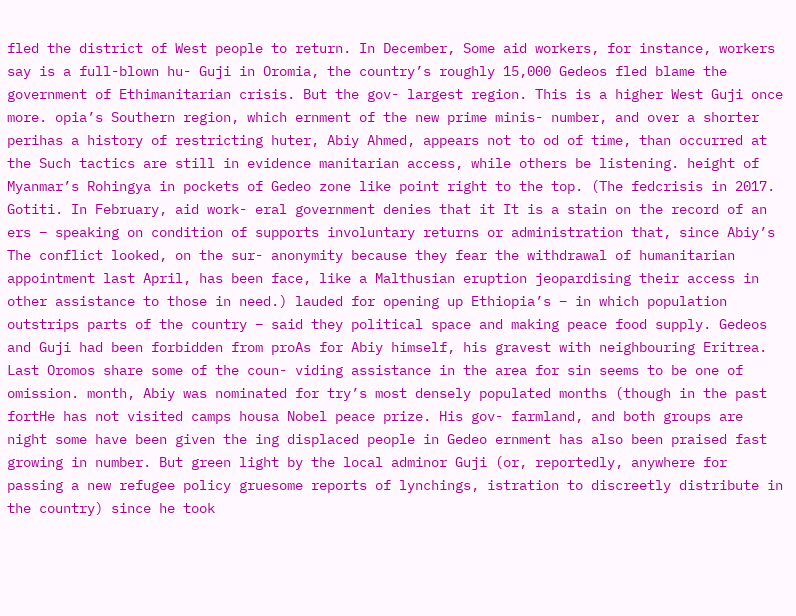fled the district of West people to return. In December, Some aid workers, for instance, workers say is a full-blown hu- Guji in Oromia, the country’s roughly 15,000 Gedeos fled blame the government of Ethimanitarian crisis. But the gov- largest region. This is a higher West Guji once more. opia’s Southern region, which ernment of the new prime minis- number, and over a shorter perihas a history of restricting huter, Abiy Ahmed, appears not to od of time, than occurred at the Such tactics are still in evidence manitarian access, while others be listening. height of Myanmar’s Rohingya in pockets of Gedeo zone like point right to the top. (The fedcrisis in 2017. Gotiti. In February, aid work- eral government denies that it It is a stain on the record of an ers – speaking on condition of supports involuntary returns or administration that, since Abiy’s The conflict looked, on the sur- anonymity because they fear the withdrawal of humanitarian appointment last April, has been face, like a Malthusian eruption jeopardising their access in other assistance to those in need.) lauded for opening up Ethiopia’s – in which population outstrips parts of the country – said they political space and making peace food supply. Gedeos and Guji had been forbidden from proAs for Abiy himself, his gravest with neighbouring Eritrea. Last Oromos share some of the coun- viding assistance in the area for sin seems to be one of omission. month, Abiy was nominated for try’s most densely populated months (though in the past fortHe has not visited camps housa Nobel peace prize. His gov- farmland, and both groups are night some have been given the ing displaced people in Gedeo ernment has also been praised fast growing in number. But green light by the local adminor Guji (or, reportedly, anywhere for passing a new refugee policy gruesome reports of lynchings, istration to discreetly distribute in the country) since he took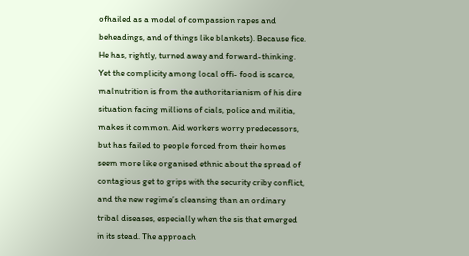ofhailed as a model of compassion rapes and beheadings, and of things like blankets). Because fice. He has, rightly, turned away and forward-thinking. Yet the complicity among local offi- food is scarce, malnutrition is from the authoritarianism of his dire situation facing millions of cials, police and militia, makes it common. Aid workers worry predecessors, but has failed to people forced from their homes seem more like organised ethnic about the spread of contagious get to grips with the security criby conflict, and the new regime’s cleansing than an ordinary tribal diseases, especially when the sis that emerged in its stead. The approach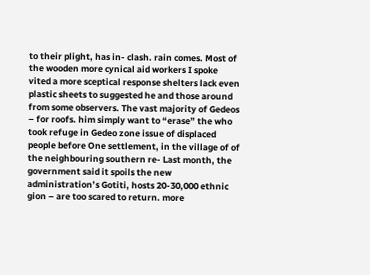to their plight, has in- clash. rain comes. Most of the wooden more cynical aid workers I spoke vited a more sceptical response shelters lack even plastic sheets to suggested he and those around from some observers. The vast majority of Gedeos – for roofs. him simply want to “erase” the who took refuge in Gedeo zone issue of displaced people before One settlement, in the village of of the neighbouring southern re- Last month, the government said it spoils the new administration’s Gotiti, hosts 20-30,000 ethnic gion – are too scared to return. more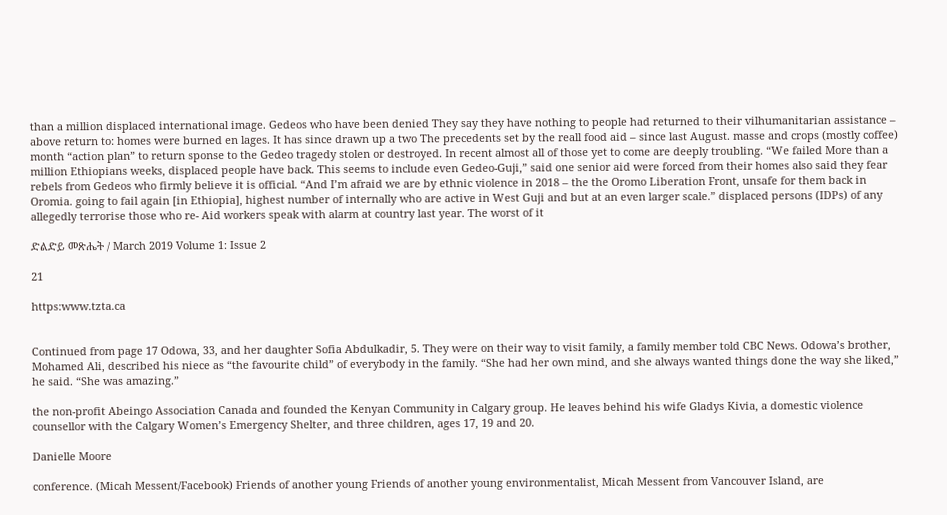than a million displaced international image. Gedeos who have been denied They say they have nothing to people had returned to their vilhumanitarian assistance – above return to: homes were burned en lages. It has since drawn up a two The precedents set by the reall food aid – since last August. masse and crops (mostly coffee) month “action plan” to return sponse to the Gedeo tragedy stolen or destroyed. In recent almost all of those yet to come are deeply troubling. “We failed More than a million Ethiopians weeks, displaced people have back. This seems to include even Gedeo-Guji,” said one senior aid were forced from their homes also said they fear rebels from Gedeos who firmly believe it is official. “And I’m afraid we are by ethnic violence in 2018 – the the Oromo Liberation Front, unsafe for them back in Oromia. going to fail again [in Ethiopia], highest number of internally who are active in West Guji and but at an even larger scale.” displaced persons (IDPs) of any allegedly terrorise those who re- Aid workers speak with alarm at country last year. The worst of it

ድልድይ መጽሔት / March 2019 Volume 1: Issue 2

21

https:www.tzta.ca


Continued from page 17 Odowa, 33, and her daughter Sofia Abdulkadir, 5. They were on their way to visit family, a family member told CBC News. Odowa’s brother, Mohamed Ali, described his niece as “the favourite child” of everybody in the family. “She had her own mind, and she always wanted things done the way she liked,” he said. “She was amazing.”

the non-profit Abeingo Association Canada and founded the Kenyan Community in Calgary group. He leaves behind his wife Gladys Kivia, a domestic violence counsellor with the Calgary Women’s Emergency Shelter, and three children, ages 17, 19 and 20.

Danielle Moore

conference. (Micah Messent/Facebook) Friends of another young Friends of another young environmentalist, Micah Messent from Vancouver Island, are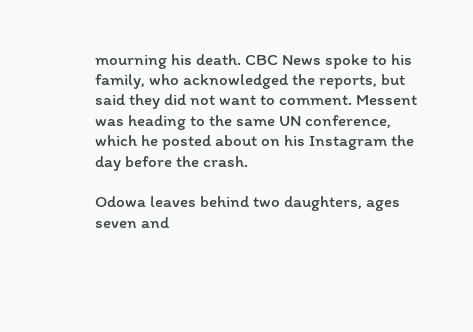mourning his death. CBC News spoke to his family, who acknowledged the reports, but said they did not want to comment. Messent was heading to the same UN conference, which he posted about on his Instagram the day before the crash.

Odowa leaves behind two daughters, ages seven and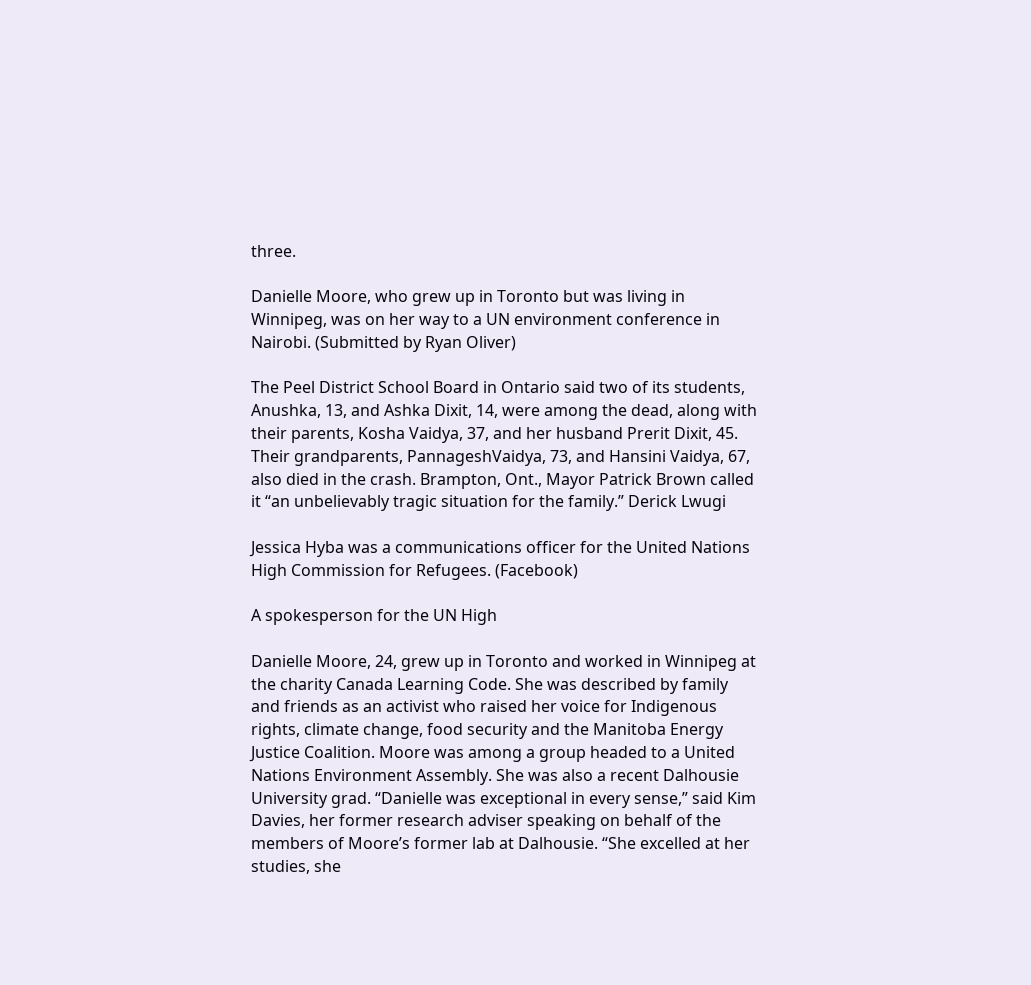three.

Danielle Moore, who grew up in Toronto but was living in Winnipeg, was on her way to a UN environment conference in Nairobi. (Submitted by Ryan Oliver)

The Peel District School Board in Ontario said two of its students, Anushka, 13, and Ashka Dixit, 14, were among the dead, along with their parents, Kosha Vaidya, 37, and her husband Prerit Dixit, 45. Their grandparents, PannageshVaidya, 73, and Hansini Vaidya, 67, also died in the crash. Brampton, Ont., Mayor Patrick Brown called it “an unbelievably tragic situation for the family.” Derick Lwugi

Jessica Hyba was a communications officer for the United Nations High Commission for Refugees. (Facebook)

A spokesperson for the UN High

Danielle Moore, 24, grew up in Toronto and worked in Winnipeg at the charity Canada Learning Code. She was described by family and friends as an activist who raised her voice for Indigenous rights, climate change, food security and the Manitoba Energy Justice Coalition. Moore was among a group headed to a United Nations Environment Assembly. She was also a recent Dalhousie University grad. “Danielle was exceptional in every sense,” said Kim Davies, her former research adviser speaking on behalf of the members of Moore’s former lab at Dalhousie. “She excelled at her studies, she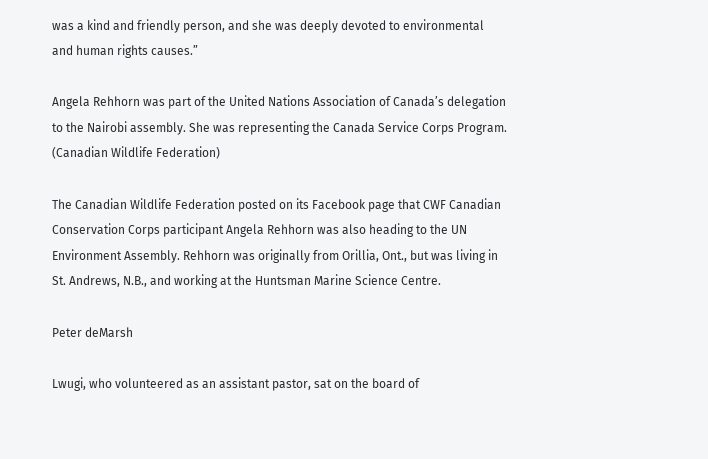was a kind and friendly person, and she was deeply devoted to environmental and human rights causes.”

Angela Rehhorn was part of the United Nations Association of Canada’s delegation to the Nairobi assembly. She was representing the Canada Service Corps Program. (Canadian Wildlife Federation)

The Canadian Wildlife Federation posted on its Facebook page that CWF Canadian Conservation Corps participant Angela Rehhorn was also heading to the UN Environment Assembly. Rehhorn was originally from Orillia, Ont., but was living in St. Andrews, N.B., and working at the Huntsman Marine Science Centre.

Peter deMarsh

Lwugi, who volunteered as an assistant pastor, sat on the board of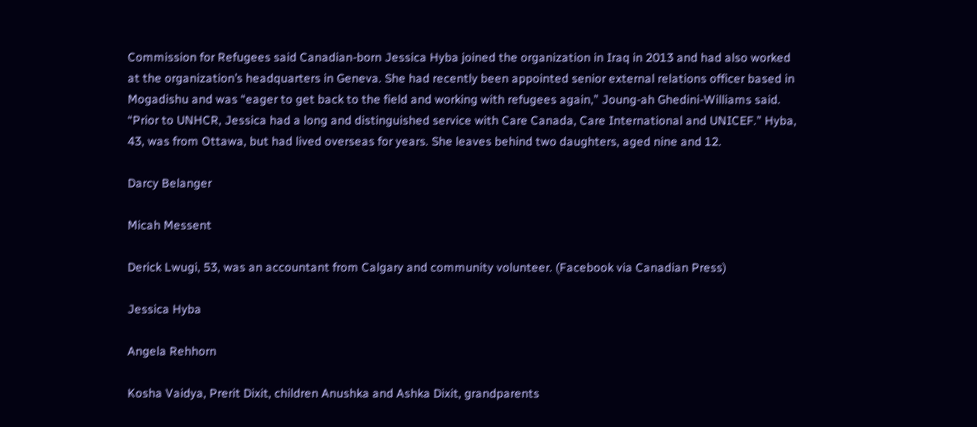Commission for Refugees said Canadian-born Jessica Hyba joined the organization in Iraq in 2013 and had also worked at the organization’s headquarters in Geneva. She had recently been appointed senior external relations officer based in Mogadishu and was “eager to get back to the field and working with refugees again,” Joung-ah Ghedini-Williams said. “Prior to UNHCR, Jessica had a long and distinguished service with Care Canada, Care International and UNICEF.” Hyba, 43, was from Ottawa, but had lived overseas for years. She leaves behind two daughters, aged nine and 12.

Darcy Belanger

Micah Messent

Derick Lwugi, 53, was an accountant from Calgary and community volunteer. (Facebook via Canadian Press)

Jessica Hyba

Angela Rehhorn

Kosha Vaidya, Prerit Dixit, children Anushka and Ashka Dixit, grandparents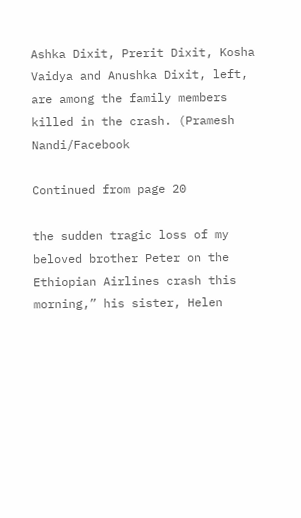Ashka Dixit, Prerit Dixit, Kosha Vaidya and Anushka Dixit, left, are among the family members killed in the crash. (Pramesh Nandi/Facebook

Continued from page 20

the sudden tragic loss of my beloved brother Peter on the Ethiopian Airlines crash this morning,” his sister, Helen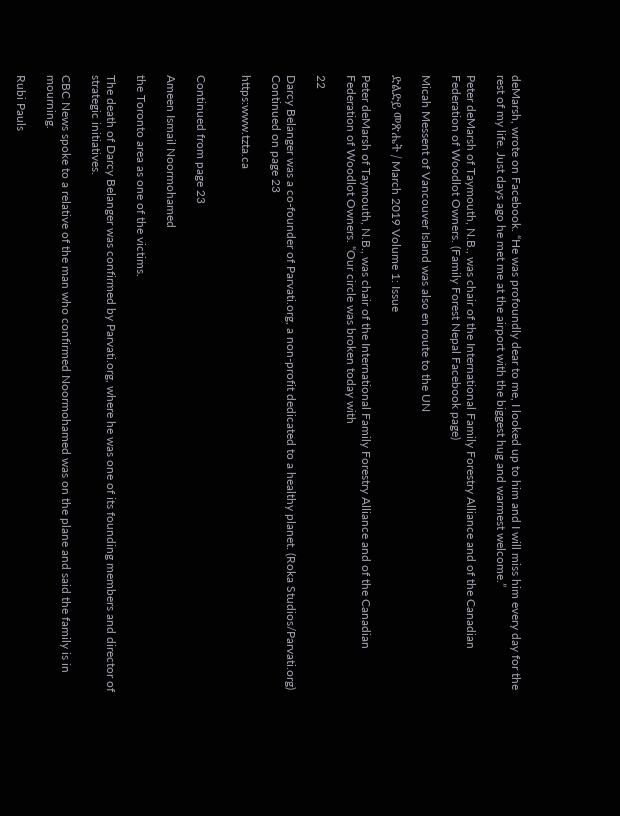deMarsh, wrote on Facebook. “He was profoundly dear to me, I looked up to him and I will miss him every day for the rest of my life. Just days ago he met me at the airport with the biggest hug and warmest welcome.”

Peter deMarsh of Taymouth, N.B., was chair of the International Family Forestry Alliance and of the Canadian Federation of Woodlot Owners. (Family Forest Nepal Facebook page)

Micah Messent of Vancouver Island was also en route to the UN

ድልድይ መጽሔት / March 2019 Volume 1: Issue

Peter deMarsh of Taymouth, N.B., was chair of the International Family Forestry Alliance and of the Canadian Federation of Woodlot Owners. “Our circle was broken today with

22

Darcy Belanger was a co-founder of Parvati.org, a non-profit dedicated to a healthy planet. (Roka Studios/Parvati.org) Continued on page 23

https:www.tzta.ca


Continued from page 23

Ameen Ismail Noormohamed

the Toronto area as one of the victims.

The death of Darcy Belanger was confirmed by Parvati.org, where he was one of its founding members and director of strategic initiatives.

CBC News spoke to a relative of the man who confirmed Noormohamed was on the plane and said the family is in mourning.

Rubi Pauls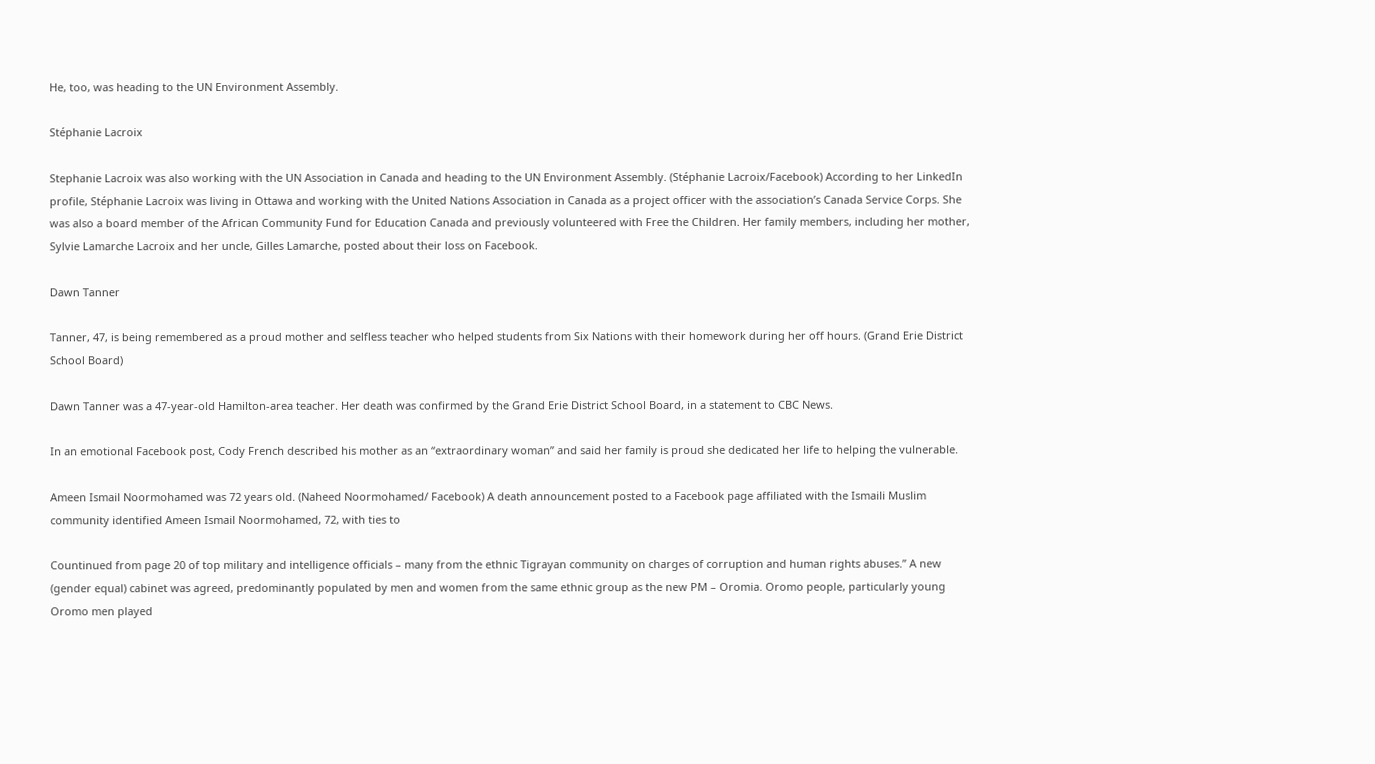He, too, was heading to the UN Environment Assembly.

Stéphanie Lacroix

Stephanie Lacroix was also working with the UN Association in Canada and heading to the UN Environment Assembly. (Stéphanie Lacroix/Facebook) According to her LinkedIn profile, Stéphanie Lacroix was living in Ottawa and working with the United Nations Association in Canada as a project officer with the association’s Canada Service Corps. She was also a board member of the African Community Fund for Education Canada and previously volunteered with Free the Children. Her family members, including her mother, Sylvie Lamarche Lacroix and her uncle, Gilles Lamarche, posted about their loss on Facebook.

Dawn Tanner

Tanner, 47, is being remembered as a proud mother and selfless teacher who helped students from Six Nations with their homework during her off hours. (Grand Erie District School Board)

Dawn Tanner was a 47-year-old Hamilton-area teacher. Her death was confirmed by the Grand Erie District School Board, in a statement to CBC News.

In an emotional Facebook post, Cody French described his mother as an “extraordinary woman” and said her family is proud she dedicated her life to helping the vulnerable.

Ameen Ismail Noormohamed was 72 years old. (Naheed Noormohamed/ Facebook) A death announcement posted to a Facebook page affiliated with the Ismaili Muslim community identified Ameen Ismail Noormohamed, 72, with ties to

Countinued from page 20 of top military and intelligence officials – many from the ethnic Tigrayan community on charges of corruption and human rights abuses.” A new (gender equal) cabinet was agreed, predominantly populated by men and women from the same ethnic group as the new PM – Oromia. Oromo people, particularly young Oromo men played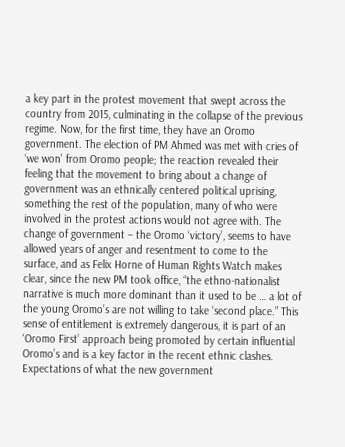a key part in the protest movement that swept across the country from 2015, culminating in the collapse of the previous regime. Now, for the first time, they have an Oromo government. The election of PM Ahmed was met with cries of ‘we won’ from Oromo people; the reaction revealed their feeling that the movement to bring about a change of government was an ethnically centered political uprising, something the rest of the population, many of who were involved in the protest actions would not agree with. The change of government – the Oromo ‘victory’, seems to have allowed years of anger and resentment to come to the surface, and as Felix Horne of Human Rights Watch makes clear, since the new PM took office, “the ethno-nationalist narrative is much more dominant than it used to be … a lot of the young Oromo’s are not willing to take ‘second place.” This sense of entitlement is extremely dangerous, it is part of an ‘Oromo First’ approach being promoted by certain influential Oromo’s and is a key factor in the recent ethnic clashes. Expectations of what the new government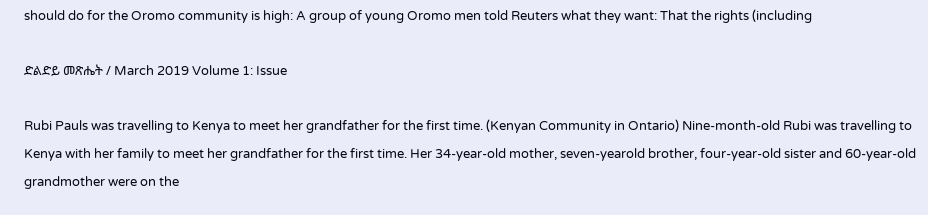should do for the Oromo community is high: A group of young Oromo men told Reuters what they want: That the rights (including

ድልድይ መጽሔት / March 2019 Volume 1: Issue

Rubi Pauls was travelling to Kenya to meet her grandfather for the first time. (Kenyan Community in Ontario) Nine-month-old Rubi was travelling to Kenya with her family to meet her grandfather for the first time. Her 34-year-old mother, seven-yearold brother, four-year-old sister and 60-year-old grandmother were on the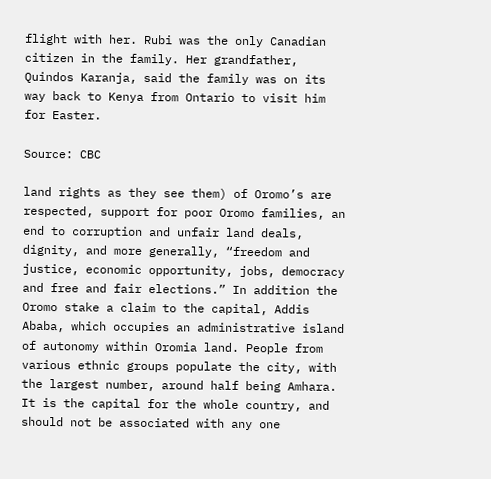flight with her. Rubi was the only Canadian citizen in the family. Her grandfather, Quindos Karanja, said the family was on its way back to Kenya from Ontario to visit him for Easter.

Source: CBC

land rights as they see them) of Oromo’s are respected, support for poor Oromo families, an end to corruption and unfair land deals, dignity, and more generally, “freedom and justice, economic opportunity, jobs, democracy and free and fair elections.” In addition the Oromo stake a claim to the capital, Addis Ababa, which occupies an administrative island of autonomy within Oromia land. People from various ethnic groups populate the city, with the largest number, around half being Amhara. It is the capital for the whole country, and should not be associated with any one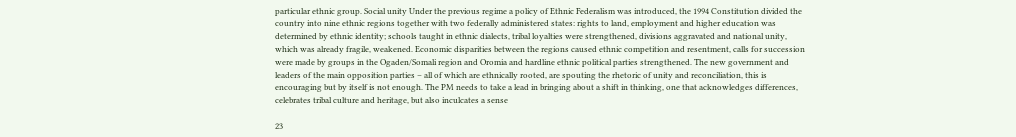particular ethnic group. Social unity Under the previous regime a policy of Ethnic Federalism was introduced, the 1994 Constitution divided the country into nine ethnic regions together with two federally administered states: rights to land, employment and higher education was determined by ethnic identity; schools taught in ethnic dialects, tribal loyalties were strengthened, divisions aggravated and national unity, which was already fragile, weakened. Economic disparities between the regions caused ethnic competition and resentment, calls for succession were made by groups in the Ogaden/Somali region and Oromia and hardline ethnic political parties strengthened. The new government and leaders of the main opposition parties – all of which are ethnically rooted, are spouting the rhetoric of unity and reconciliation, this is encouraging but by itself is not enough. The PM needs to take a lead in bringing about a shift in thinking, one that acknowledges differences, celebrates tribal culture and heritage, but also inculcates a sense

23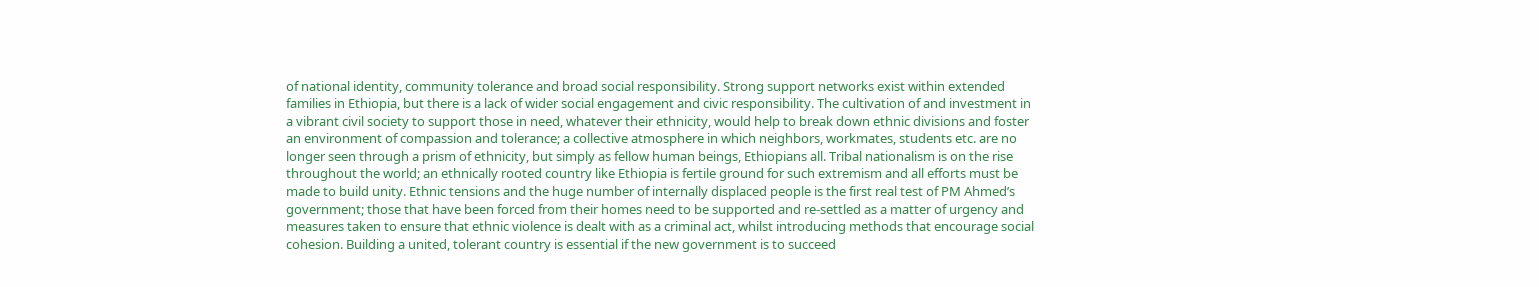of national identity, community tolerance and broad social responsibility. Strong support networks exist within extended families in Ethiopia, but there is a lack of wider social engagement and civic responsibility. The cultivation of and investment in a vibrant civil society to support those in need, whatever their ethnicity, would help to break down ethnic divisions and foster an environment of compassion and tolerance; a collective atmosphere in which neighbors, workmates, students etc. are no longer seen through a prism of ethnicity, but simply as fellow human beings, Ethiopians all. Tribal nationalism is on the rise throughout the world; an ethnically rooted country like Ethiopia is fertile ground for such extremism and all efforts must be made to build unity. Ethnic tensions and the huge number of internally displaced people is the first real test of PM Ahmed’s government; those that have been forced from their homes need to be supported and re-settled as a matter of urgency and measures taken to ensure that ethnic violence is dealt with as a criminal act, whilst introducing methods that encourage social cohesion. Building a united, tolerant country is essential if the new government is to succeed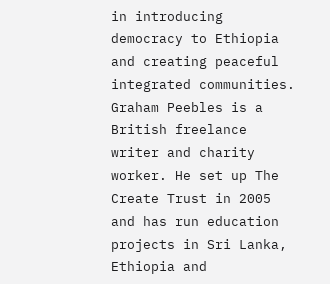in introducing democracy to Ethiopia and creating peaceful integrated communities. Graham Peebles is a British freelance writer and charity worker. He set up The Create Trust in 2005 and has run education projects in Sri Lanka, Ethiopia and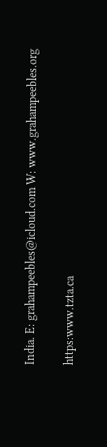India. E: grahampeebles@icloud.com W: www.grahampeebles.org

https:www.tzta.ca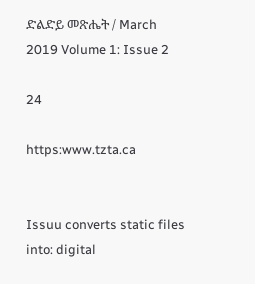ድልድይ መጽሔት / March 2019 Volume 1: Issue 2

24

https:www.tzta.ca


Issuu converts static files into: digital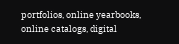portfolios, online yearbooks, online catalogs, digital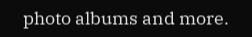photo albums and more.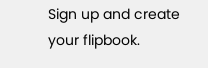Sign up and create your flipbook.